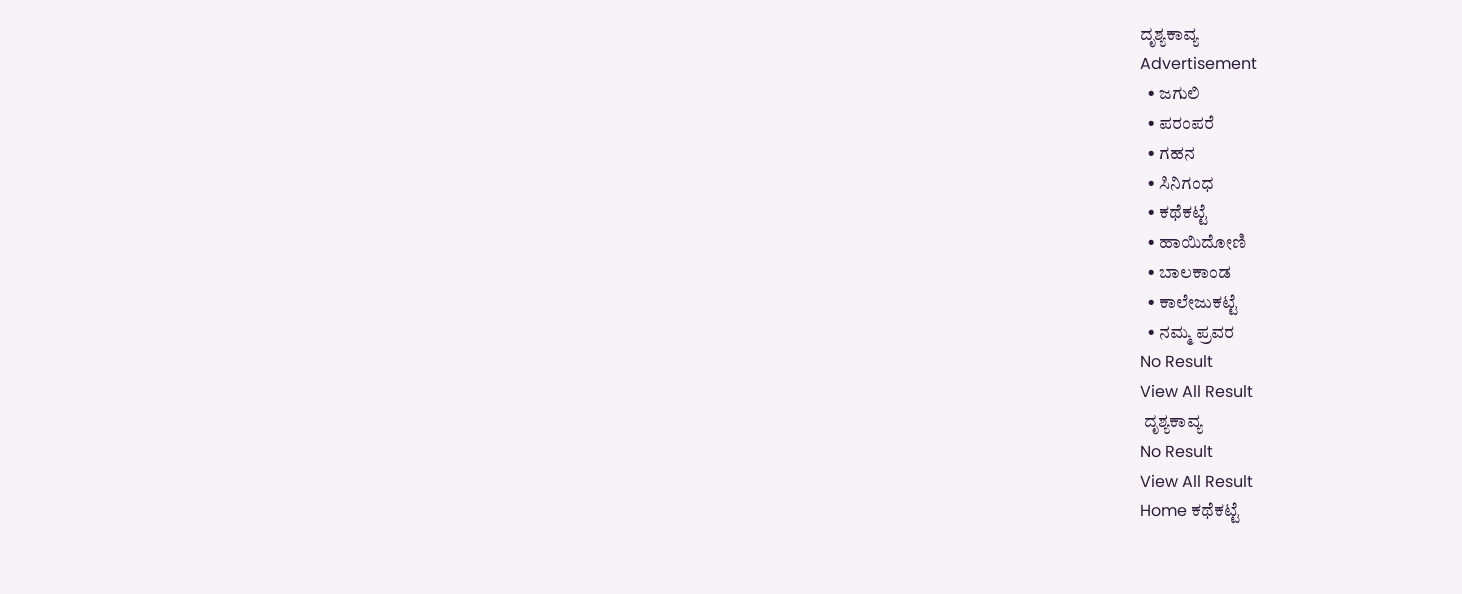ದೃಶ್ಯಕಾವ್ಯ
Advertisement
  • ಜಗುಲಿ
  • ಪರಂಪರೆ
  • ಗಹನ
  • ಸಿನಿಗಂಧ
  • ಕಥೆಕಟ್ಟೆ
  • ಹಾಯಿದೋಣಿ
  • ಬಾಲಕಾಂಡ
  • ಕಾಲೇಜುಕಟ್ಟೆ
  • ನಮ್ಮ ಪ್ರವರ
No Result
View All Result
 ದೃಶ್ಯಕಾವ್ಯ
No Result
View All Result
Home ಕಥೆಕಟ್ಟೆ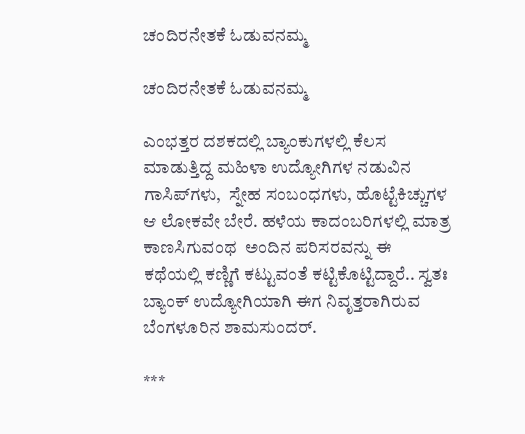ಚಂದಿರನೇತಕೆ ಓಡುವನಮ್ಮ

ಚಂದಿರನೇತಕೆ ಓಡುವನಮ್ಮ

ಎಂಭತ್ತರ ದಶಕದಲ್ಲಿ ಬ್ಯಾಂಕುಗಳಲ್ಲಿ ಕೆಲಸ ಮಾಡುತ್ತಿದ್ದ ಮಹಿಳಾ ಉದ್ಯೋಗಿಗಳ ನಡುವಿನ ಗಾಸಿಪ್‌ಗಳು,  ಸ್ನೇಹ ಸಂಬಂಧಗಳು, ಹೊಟ್ಟೆಕಿಚ್ಚುಗಳ ಆ ಲೋಕವೇ ಬೇರೆ. ಹಳೆಯ ಕಾದಂಬರಿಗಳಲ್ಲಿ ಮಾತ್ರ ಕಾಣಸಿಗುವಂಥ  ಅಂದಿನ ಪರಿಸರವನ್ನು ಈ ಕಥೆಯಲ್ಲಿ ಕಣ್ಣಿಗೆ ಕಟ್ಟುವಂತೆ ಕಟ್ಟಿಕೊಟ್ಟಿದ್ದಾರೆ.. ಸ್ವತಃ ಬ್ಯಾಂಕ್‌ ಉದ್ಯೋಗಿಯಾಗಿ ಈಗ ನಿವೃತ್ತರಾಗಿರುವ ಬೆಂಗಳೂರಿನ ಶಾಮಸುಂದರ್.

***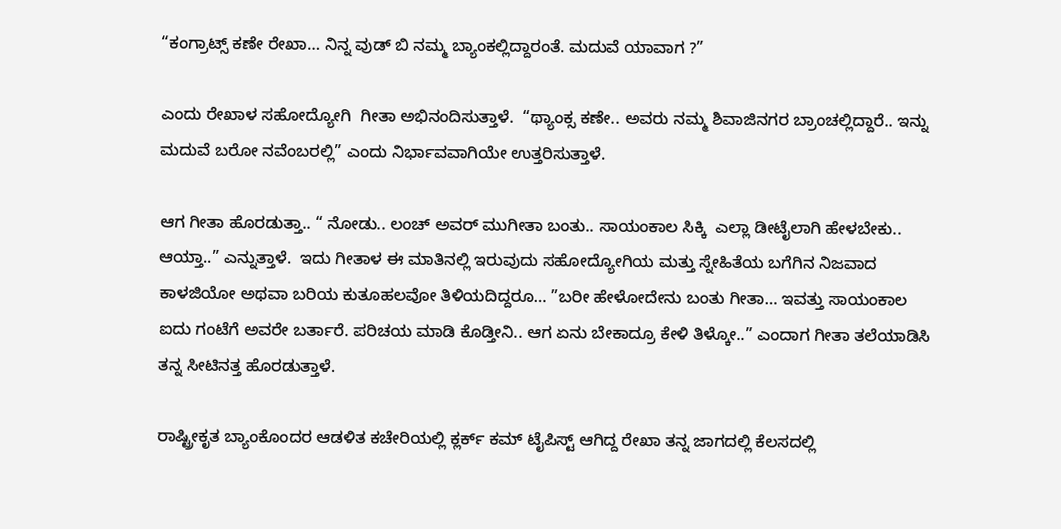“ಕಂಗ್ರಾಟ್ಸ್‌ ಕಣೇ ರೇಖಾ… ನಿನ್ನ ವುಡ್‌ ಬಿ ನಮ್ಮ ಬ್ಯಾಂಕಲ್ಲಿದ್ದಾರಂತೆ. ಮದುವೆ ಯಾವಾಗ ?”

ಎಂದು ರೇಖಾಳ ಸಹೋದ್ಯೋಗಿ  ಗೀತಾ ಅಭಿನಂದಿಸುತ್ತಾಳೆ.  “ಥ್ಯಾಂಕ್ಸ ಕಣೇ.. ಅವರು ನಮ್ಮ ಶಿವಾಜಿನಗರ ಬ್ರಾಂಚಲ್ಲಿದ್ದಾರೆ.. ಇನ್ನು ಮದುವೆ ಬರೋ ನವೆಂಬರಲ್ಲಿ” ಎಂದು ನಿರ್ಭಾವವಾಗಿಯೇ ಉತ್ತರಿಸುತ್ತಾಳೆ.

ಆಗ ಗೀತಾ ಹೊರಡುತ್ತಾ.. “ ನೋಡು.. ಲಂಚ್‌ ಅವರ್‌ ಮುಗೀತಾ ಬಂತು.. ಸಾಯಂಕಾಲ ಸಿಕ್ಕಿ  ಎಲ್ಲಾ ಡೀಟೈಲಾಗಿ ಹೇಳಬೇಕು.. ಆಯ್ತಾ..” ಎನ್ನುತ್ತಾಳೆ.  ಇದು ಗೀತಾಳ ಈ ಮಾತಿನಲ್ಲಿ ಇರುವುದು ಸಹೋದ್ಯೋಗಿಯ ಮತ್ತು ಸ್ನೇಹಿತೆಯ ಬಗೆಗಿನ ನಿಜವಾದ ಕಾಳಜಿಯೋ ಅಥವಾ ಬರಿಯ ಕುತೂಹಲವೋ ತಿಳಿಯದಿದ್ದರೂ… ”ಬರೀ ಹೇಳೋದೇನು ಬಂತು ಗೀತಾ… ಇವತ್ತು ಸಾಯಂಕಾಲ ಐದು ಗಂಟೆಗೆ ಅವರೇ ಬರ್ತಾರೆ. ಪರಿಚಯ ಮಾಡಿ ಕೊಡ್ತೀನಿ.. ಆಗ ಏನು ಬೇಕಾದ್ರೂ ಕೇಳಿ ತಿಳ್ಕೋ..” ಎಂದಾಗ ಗೀತಾ ತಲೆಯಾಡಿಸಿ ತನ್ನ ಸೀಟಿನತ್ತ ಹೊರಡುತ್ತಾಳೆ.

ರಾಷ್ಟ್ರೀಕೃತ ಬ್ಯಾಂಕೊಂದರ ಆಡಳಿತ ಕಚೇರಿಯಲ್ಲಿ ಕ್ಲರ್ಕ್ ಕಮ್‌ ಟೈಪಿಸ್ಟ್ ಆಗಿದ್ದ ರೇಖಾ ತನ್ನ ಜಾಗದಲ್ಲಿ ಕೆಲಸದಲ್ಲಿ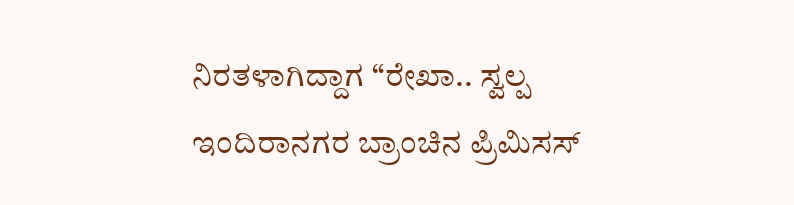ನಿರತಳಾಗಿದ್ದಾಗ “ರೇಖಾ.. ಸ್ವಲ್ಪ ಇಂದಿರಾನಗರ ಬ್ರಾಂಚಿನ ಪ್ರಿಮಿಸಸ್‌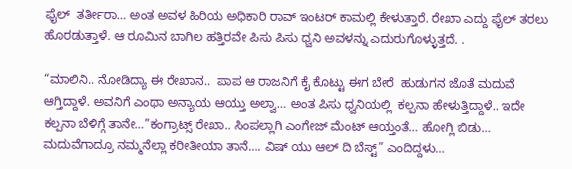ಫೈಲ್‌  ತರ್ತೀರಾ… ಅಂತ ಅವಳ ಹಿರಿಯ ಅಧಿಕಾರಿ ರಾವ್‌ ಇಂಟರ್‌ ಕಾಮಲ್ಲಿ ಕೇಳುತ್ತಾರೆ. ರೇಖಾ ಎದ್ದು ಫೈಲ್‌ ತರಲು ಹೊರಡುತ್ತಾಳೆ. ಆ ರೂಮಿನ ಬಾಗಿಲ ಹತ್ತಿರವೇ ಪಿಸು ಪಿಸು ಧ್ವನಿ ಅವಳನ್ನು ಎದುರುಗೊಳ್ಳುತ್ತದೆ. .

“ಮಾಲಿನಿ.. ನೋಡಿದ್ಯಾ ಈ ರೇಖಾನ..  ಪಾಪ ಆ ರಾಜನಿಗೆ ಕೈ ಕೊಟ್ಟು ಈಗ ಬೇರೆ  ಹುಡುಗನ ಜೊತೆ ಮದುವೆ ಆಗ್ತಿದ್ದಾಳೆ. ಅವನಿಗೆ ಎಂಥಾ ಅನ್ಯಾಯ ಆಯ್ತು ಅಲ್ವಾ… ಅಂತ ಪಿಸು ಧ್ವನಿಯಲ್ಲಿ  ಕಲ್ಪನಾ ಹೇಳುತ್ತಿದ್ದಾಳೆ.. ಇದೇ ಕಲ್ಪನಾ ಬೆಳಿಗ್ಗೆ ತಾನೇ…”ಕಂಗ್ರಾಟ್ಸ್‌ ರೇಖಾ.. ಸಿಂಪಲ್ಲಾಗಿ ಎಂಗೇಜ್‌ ಮೆಂಟ್‌ ಆಯ್ತಂತೆ… ಹೋಗ್ಲಿ ಬಿಡು…  ಮದುವೆಗಾದ್ರೂ ನಮ್ಮನೆಲ್ಲಾ ಕರೀತೀಯಾ ತಾನೆ…. ವಿಷ್‌ ಯು ಆಲ್‌ ದಿ ಬೆಸ್ಟ್” ಎಂದಿದ್ದಳು…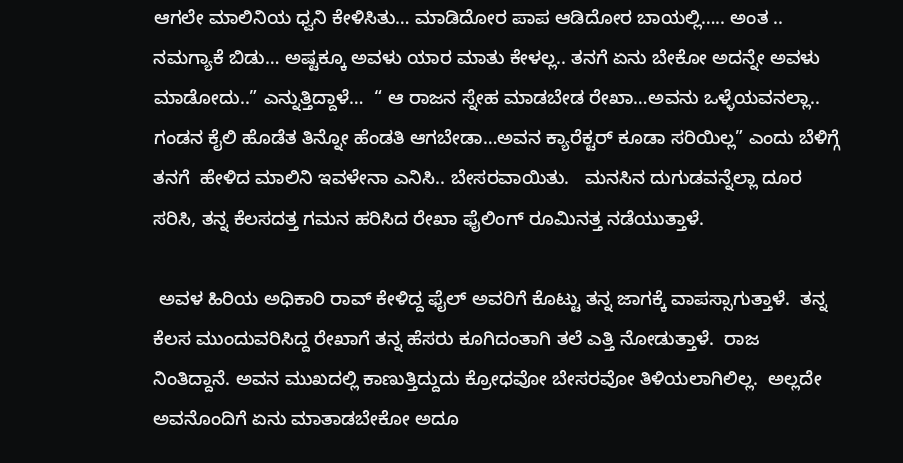ಆಗಲೇ ಮಾಲಿನಿಯ ಧ್ವನಿ ಕೇಳಿಸಿತು… ಮಾಡಿದೋರ ಪಾಪ ಆಡಿದೋರ ಬಾಯಲ್ಲಿ….. ಅಂತ .. ನಮಗ್ಯಾಕೆ ಬಿಡು… ಅಷ್ಟಕ್ಕೂ ಅವಳು ಯಾರ ಮಾತು ಕೇಳಲ್ಲ.. ತನಗೆ ಏನು ಬೇಕೋ ಅದನ್ನೇ ಅವಳು ಮಾಡೋದು..” ಎನ್ನುತ್ತಿದ್ದಾಳೆ…  “ ಆ ರಾಜನ ಸ್ನೇಹ ಮಾಡಬೇಡ ರೇಖಾ…ಅವನು ಒಳ್ಳೆಯವನಲ್ಲಾ.. ಗಂಡನ ಕೈಲಿ ಹೊಡೆತ ತಿನ್ನೋ ಹೆಂಡತಿ ಆಗಬೇಡಾ…ಅವನ ಕ್ಯಾರೆಕ್ಟರ್‌ ಕೂಡಾ ಸರಿಯಿಲ್ಲ” ಎಂದು ಬೆಳಿಗ್ಗೆ ತನಗೆ  ಹೇಳಿದ ಮಾಲಿನಿ ಇವಳೇನಾ ಎನಿಸಿ.. ಬೇಸರವಾಯಿತು.   ಮನಸಿನ ದುಗುಡವನ್ನೆಲ್ಲಾ ದೂರ ಸರಿಸಿ, ತನ್ನ ಕೆಲಸದತ್ತ ಗಮನ ಹರಿಸಿದ ರೇಖಾ ಫೈಲಿಂಗ್‌ ರೂಮಿನತ್ತ ನಡೆಯುತ್ತಾಳೆ.

 ಅವಳ ಹಿರಿಯ ಅಧಿಕಾರಿ ರಾವ್‌ ಕೇಳಿದ್ದ ಫೈಲ್‌ ಅವರಿಗೆ ಕೊಟ್ಟು ತನ್ನ ಜಾಗಕ್ಕೆ ವಾಪಸ್ಸಾಗುತ್ತಾಳೆ.  ತನ್ನ ಕೆಲಸ ಮುಂದುವರಿಸಿದ್ದ ರೇಖಾಗೆ ತನ್ನ ಹೆಸರು ಕೂಗಿದಂತಾಗಿ ತಲೆ ಎತ್ತಿ ನೋಡುತ್ತಾಳೆ.  ರಾಜ ನಿಂತಿದ್ದಾನೆ. ಅವನ ಮುಖದಲ್ಲಿ ಕಾಣುತ್ತಿದ್ದುದು ಕ್ರೋಧವೋ ಬೇಸರವೋ ತಿಳಿಯಲಾಗಿಲಿಲ್ಲ.  ಅಲ್ಲದೇ ಅವನೊಂದಿಗೆ ಏನು ಮಾತಾಡಬೇಕೋ ಅದೂ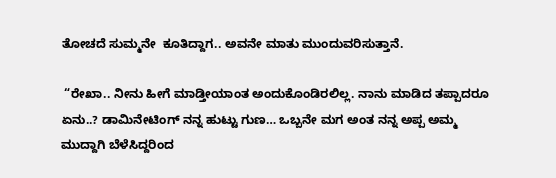ತೋಚದೆ ಸುಮ್ಮನೇ  ಕೂತಿದ್ದಾಗ.. ಅವನೇ ಮಾತು ಮುಂದುವರಿಸುತ್ತಾನೆ.

 “ರೇಖಾ.. ನೀನು ಹೀಗೆ ಮಾಡ್ತೀಯಾಂತ ಅಂದುಕೊಂಡಿರಲಿಲ್ಲ. ನಾನು ಮಾಡಿದ ತಪ್ಪಾದರೂ ಏನು..? ಡಾಮಿನೇಟಿಂಗ್‌ ನನ್ನ ಹುಟ್ಟು ಗುಣ… ಒಬ್ಬನೇ ಮಗ ಅಂತ ನನ್ನ ಅಪ್ಪ ಅಮ್ಮ ಮುದ್ದಾಗಿ ಬೆಳೆಸಿದ್ದರಿಂದ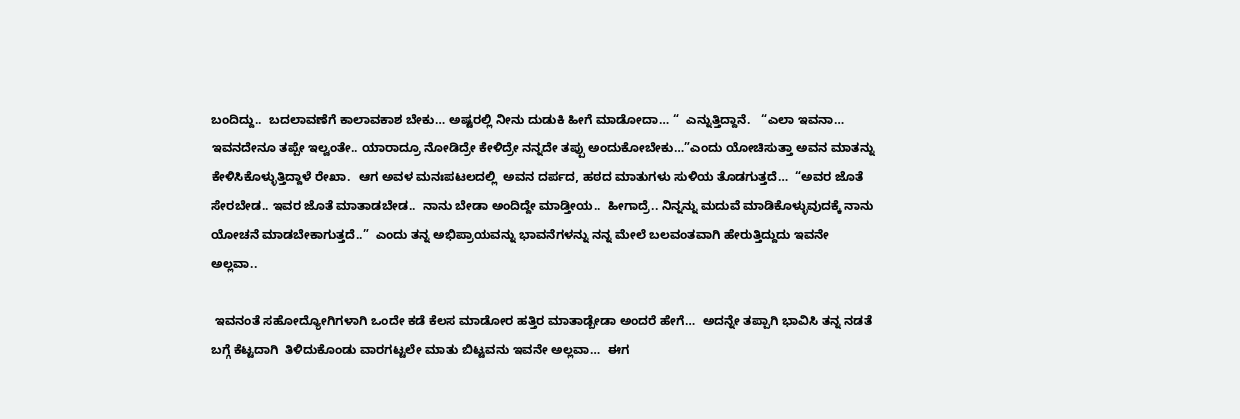ಬಂದಿದ್ದು..  ಬದಲಾವಣೆಗೆ ಕಾಲಾವಕಾಶ ಬೇಕು… ಅಷ್ಟರಲ್ಲಿ ನೀನು ದುಡುಕಿ ಹೀಗೆ ಮಾಡೋದಾ… “  ಎನ್ನುತ್ತಿದ್ದಾನೆ.   “ಎಲಾ ಇವನಾ… ಇವನದೇನೂ ತಪ್ಪೇ ಇಲ್ವಂತೇ.. ಯಾರಾದ್ರೂ ನೋಡಿದ್ರೇ ಕೇಳಿದ್ರೇ ನನ್ನದೇ ತಪ್ಪು ಅಂದುಕೋಬೇಕು…”ಎಂದು ಯೋಚಿಸುತ್ತಾ ಅವನ ಮಾತನ್ನು ಕೇಳಿಸಿಕೊಳ್ಳುತ್ತಿದ್ದಾಳೆ ರೇಖಾ.  ಆಗ ಅವಳ ಮನಃಪಟಲದಲ್ಲಿ  ಅವನ ದರ್ಪದ, ಹಠದ ಮಾತುಗಳು ಸುಳಿಯ ತೊಡಗುತ್ತದೆ…  “ಅವರ ಜೊತೆ ಸೇರಬೇಡ.. ಇವರ ಜೊತೆ ಮಾತಾಡಬೇಡ..  ನಾನು ಬೇಡಾ ಅಂದಿದ್ದೇ ಮಾಡ್ತೀಯ..  ಹೀಗಾದ್ರೆ.. ನಿನ್ನನ್ನು ಮದುವೆ ಮಾಡಿಕೊಳ್ಳುವುದಕ್ಕೆ ನಾನು ಯೋಚನೆ ಮಾಡಬೇಕಾಗುತ್ತದೆ..”  ಎಂದು ತನ್ನ ಅಭಿಪ್ರಾಯವನ್ನು ಭಾವನೆಗಳನ್ನು ನನ್ನ ಮೇಲೆ ಬಲವಂತವಾಗಿ ಹೇರುತ್ತಿದ್ದುದು ಇವನೇ ಅಲ್ಲವಾ..

 ಇವನಂತೆ ಸಹೋದ್ಯೋಗಿಗಳಾಗಿ ಒಂದೇ ಕಡೆ ಕೆಲಸ ಮಾಡೋರ ಹತ್ತಿರ ಮಾತಾಡ್ಬೇಡಾ ಅಂದರೆ ಹೇಗೆ…  ಅದನ್ನೇ ತಪ್ಪಾಗಿ ಭಾವಿಸಿ ತನ್ನ ನಡತೆ ಬಗ್ಗೆ ಕೆಟ್ಟದಾಗಿ  ತಿಳಿದುಕೊಂಡು ವಾರಗಟ್ಟಲೇ ಮಾತು ಬಿಟ್ಟವನು ಇವನೇ ಅಲ್ಲವಾ…  ಈಗ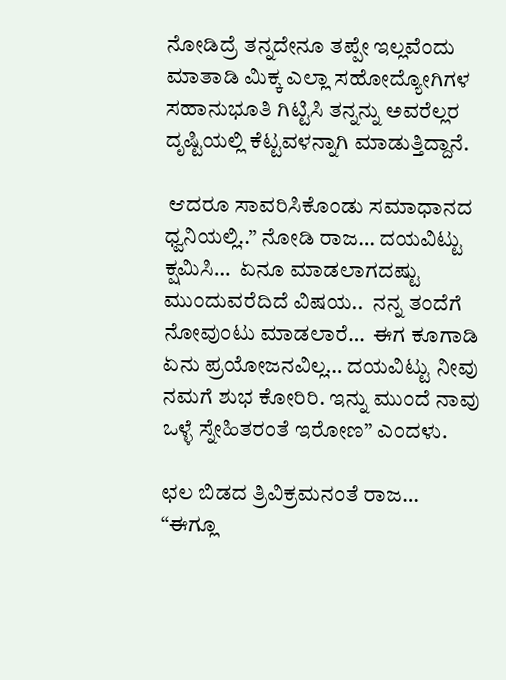ನೋಡಿದ್ರೆ ತನ್ನದೇನೂ ತಪ್ಪೇ ಇಲ್ಲವೆಂದು ಮಾತಾಡಿ ಮಿಕ್ಕ ಎಲ್ಲಾ ಸಹೋದ್ಯೋಗಿಗಳ ಸಹಾನುಭೂತಿ ಗಿಟ್ಟಿಸಿ ತನ್ನನ್ನು ಅವರೆಲ್ಲರ ದೃಷ್ಟಿಯಲ್ಲಿ ಕೆಟ್ಟವಳನ್ನಾಗಿ ಮಾಡುತ್ತಿದ್ದಾನೆ.

 ಆದರೂ ಸಾವರಿಸಿಕೊಂಡು ಸಮಾಧಾನದ ಧ್ವನಿಯಲ್ಲಿ..” ನೋಡಿ ರಾಜ… ದಯವಿಟ್ಟು ಕ್ಷಮಿಸಿ…  ಏನೂ ಮಾಡಲಾಗದಷ್ಟು ಮುಂದುವರೆದಿದೆ ವಿಷಯ..  ನನ್ನ ತಂದೆಗೆ ನೋವುಂಟು ಮಾಡಲಾರೆ…  ಈಗ ಕೂಗಾಡಿ ಏನು ಪ್ರಯೋಜನವಿಲ್ಲ… ದಯವಿಟ್ಟು ನೀವು ನಮಗೆ ಶುಭ ಕೋರಿರಿ. ಇನ್ನು ಮುಂದೆ ನಾವು ಒಳ್ಳೆ ಸ್ನೇಹಿತರಂತೆ ಇರೋಣ” ಎಂದಳು.

ಛಲ ಬಿಡದ ತ್ರಿವಿಕ್ರಮನಂತೆ ರಾಜ…  “ಈಗ್ಲೂ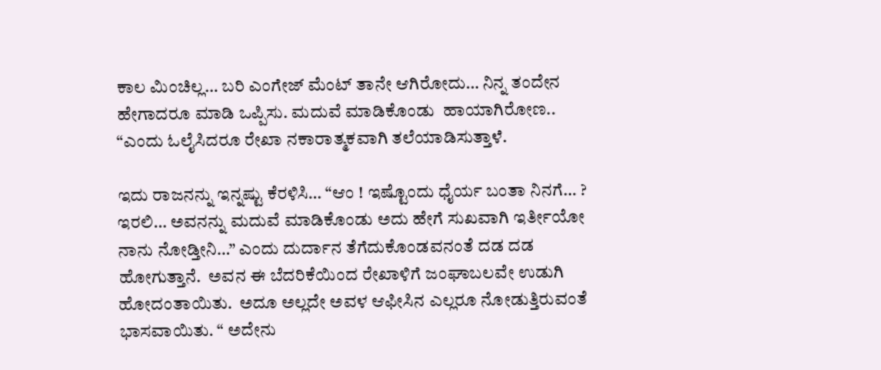ಕಾಲ ಮಿಂಚಿಲ್ಲ… ಬರಿ ಎಂಗೇಜ್‌ ಮೆಂಟ್‌ ತಾನೇ ಆಗಿರೋದು… ನಿನ್ನ ತಂದೇನ ಹೇಗಾದರೂ ಮಾಡಿ ಒಪ್ಪಿಸು. ಮದುವೆ ಮಾಡಿಕೊಂಡು  ಹಾಯಾಗಿರೋಣ.. “ಎಂದು ಓಲೈಸಿದರೂ ರೇಖಾ ನಕಾರಾತ್ಮಕವಾಗಿ ತಲೆಯಾಡಿಸುತ್ತಾಳೆ.

ಇದು ರಾಜನನ್ನು ಇನ್ನಷ್ಟು ಕೆರಳಿಸಿ… “ಆಂ ! ಇಷ್ಟೊಂದು ಧೈರ್ಯ ಬಂತಾ ನಿನಗೆ… ? ಇರಲಿ… ಅವನನ್ನು ಮದುವೆ ಮಾಡಿಕೊಂಡು ಅದು ಹೇಗೆ ಸುಖವಾಗಿ ಇರ್ತೀಯೋ ನಾನು ನೋಡ್ತೀನಿ…” ಎಂದು ದುರ್ದಾನ ತೆಗೆದುಕೊಂಡವನಂತೆ ದಡ ದಡ ಹೋಗುತ್ತಾನೆ.  ಅವನ ಈ ಬೆದರಿಕೆಯಿಂದ ರೇಖಾಳಿಗೆ ಜಂಘಾಬಲವೇ ಉಡುಗಿ ಹೋದಂತಾಯಿತು.  ಅದೂ ಅಲ್ಲದೇ ಅವಳ ಆಫೀಸಿನ ಎಲ್ಲರೂ ನೋಡುತ್ತಿರುವಂತೆ ಭಾಸವಾಯಿತು. “ ಅದೇನು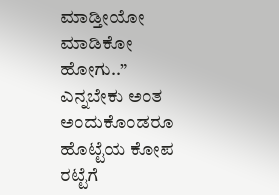ಮಾಡ್ತೀಯೋ ಮಾಡಿಕೋ ಹೋಗು..” ಎನ್ನಬೇಕು ಅಂತ ಅಂದುಕೊಂಡರೂ ಹೊಟ್ಟೆಯ ಕೋಪ ರಟ್ಟೆಗೆ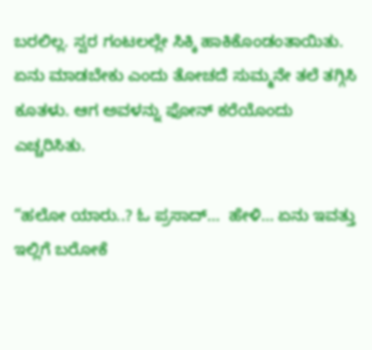ಬರಲಿಲ್ಲ. ಸ್ವರ ಗಂಟಲಲ್ಲೇ ಸಿಕ್ಕಿ ಹಾಕಿಕೊಂಡಂತಾಯಿತು.  ಏನು ಮಾಡಬೇಕು ಎಂದು ತೋಚದೆ ಸುಮ್ಮನೇ ತಲೆ ತಗ್ಗಿಸಿ ಕೂತಳು. ಆಗ ಅವಳನ್ನು ಫೋನ್‌ ಕರೆಯೊಂದು ಎಚ್ಚರಿಸಿತು.

“ಹಲೋ ಯಾರು..? ಓ ಪ್ರಸಾದ್…  ಹೇಳಿ… ಏನು ಇವತ್ತು ಇಲ್ಲಿಗೆ ಬರೋಕೆ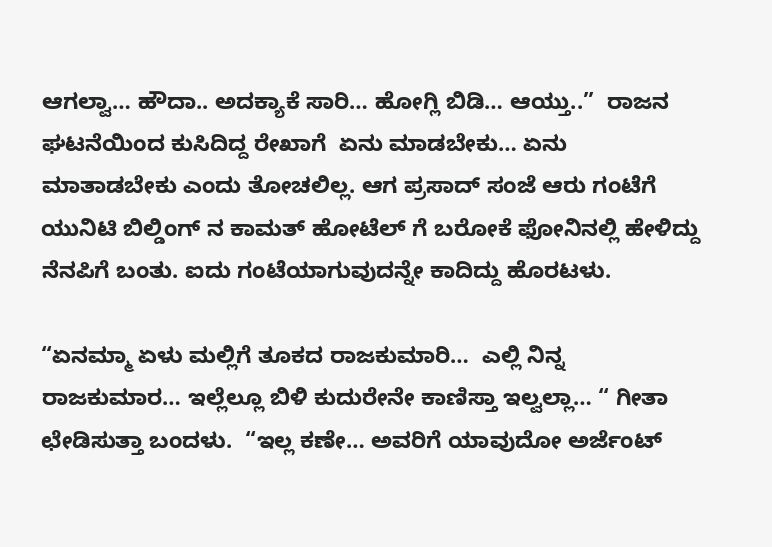ಆಗಲ್ವಾ… ಹೌದಾ.. ಅದಕ್ಯಾಕೆ ಸಾರಿ… ಹೋಗ್ಲಿ ಬಿಡಿ… ಆಯ್ತು..”  ರಾಜನ ಘಟನೆಯಿಂದ ಕುಸಿದಿದ್ದ ರೇಖಾಗೆ  ಏನು ಮಾಡಬೇಕು… ಏನು ಮಾತಾಡಬೇಕು ಎಂದು ತೋಚಲಿಲ್ಲ. ಆಗ ಪ್ರಸಾದ್‌ ಸಂಜೆ ಆರು ಗಂಟೆಗೆ ಯುನಿಟಿ ಬಿಲ್ಡಿಂಗ್‌ ನ ಕಾಮತ್‌ ಹೋಟೆಲ್‌ ಗೆ ಬರೋಕೆ ಫೋನಿನಲ್ಲಿ ಹೇಳಿದ್ದು ನೆನಪಿಗೆ ಬಂತು. ಐದು ಗಂಟೆಯಾಗುವುದನ್ನೇ ಕಾದಿದ್ದು ಹೊರಟಳು.

“ಏನಮ್ಮಾ ಏಳು ಮಲ್ಲಿಗೆ ತೂಕದ ರಾಜಕುಮಾರಿ…  ಎಲ್ಲಿ ನಿನ್ನ ರಾಜಕುಮಾರ… ಇಲ್ಲೆಲ್ಲೂ ಬಿಳಿ ಕುದುರೇನೇ ಕಾಣಿಸ್ತಾ ಇಲ್ವಲ್ಲಾ… “ ಗೀತಾ ಛೇಡಿಸುತ್ತಾ ಬಂದಳು.  “ಇಲ್ಲ ಕಣೇ… ಅವರಿಗೆ ಯಾವುದೋ ಅರ್ಜೆಂಟ್‌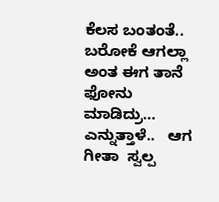ಕೆಲಸ ಬಂತಂತೆ..  ಬರೋಕೆ ಆಗಲ್ಲಾ ಅಂತ ಈಗ ತಾನೆ ಫೋನು ಮಾಡಿದ್ರು… ಎನ್ನುತ್ತಾಳೆ..   ಆಗ ಗೀತಾ  ಸ್ವಲ್ಪ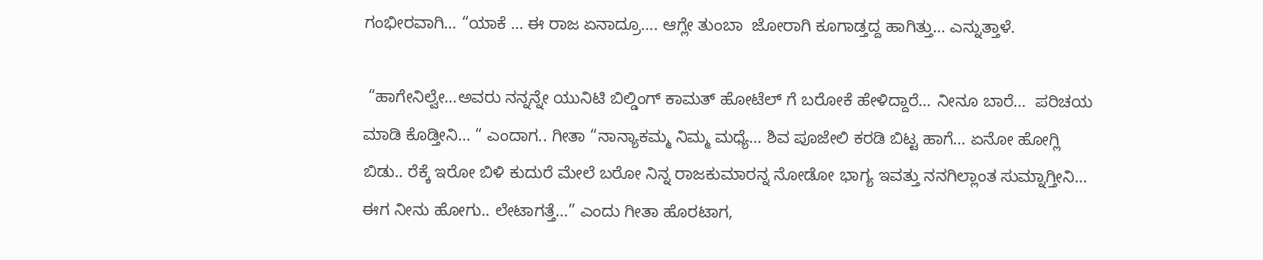ಗಂಭೀರವಾಗಿ… “ಯಾಕೆ … ಈ ರಾಜ ಏನಾದ್ರೂ…. ಆಗ್ಲೇ ತುಂಬಾ  ಜೋರಾಗಿ ಕೂಗಾಡ್ತದ್ದ ಹಾಗಿತ್ತು… ಎನ್ನುತ್ತಾಳೆ.

 “ಹಾಗೇನಿಲ್ವೇ…ಅವರು ನನ್ನನ್ನೇ ಯುನಿಟಿ ಬಿಲ್ಡಿಂಗ್‌ ಕಾಮತ್‌ ಹೋಟೆಲ್‌ ಗೆ ಬರೋಕೆ ಹೇಳಿದ್ದಾರೆ… ನೀನೂ ಬಾರೆ…  ಪರಿಚಯ ಮಾಡಿ ಕೊಡ್ತೀನಿ… “ ಎಂದಾಗ.. ಗೀತಾ “ನಾನ್ಯಾಕಮ್ಮ ನಿಮ್ಮ ಮಧ್ಯೆ… ಶಿವ ಪೂಜೇಲಿ ಕರಡಿ ಬಿಟ್ಟ ಹಾಗೆ… ಏನೋ ಹೋಗ್ಲಿ ಬಿಡು.. ರೆಕ್ಕೆ ಇರೋ ಬಿಳಿ ಕುದುರೆ ಮೇಲೆ ಬರೋ ನಿನ್ನ ರಾಜಕುಮಾರನ್ನ ನೋಡೋ ಭಾಗ್ಯ ಇವತ್ತು ನನಗಿಲ್ಲಾಂತ ಸುಮ್ನಾಗ್ತೀನಿ… ಈಗ ನೀನು ಹೋಗು.. ಲೇಟಾಗತ್ತೆ…” ಎಂದು ಗೀತಾ ಹೊರಟಾಗ,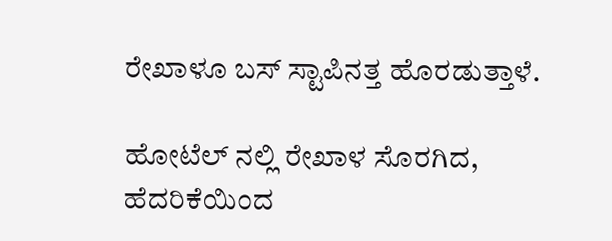ರೇಖಾಳೂ ಬಸ್‌ ಸ್ಟಾಪಿನತ್ತ ಹೊರಡುತ್ತಾಳೆ.

ಹೋಟೆಲ್‌ ನಲ್ಲಿ ರೇಖಾಳ ಸೊರಗಿದ, ಹೆದರಿಕೆಯಿಂದ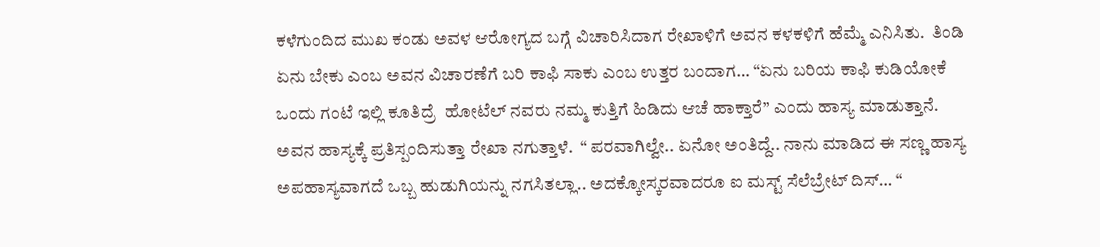ಕಳೆಗುಂದಿದ ಮುಖ ಕಂಡು ಅವಳ ಆರೋಗ್ಯದ ಬಗ್ಗೆ ವಿಚಾರಿಸಿದಾಗ ರೇಖಾಳಿಗೆ ಅವನ ಕಳಕಳಿಗೆ ಹೆಮ್ಮೆ ಎನಿಸಿತು.  ತಿಂಡಿ ಏನು ಬೇಕು ಎಂಬ ಅವನ ವಿಚಾರಣೆಗೆ ಬರಿ ಕಾಫಿ ಸಾಕು ಎಂಬ ಉತ್ತರ ಬಂದಾಗ… “ಏನು ಬರಿಯ ಕಾಫಿ ಕುಡಿಯೋಕೆ ಒಂದು ಗಂಟೆ ಇಲ್ಲಿ ಕೂತಿದ್ರೆ  ಹೋಟೆಲ್‌ ನವರು ನಮ್ಮ ಕುತ್ತಿಗೆ ಹಿಡಿದು ಆಚೆ ಹಾಕ್ತಾರೆ” ಎಂದು ಹಾಸ್ಯ ಮಾಡುತ್ತಾನೆ. ಅವನ ಹಾಸ್ಯಕ್ಕೆ ಪ್ರತಿಸ್ಪಂದಿಸುತ್ತಾ ರೇಖಾ ನಗುತ್ತಾಳೆ.  “ ಪರವಾಗಿಲ್ವೇ.. ಏನೋ ಅಂತಿದ್ದೆ.. ನಾನು ಮಾಡಿದ ಈ ಸಣ್ಣ ಹಾಸ್ಯ ಅಪಹಾಸ್ಯವಾಗದೆ ಒಬ್ಬ ಹುಡುಗಿಯನ್ನು ನಗಸಿತಲ್ಲಾ.. ಅದಕ್ಕೋಸ್ಕರವಾದರೂ ಐ ಮಸ್ಟ್‌ ಸೆಲೆಬ್ರೇಟ್‌ ದಿಸ್… “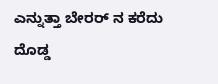ಎನ್ನುತ್ತಾ ಬೇರರ್‌ ನ ಕರೆದು ದೊಡ್ಡ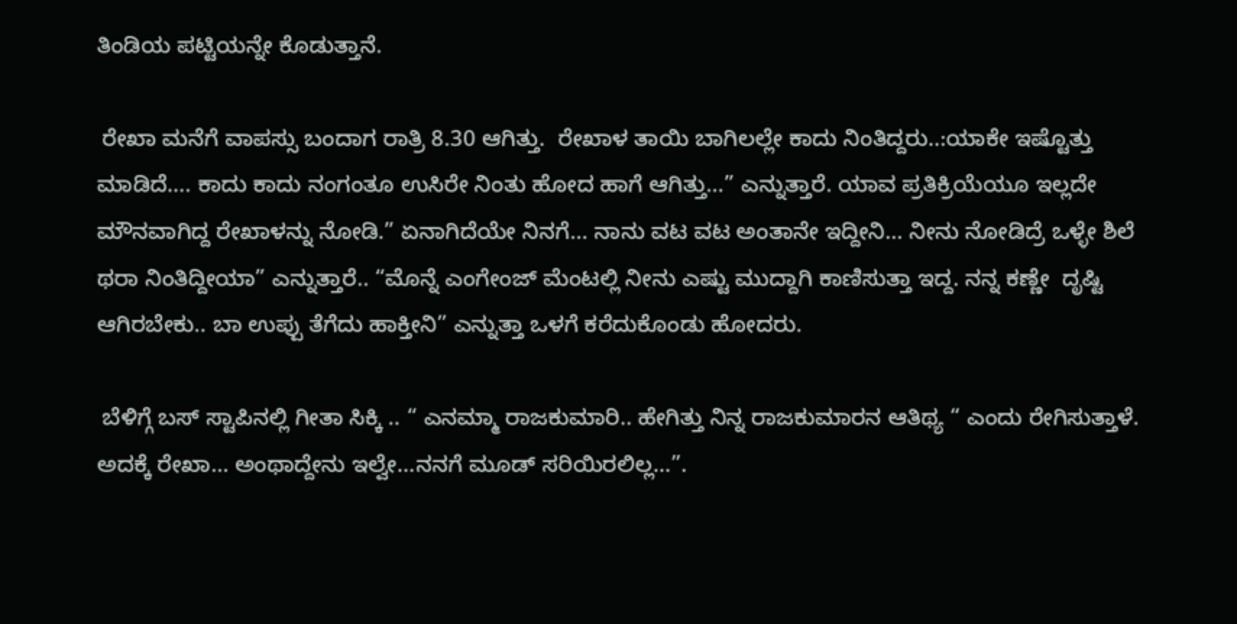ತಿಂಡಿಯ ಪಟ್ಟಿಯನ್ನೇ ಕೊಡುತ್ತಾನೆ.

 ರೇಖಾ ಮನೆಗೆ ವಾಪಸ್ಸು ಬಂದಾಗ ರಾತ್ರಿ 8.30 ಆಗಿತ್ತು.  ರೇಖಾಳ ತಾಯಿ ಬಾಗಿಲಲ್ಲೇ ಕಾದು ನಿಂತಿದ್ದರು..:ಯಾಕೇ ಇಷ್ಟೊತ್ತು ಮಾಡಿದೆ…. ಕಾದು ಕಾದು ನಂಗಂತೂ ಉಸಿರೇ ನಿಂತು ಹೋದ ಹಾಗೆ ಆಗಿತ್ತು…” ಎನ್ನುತ್ತಾರೆ. ಯಾವ ಪ್ರತಿಕ್ರಿಯೆಯೂ ಇಲ್ಲದೇ ಮೌನವಾಗಿದ್ದ ರೇಖಾಳನ್ನು ನೋಡಿ.” ಏನಾಗಿದೆಯೇ ನಿನಗೆ… ನಾನು ವಟ ವಟ ಅಂತಾನೇ ಇದ್ದೀನಿ… ನೀನು ನೋಡಿದ್ರೆ ಒಳ್ಳೇ ಶಿಲೆ ಥರಾ ನಿಂತಿದ್ದೀಯಾ” ಎನ್ನುತ್ತಾರೆ.. “ಮೊನ್ನೆ ಎಂಗೇಂಜ್ ಮೆಂಟಲ್ಲಿ ನೀನು ಎಷ್ಟು ಮುದ್ದಾಗಿ ಕಾಣಿಸುತ್ತಾ ಇದ್ದ. ನನ್ನ ಕಣ್ಣೇ  ದೃಷ್ಟಿ ಆಗಿರಬೇಕು.. ಬಾ ಉಪ್ಪು ತೆಗೆದು ಹಾಕ್ತೀನಿ” ಎನ್ನುತ್ತಾ ಒಳಗೆ ಕರೆದುಕೊಂಡು ಹೋದರು.

 ಬೆಳಿಗ್ಗೆ ಬಸ್‌ ಸ್ಟಾಪಿನಲ್ಲಿ ಗೀತಾ ಸಿಕ್ಕಿ .. “ ಎನಮ್ಮಾ ರಾಜಕುಮಾರಿ.. ಹೇಗಿತ್ತು ನಿನ್ನ ರಾಜಕುಮಾರನ ಆತಿಥ್ಯ “ ಎಂದು ರೇಗಿಸುತ್ತಾಳೆ. ಅದಕ್ಕೆ ರೇಖಾ… ಅಂಥಾದ್ದೇನು ಇಲ್ವೇ…ನನಗೆ ಮೂಡ್‌ ಸರಿಯಿರಲಿಲ್ಲ…”.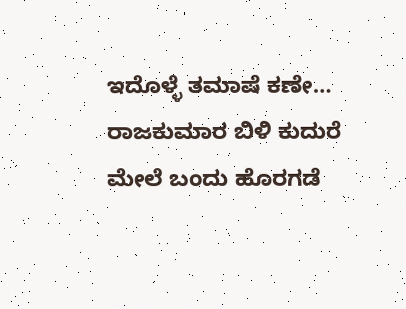ಇದೊಳ್ಳೆ ತಮಾಷೆ ಕಣೇ… ರಾಜಕುಮಾರ ಬಿಳಿ ಕುದುರೆ ಮೇಲೆ ಬಂದು ಹೊರಗಡೆ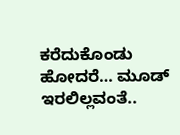ಕರೆದುಕೊಂಡು ಹೋದರೆ… ಮೂಡ್‌ ಇರಲಿಲ್ಲವಂತೆ..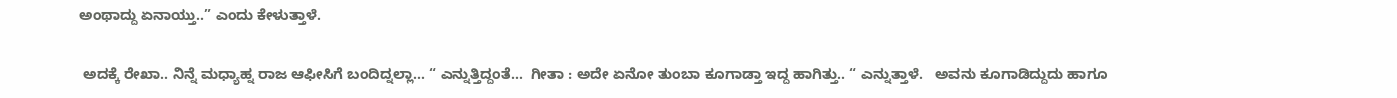ಅಂಥಾದ್ದು ಏನಾಯ್ತು..” ಎಂದು ಕೇಳುತ್ತಾಳೆ.

 ಅದಕ್ಕೆ ರೇಖಾ.. ನಿನ್ನೆ ಮಧ್ಯಾಹ್ನ ರಾಜ ಆಫೀಸಿಗೆ ಬಂದಿದ್ನಲ್ಲಾ… “ ಎನ್ನುತ್ತಿದ್ದಂತೆ…  ಗೀತಾ : ಅದೇ ಏನೋ ತುಂಬಾ ಕೂಗಾಡ್ತಾ ಇದ್ದ ಹಾಗಿತ್ತು.. “ ಎನ್ನುತ್ತಾಳೆ.   ಅವನು ಕೂಗಾಡಿದ್ದುದು ಹಾಗೂ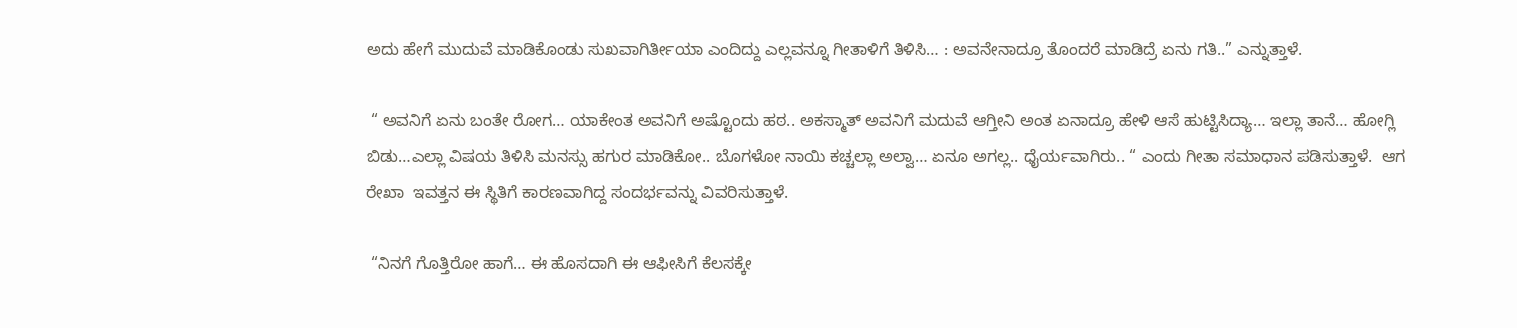ಅದು ಹೇಗೆ ಮುದುವೆ ಮಾಡಿಕೊಂಡು ಸುಖವಾಗಿರ್ತೀಯಾ ಎಂದಿದ್ದು ಎಲ್ಲವನ್ನೂ ಗೀತಾಳಿಗೆ ತಿಳಿಸಿ… : ಅವನೇನಾದ್ರೂ ತೊಂದರೆ ಮಾಡಿದ್ರೆ ಏನು ಗತಿ..” ಎನ್ನುತ್ತಾಳೆ.

 “ ಅವನಿಗೆ ಏನು ಬಂತೇ ರೋಗ… ಯಾಕೇಂತ ಅವನಿಗೆ ಅಷ್ಟೊಂದು ಹಠ.. ಅಕಸ್ಮಾತ್‌ ಅವನಿಗೆ ಮದುವೆ ಆಗ್ತೀನಿ ಅಂತ ಏನಾದ್ರೂ ಹೇಳಿ ಆಸೆ ಹುಟ್ಟಿಸಿದ್ಯಾ… ಇಲ್ಲಾ ತಾನೆ… ಹೋಗ್ಲಿ ಬಿಡು…ಎಲ್ಲಾ ವಿಷಯ ತಿಳಿಸಿ ಮನಸ್ಸು ಹಗುರ ಮಾಡಿಕೋ.. ಬೊಗಳೋ ನಾಯಿ ಕಚ್ಚಲ್ಲಾ ಅಲ್ವಾ… ಏನೂ ಅಗಲ್ಲ.. ಧೈರ್ಯವಾಗಿರು.. “ ಎಂದು ಗೀತಾ ಸಮಾಧಾನ ಪಡಿಸುತ್ತಾಳೆ.  ಆಗ ರೇಖಾ  ಇವತ್ತನ ಈ ಸ್ಥಿತಿಗೆ ಕಾರಣವಾಗಿದ್ದ ಸಂದರ್ಭವನ್ನು ವಿವರಿಸುತ್ತಾಳೆ.

 “ನಿನಗೆ ಗೊತ್ತಿರೋ ಹಾಗೆ… ಈ ಹೊಸದಾಗಿ ಈ ಆಫೀಸಿಗೆ ಕೆಲಸಕ್ಕೇ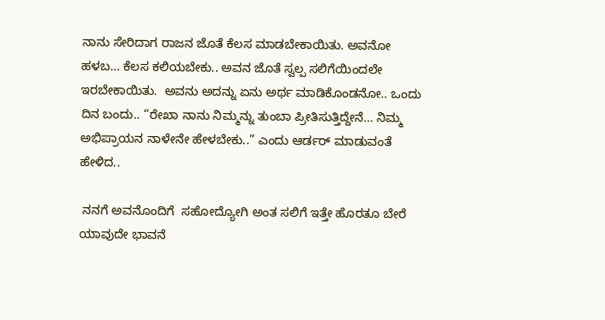ನಾನು ಸೇರಿದಾಗ ರಾಜನ ಜೊತೆ ಕೆಲಸ ಮಾಡಬೇಕಾಯಿತು. ಅವನೋ ಹಳಬ… ಕೆಲಸ ಕಲಿಯಬೇಕು.. ಅವನ ಜೊತೆ ಸ್ವಲ್ಪ ಸಲಿಗೆಯಿಂದಲೇ ಇರಬೇಕಾಯಿತು.  ಅವನು ಅದನ್ನು ಏನು ಅರ್ಥ ಮಾಡಿಕೊಂಡನೋ.. ಒಂದು ದಿನ ಬಂದು.. “ರೇಖಾ ನಾನು ನಿಮ್ಮನ್ನು ತುಂಬಾ ಪ್ರೀತಿಸುತ್ತಿದ್ದೇನೆ… ನಿಮ್ಮ ಅಭಿಪ್ರಾಯನ ನಾಳೇನೇ ಹೇಳಬೇಕು..” ಎಂದು ಆರ್ಡರ್‌ ಮಾಡುವಂತೆ ಹೇಳಿದ..

 ನನಗೆ ಅವನೊಂದಿಗೆ  ಸಹೋದ್ಯೋಗಿ ಅಂತ ಸಲಿಗೆ ಇತ್ತೇ ಹೊರತೂ ಬೇರೆ ಯಾವುದೇ ಭಾವನೆ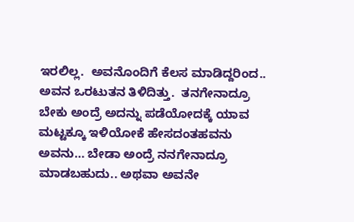ಇರಲಿಲ್ಲ.  ಅವನೊಂದಿಗೆ ಕೆಲಸ ಮಾಡಿದ್ದರಿಂದ.. ಅವನ ಒರಟುತನ ತಿಳಿದಿತ್ತು.  ತನಗೇನಾದ್ರೂ ಬೇಕು ಅಂದ್ರೆ ಅದನ್ನು ಪಡೆಯೋದಕ್ಕೆ ಯಾವ ಮಟ್ಟಕ್ಕೂ ಇಳಿಯೋಕೆ ಹೇಸದಂತಹವನು ಅವನು… ಬೇಡಾ ಅಂದ್ರೆ ನನಗೇನಾದ್ರೂ ಮಾಡಬಹುದು.. ಅಥವಾ ಅವನೇ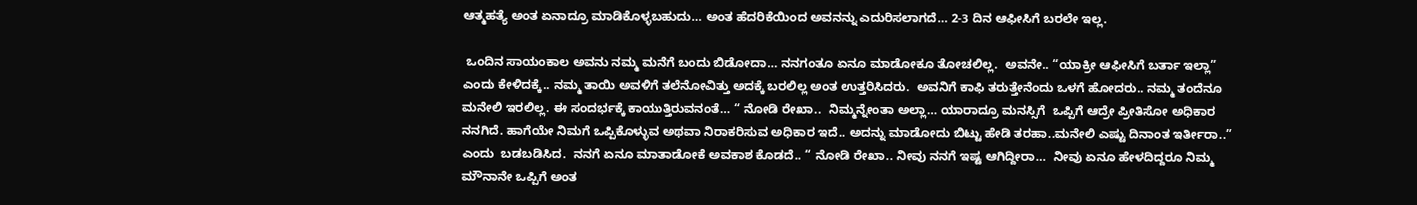ಆತ್ಮಹತ್ಯೆ ಅಂತ ಏನಾದ್ರೂ ಮಾಡಿಕೊಳ್ಳಬಹುದು… ಅಂತ ಹೆದರಿಕೆಯಿಂದ ಅವನನ್ನು ಎದುರಿಸಲಾಗದೆ… 2-3 ದಿನ ಆಫೀಸಿಗೆ ಬರಲೇ ಇಲ್ಲ.

 ಒಂದಿನ ಸಾಯಂಕಾಲ ಅವನು ನಮ್ಮ ಮನೆಗೆ ಬಂದು ಬಿಡೋದಾ… ನನಗಂತೂ ಏನೂ ಮಾಡೋಕೂ ತೋಚಲಿಲ್ಲ.  ಅವನೇ.. “ಯಾಕ್ರೀ ಆಫೀಸಿಗೆ ಬರ್ತಾ ಇಲ್ಲಾ” ಎಂದು ಕೇಳಿದಕ್ಕೆ.. ನಮ್ಮ ತಾಯಿ ಅವಳಿಗೆ ತಲೆನೋವಿತ್ತು ಅದಕ್ಕೆ ಬರಲಿಲ್ಲ ಅಂತ ಉತ್ತರಿಸಿದರು.  ಅವನಿಗೆ ಕಾಫಿ ತರುತ್ತೇನೆಂದು ಒಳಗೆ ಹೋದರು.. ನಮ್ಮ ತಂದೆನೂ ಮನೇಲಿ ಇರಲಿಲ್ಲ. ಈ ಸಂದರ್ಭಕ್ಕೆ ಕಾಯುತ್ತಿರುವನಂತೆ… “ ನೋಡಿ ರೇಖಾ..  ನಿಮ್ಮನ್ನೇಂತಾ ಅಲ್ಲಾ… ಯಾರಾದ್ರೂ ಮನಸ್ಸಿಗೆ  ಒಪ್ಪಿಗೆ ಆದ್ರೇ ಪ್ರೀತಿಸೋ ಅಧಿಕಾರ ನನಗಿದೆ. ಹಾಗೆಯೇ ನಿಮಗೆ ಒಪ್ಪಿಕೊಳ್ಳುವ ಅಥವಾ ನಿರಾಕರಿಸುವ ಅಧಿಕಾರ ಇದೆ.. ಅದನ್ನು ಮಾಡೋದು ಬಿಟ್ಟು ಹೇಡಿ ತರಹಾ..ಮನೇಲಿ ಎಷ್ಟು ದಿನಾಂತ ಇರ್ತೀರಾ..” ಎಂದು  ಬಡಬಡಿಸಿದ.  ನನಗೆ ಏನೂ ಮಾತಾಡೋಕೆ ಅವಕಾಶ ಕೊಡದೆ.. “ ನೋಡಿ ರೇಖಾ.. ನೀವು ನನಗೆ ಇಷ್ಟ ಆಗಿದ್ದೀರಾ…  ನೀವು ಏನೂ ಹೇಳದಿದ್ದರೂ ನಿಮ್ಮ ಮೌನಾನೇ ಒಪ್ಪಿಗೆ ಅಂತ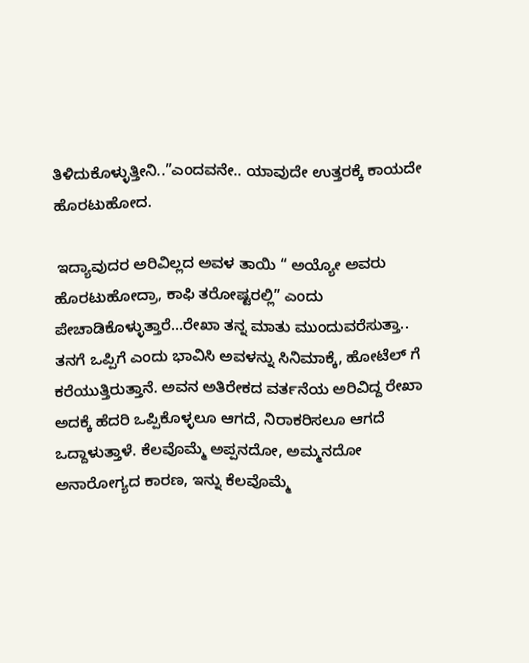ತಿಳಿದುಕೊಳ್ಳುತ್ತೀನಿ..”ಎಂದವನೇ.. ಯಾವುದೇ ಉತ್ತರಕ್ಕೆ ಕಾಯದೇ ಹೊರಟುಹೋದ.

 ಇದ್ಯಾವುದರ ಅರಿವಿಲ್ಲದ ಅವಳ ತಾಯಿ “ ಅಯ್ಯೋ ಅವರು ಹೊರಟುಹೋದ್ರಾ, ಕಾಫಿ ತರೋಷ್ಟರಲ್ಲಿ” ಎಂದು ಪೇಚಾಡಿಕೊಳ್ಳುತ್ತಾರೆ…ರೇಖಾ ತನ್ನ ಮಾತು ಮುಂದುವರೆಸುತ್ತಾ..  ತನಗೆ ಒಪ್ಪಿಗೆ ಎಂದು ಭಾವಿಸಿ ಅವಳನ್ನು ಸಿನಿಮಾಕ್ಕೆ, ಹೋಟೆಲ್‌ ಗೆ ಕರೆಯುತ್ತಿರುತ್ತಾನೆ. ಅವನ ಅತಿರೇಕದ ವರ್ತನೆಯ ಅರಿವಿದ್ದ ರೇಖಾ ಅದಕ್ಕೆ ಹೆದರಿ ಒಪ್ಪಿಕೊಳ್ಳಲೂ ಆಗದೆ, ನಿರಾಕರಿಸಲೂ ಆಗದೆ ಒದ್ದಾಳುತ್ತಾಳೆ. ಕೆಲವೊಮ್ಮೆ ಅಪ್ಪನದೋ, ಅಮ್ಮನದೋ ಅನಾರೋಗ್ಯದ ಕಾರಣ, ಇನ್ನು ಕೆಲವೊಮ್ಮೆ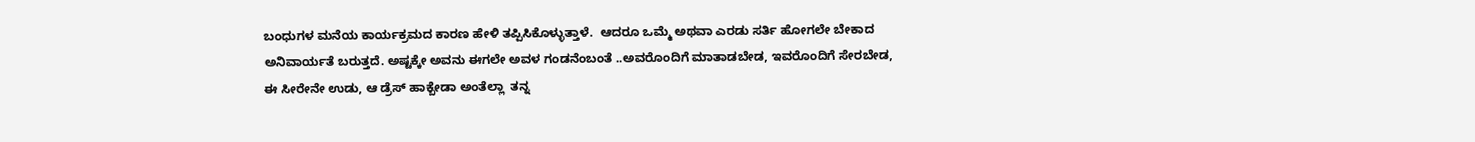ಬಂಧುಗಳ ಮನೆಯ ಕಾರ್ಯಕ್ರಮದ ಕಾರಣ ಹೇಳಿ ತಪ್ಪಿಸಿಕೊಳ್ಳುತ್ತಾಳೆ.  ಆದರೂ ಒಮ್ಮೆ ಅಥವಾ ಎರಡು ಸರ್ತಿ ಹೋಗಲೇ ಬೇಕಾದ ಅನಿವಾರ್ಯತೆ ಬರುತ್ತದೆ. ಅಷ್ಟಕ್ಕೇ ಅವನು ಈಗಲೇ ಅವಳ ಗಂಡನೆಂಬಂತೆ ..ಅವರೊಂದಿಗೆ ಮಾತಾಡಬೇಡ, ಇವರೊಂದಿಗೆ ಸೇರಬೇಡ, ಈ ಸೀರೇನೇ ಉಡು, ಆ ಡ್ರೆಸ್‌ ಹಾಕ್ಬೇಡಾ ಅಂತೆಲ್ಲಾ  ತನ್ನ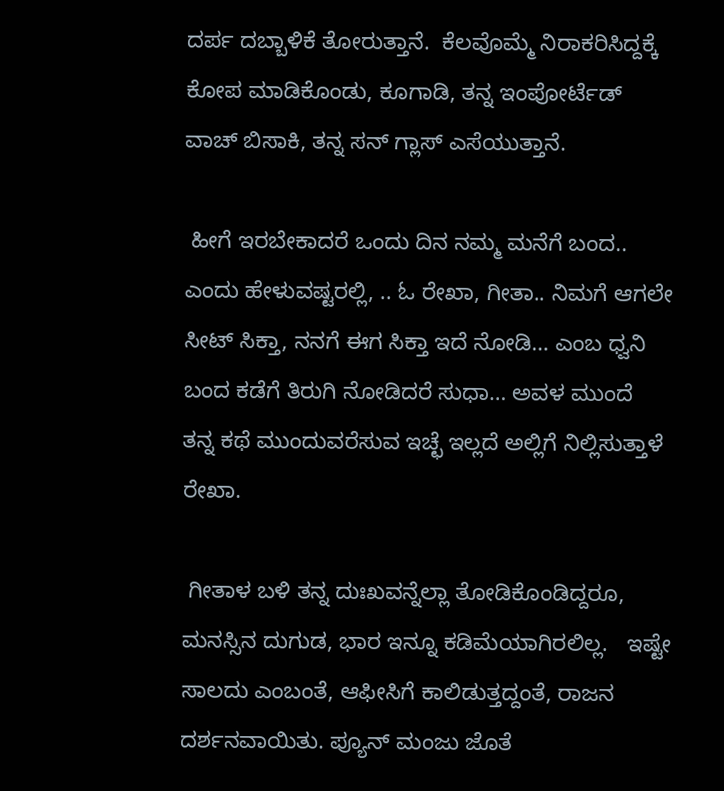ದರ್ಪ ದಬ್ಬಾಳಿಕೆ ತೋರುತ್ತಾನೆ.  ಕೆಲವೊಮ್ಮೆ ನಿರಾಕರಿಸಿದ್ದಕ್ಕೆ ಕೋಪ ಮಾಡಿಕೊಂಡು, ಕೂಗಾಡಿ, ತನ್ನ ಇಂಪೋರ್ಟೆಡ್‌ ವಾಚ್‌ ಬಿಸಾಕಿ, ತನ್ನ ಸನ್‌ ಗ್ಲಾಸ್‌ ಎಸೆಯುತ್ತಾನೆ.

 ಹೀಗೆ ಇರಬೇಕಾದರೆ ಒಂದು ದಿನ ನಮ್ಮ ಮನೆಗೆ ಬಂದ.. ಎಂದು ಹೇಳುವಷ್ಟರಲ್ಲಿ, .. ಓ ರೇಖಾ, ಗೀತಾ.. ನಿಮಗೆ ಆಗಲೇ ಸೀಟ್‌ ಸಿಕ್ತಾ, ನನಗೆ ಈಗ ಸಿಕ್ತಾ ಇದೆ ನೋಡಿ… ಎಂಬ ಧ್ವನಿ ಬಂದ ಕಡೆಗೆ ತಿರುಗಿ ನೋಡಿದರೆ ಸುಧಾ… ಅವಳ ಮುಂದೆ  ತನ್ನ ಕಥೆ ಮುಂದುವರೆಸುವ ಇಚ್ಛೆ ಇಲ್ಲದೆ ಅಲ್ಲಿಗೆ ನಿಲ್ಲಿಸುತ್ತಾಳೆ ರೇಖಾ.

 ಗೀತಾಳ ಬಳಿ ತನ್ನ ದುಃಖವನ್ನೆಲ್ಲಾ ತೋಡಿಕೊಂಡಿದ್ದರೂ, ಮನಸ್ಸಿನ ದುಗುಡ, ಭಾರ ಇನ್ನೂ ಕಡಿಮೆಯಾಗಿರಲಿಲ್ಲ.   ಇಷ್ಟೇ ಸಾಲದು ಎಂಬಂತೆ, ಆಫೀಸಿಗೆ ಕಾಲಿಡುತ್ತದ್ದಂತೆ, ರಾಜನ ದರ್ಶನವಾಯಿತು. ಪ್ಯೂನ್‌ ಮಂಜು ಜೊತೆ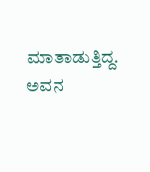ಮಾತಾಡುತ್ತಿದ್ದ.  ಅವನ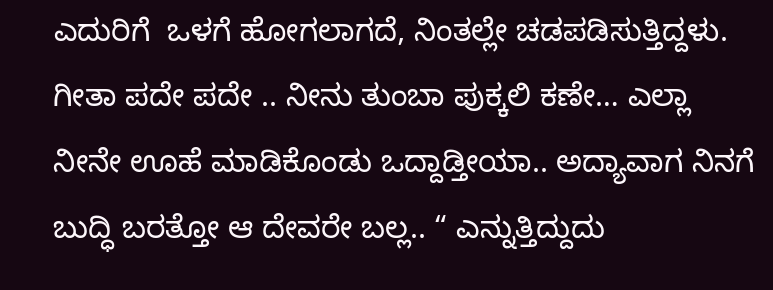ಎದುರಿಗೆ  ಒಳಗೆ ಹೋಗಲಾಗದೆ, ನಿಂತಲ್ಲೇ ಚಡಪಡಿಸುತ್ತಿದ್ದಳು.  ಗೀತಾ ಪದೇ ಪದೇ .. ನೀನು ತುಂಬಾ ಪುಕ್ಕಲಿ ಕಣೇ… ಎಲ್ಲಾ ನೀನೇ ಊಹೆ ಮಾಡಿಕೊಂಡು ಒದ್ದಾಡ್ತೀಯಾ.. ಅದ್ಯಾವಾಗ ನಿನಗೆ ಬುದ್ಧಿ ಬರತ್ತೋ ಆ ದೇವರೇ ಬಲ್ಲ.. “ ಎನ್ನುತ್ತಿದ್ದುದು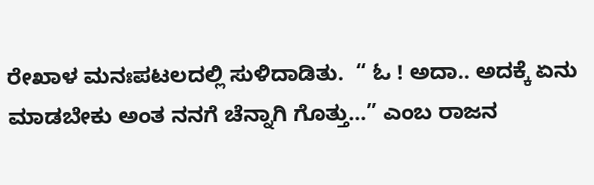ರೇಖಾಳ ಮನಃಪಟಲದಲ್ಲಿ ಸುಳಿದಾಡಿತು.  “ ಓ ! ಅದಾ.. ಅದಕ್ಕೆ ಏನು ಮಾಡಬೇಕು ಅಂತ ನನಗೆ ಚೆನ್ನಾಗಿ ಗೊತ್ತು…” ಎಂಬ ರಾಜನ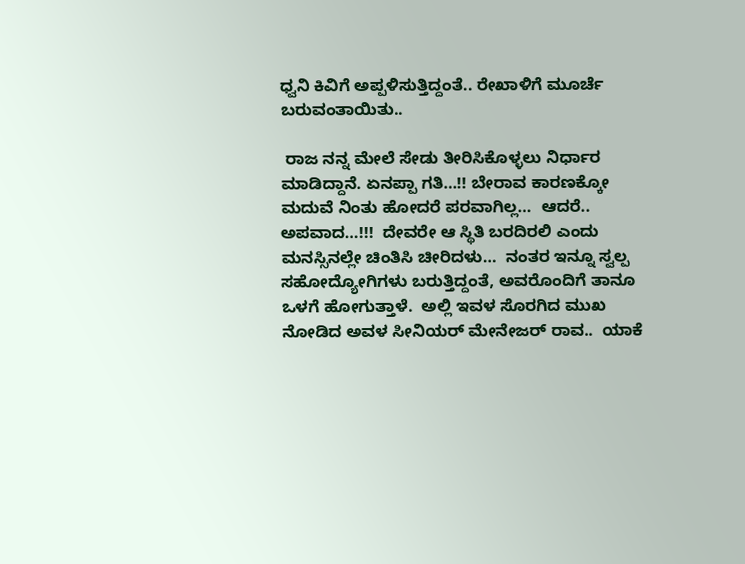ಧ್ವನಿ ಕಿವಿಗೆ ಅಪ್ಪಳಿಸುತ್ತಿದ್ದಂತೆ.. ರೇಖಾಳಿಗೆ ಮೂರ್ಚೆ ಬರುವಂತಾಯಿತು..

 ರಾಜ ನನ್ನ ಮೇಲೆ ಸೇಡು ತೀರಿಸಿಕೊಳ್ಳಲು ನಿರ್ಧಾರ ಮಾಡಿದ್ದಾನೆ. ಏನಪ್ಪಾ ಗತಿ…!! ಬೇರಾವ ಕಾರಣಕ್ಕೋ ಮದುವೆ ನಿಂತು ಹೋದರೆ ಪರವಾಗಿಲ್ಲ…  ಆದರೆ.. ಅಪವಾದ…!!!  ದೇವರೇ ಆ ಸ್ಥಿತಿ ಬರದಿರಲಿ ಎಂದು ಮನಸ್ಸಿನಲ್ಲೇ ಚಿಂತಿಸಿ ಚೀರಿದಳು…  ನಂತರ ಇನ್ನೂ ಸ್ವಲ್ಪ ಸಹೋದ್ಯೋಗಿಗಳು ಬರುತ್ತಿದ್ದಂತೆ, ಅವರೊಂದಿಗೆ ತಾನೂ ಒಳಗೆ ಹೋಗುತ್ತಾಳೆ.  ಅಲ್ಲಿ ಇವಳ ಸೊರಗಿದ ಮುಖ ನೋಡಿದ ಅವಳ ಸೀನಿಯರ್‌ ಮೇನೇಜರ್‌ ರಾವ..  ಯಾಕೆ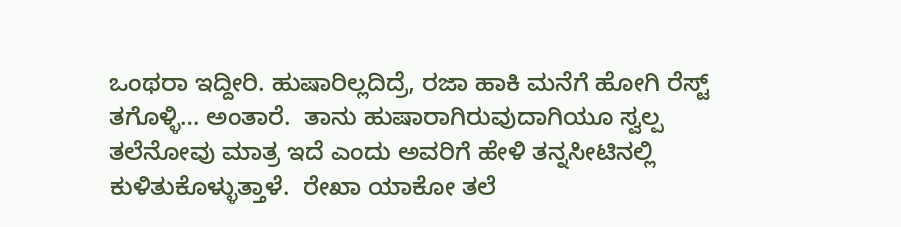ಒಂಥರಾ ಇದ್ದೀರಿ. ಹುಷಾರಿಲ್ಲದಿದ್ರೆ, ರಜಾ ಹಾಕಿ ಮನೆಗೆ ಹೋಗಿ ರೆಸ್ಟ್‌ ತಗೊಳ್ಳಿ… ಅಂತಾರೆ.  ತಾನು ಹುಷಾರಾಗಿರುವುದಾಗಿಯೂ ಸ್ವಲ್ಪ ತಲೆನೋವು ಮಾತ್ರ ಇದೆ ಎಂದು ಅವರಿಗೆ ಹೇಳಿ ತನ್ನಸೀಟಿನಲ್ಲಿ ಕುಳಿತುಕೊಳ್ಳುತ್ತಾಳೆ.  ರೇಖಾ ಯಾಕೋ ತಲೆ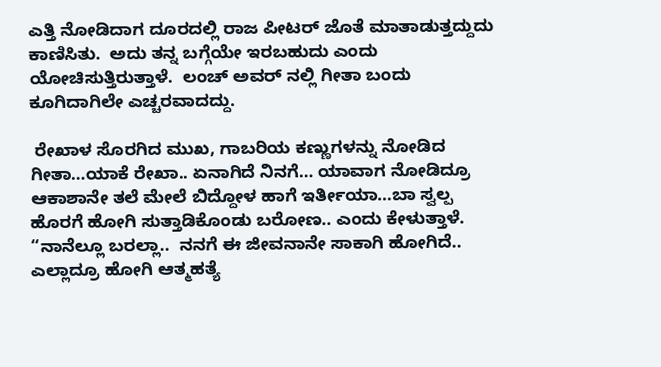ಎತ್ತಿ ನೋಡಿದಾಗ ದೂರದಲ್ಲಿ ರಾಜ ಪೀಟರ್‌ ಜೊತೆ ಮಾತಾಡುತ್ತದ್ದುದು ಕಾಣಿಸಿತು.  ಅದು ತನ್ನ ಬಗ್ಗೆಯೇ ಇರಬಹುದು ಎಂದು ಯೋಚಿಸುತ್ತಿರುತ್ತಾಳೆ.  ಲಂಚ್‌ ಅವರ್ ನಲ್ಲಿ ಗೀತಾ ಬಂದು ಕೂಗಿದಾಗಿಲೇ ಎಚ್ಚರವಾದದ್ದು.

 ರೇಖಾಳ ಸೊರಗಿದ ಮುಖ, ಗಾಬರಿಯ ಕಣ್ಣುಗಳನ್ನು ನೋಡಿದ ಗೀತಾ…ಯಾಕೆ ರೇಖಾ.. ಏನಾಗಿದೆ ನಿನಗೆ… ಯಾವಾಗ ನೋಡಿದ್ರೂ ಆಕಾಶಾನೇ ತಲೆ ಮೇಲೆ ಬಿದ್ದೋಳ ಹಾಗೆ ಇರ್ತೀಯಾ…ಬಾ ಸ್ವಲ್ಪ ಹೊರಗೆ ಹೋಗಿ ಸುತ್ತಾಡಿಕೊಂಡು ಬರೋಣ.. ಎಂದು ಕೇಳುತ್ತಾಳೆ. “ನಾನೆಲ್ಲೂ ಬರಲ್ಲಾ..  ನನಗೆ ಈ ಜೀವನಾನೇ ಸಾಕಾಗಿ ಹೋಗಿದೆ.. ಎಲ್ಲಾದ್ರೂ ಹೋಗಿ ಆತ್ಮಹತ್ಯೆ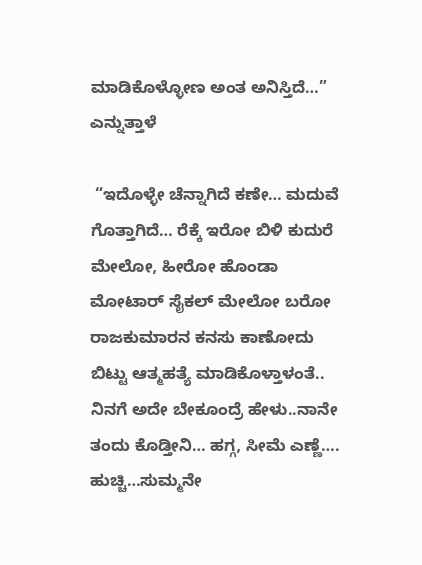ಮಾಡಿಕೊಳ್ಳೋಣ ಅಂತ ಅನಿಸ್ತಿದೆ…”  ಎನ್ನುತ್ತಾಳೆ

 “ಇದೊಳ್ಳೇ ಚೆನ್ನಾಗಿದೆ ಕಣೇ… ಮದುವೆ ಗೊತ್ತಾಗಿದೆ… ರೆಕ್ಕೆ ಇರೋ ಬಿಳಿ ಕುದುರೆ ಮೇಲೋ, ಹೀರೋ ಹೊಂಡಾ ಮೋಟಾರ್‌ ಸೈಕಲ್‌ ಮೇಲೋ ಬರೋ ರಾಜಕುಮಾರನ ಕನಸು ಕಾಣೋದು ಬಿಟ್ಟು ಆತ್ಮಹತ್ಯೆ ಮಾಡಿಕೊಳ್ತಾಳಂತೆ..  ನಿನಗೆ ಅದೇ ಬೇಕೂಂದ್ರೆ ಹೇಳು..ನಾನೇ ತಂದು ಕೊಡ್ತೀನಿ… ಹಗ್ಗ, ಸೀಮೆ ಎಣ್ಣೆ….  ಹುಚ್ಚಿ…ಸುಮ್ಮನೇ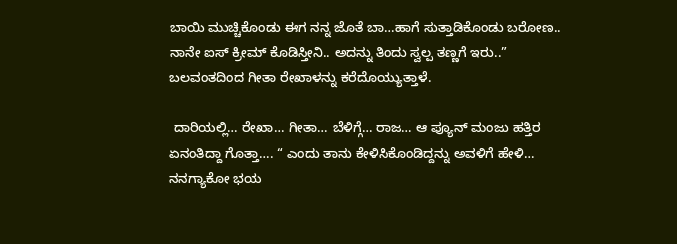ಬಾಯಿ ಮುಚ್ಚಿಕೊಂಡು ಈಗ ನನ್ನ ಜೊತೆ ಬಾ…ಹಾಗೆ ಸುತ್ತಾಡಿಕೊಂಡು ಬರೋಣ.. ನಾನೇ ಐಸ್‌ ಕ್ರೀಮ್‌ ಕೊಡಿಸ್ತೀನಿ.. ಅದನ್ನು ತಿಂದು ಸ್ವಲ್ಪ ತಣ್ಣಗೆ ಇರು..” ಬಲವಂತದಿಂದ ಗೀತಾ ರೇಖಾಳನ್ನು ಕರೆದೊಯ್ಯುತ್ತಾಳೆ.

 ದಾರಿಯಲ್ಲಿ… ರೇಖಾ… ಗೀತಾ… ಬೆಳಿಗ್ಗೆ… ರಾಜ… ಆ ಪ್ಯೂನ್‌ ಮಂಜು ಹತ್ತಿರ ಏನಂತಿದ್ದಾ ಗೊತ್ತಾ…. “ ಎಂದು ತಾನು ಕೇಳಿಸಿಕೊಂಡಿದ್ದನ್ನು ಅವಳಿಗೆ ಹೇಳಿ… ನನಗ್ಯಾಕೋ ಭಯ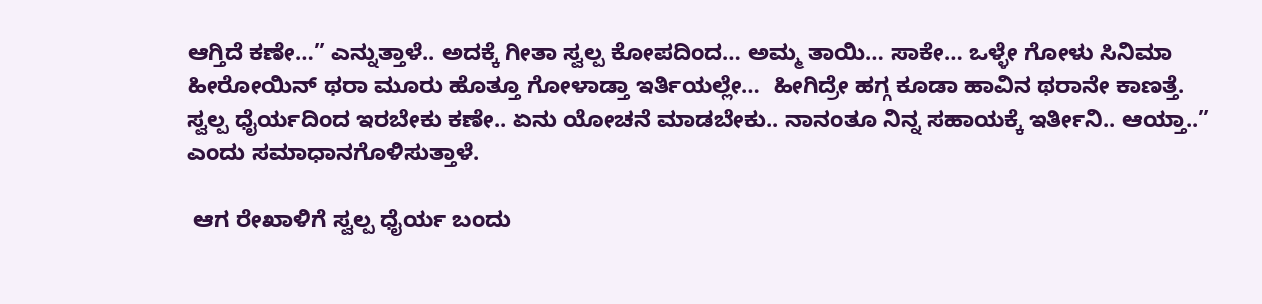ಆಗ್ತಿದೆ ಕಣೇ…” ಎನ್ನುತ್ತಾಳೆ.. ಅದಕ್ಕೆ ಗೀತಾ ಸ್ವಲ್ಪ ಕೋಪದಿಂದ… ಅಮ್ಮ ತಾಯಿ… ಸಾಕೇ… ಒಳ್ಳೇ ಗೋಳು ಸಿನಿಮಾ ಹೀರೋಯಿನ್‌ ಥರಾ ಮೂರು ಹೊತ್ತೂ ಗೋಳಾಡ್ತಾ ಇರ್ತಿಯಲ್ಲೇ…  ಹೀಗಿದ್ರೇ ಹಗ್ಗ ಕೂಡಾ ಹಾವಿನ ಥರಾನೇ ಕಾಣತ್ತೆ. ಸ್ವಲ್ಪ ಧೈರ್ಯದಿಂದ ಇರಬೇಕು ಕಣೇ.. ಏನು ಯೋಚನೆ ಮಾಡಬೇಕು.. ನಾನಂತೂ ನಿನ್ನ ಸಹಾಯಕ್ಕೆ ಇರ್ತೀನಿ.. ಆಯ್ತಾ..” ಎಂದು ಸಮಾಧಾನಗೊಳಿಸುತ್ತಾಳೆ.

 ಆಗ ರೇಖಾಳಿಗೆ ಸ್ವಲ್ಪ ಧೈರ್ಯ ಬಂದು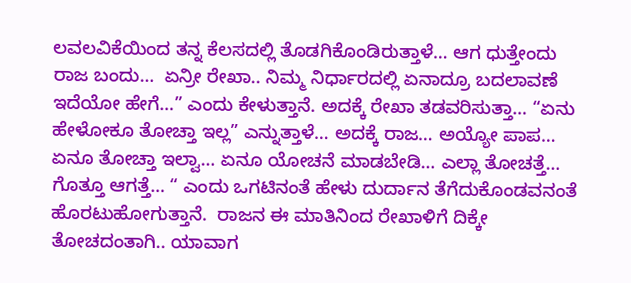ಲವಲವಿಕೆಯಿಂದ ತನ್ನ ಕೆಲಸದಲ್ಲಿ ತೊಡಗಿಕೊಂಡಿರುತ್ತಾಳೆ… ಆಗ ಧುತ್ತೇಂದು ರಾಜ ಬಂದು…  ಏನ್ರೀ ರೇಖಾ.. ನಿಮ್ಮ ನಿರ್ಧಾರದಲ್ಲಿ ಏನಾದ್ರೂ ಬದಲಾವಣೆ ಇದೆಯೋ ಹೇಗೆ…” ಎಂದು ಕೇಳುತ್ತಾನೆ. ಅದಕ್ಕೆ ರೇಖಾ ತಡವರಿಸುತ್ತಾ… “ಏನು ಹೇಳೋಕೂ ತೋಚ್ತಾ ಇಲ್ಲ” ಎನ್ನುತ್ತಾಳೆ… ಅದಕ್ಕೆ ರಾಜ… ಅಯ್ಯೋ ಪಾಪ… ಏನೂ ತೋಚ್ತಾ ಇಲ್ವಾ… ಏನೂ ಯೋಚನೆ ಮಾಡಬೇಡಿ… ಎಲ್ಲಾ ತೋಚತ್ತೆ… ಗೊತ್ತೂ ಆಗತ್ತೆ… “ ಎಂದು ಒಗಟಿನಂತೆ ಹೇಳು ದುರ್ದಾನ ತೆಗೆದುಕೊಂಡವನಂತೆ ಹೊರಟುಹೋಗುತ್ತಾನೆ.  ರಾಜನ ಈ ಮಾತಿನಿಂದ ರೇಖಾಳಿಗೆ ದಿಕ್ಕೇ ತೋಚದಂತಾಗಿ.. ಯಾವಾಗ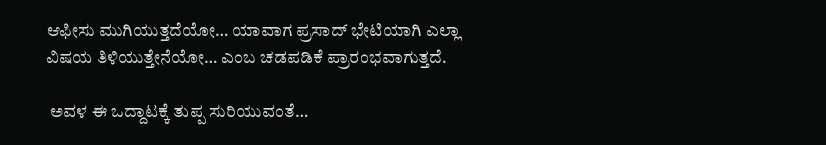ಆಫೀಸು ಮುಗಿಯುತ್ತದೆಯೋ… ಯಾವಾಗ ಪ್ರಸಾದ್‌ ಭೇಟಿಯಾಗಿ ಎಲ್ಲಾ ವಿಷಯ ತಿಳಿಯುತ್ತೇನೆಯೋ… ಎಂಬ ಚಡಪಡಿಕೆ ಪ್ರಾರಂಭವಾಗುತ್ತದೆ.

 ಅವಳ ಈ ಒದ್ದಾಟಕ್ಕೆ ತುಪ್ಪ ಸುರಿಯುವಂತೆ…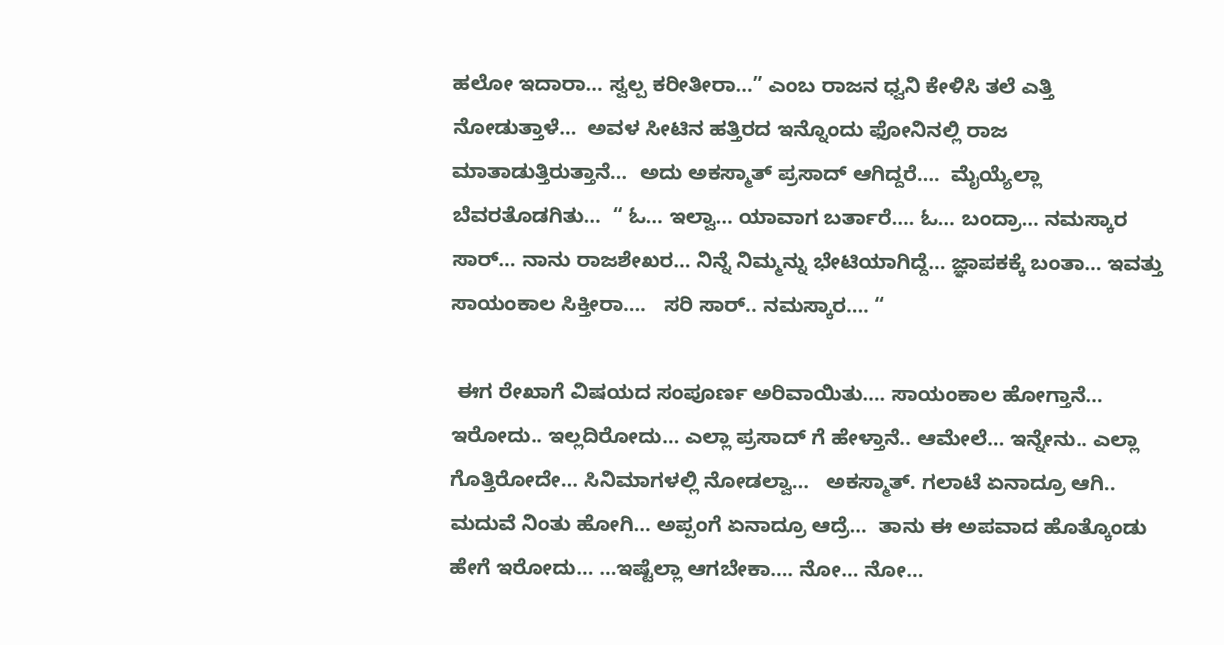ಹಲೋ ಇದಾರಾ… ಸ್ವಲ್ಪ ಕರೀತೀರಾ…” ಎಂಬ ರಾಜನ ಧ್ವನಿ ಕೇಳಿಸಿ ತಲೆ ಎತ್ತಿ ನೋಡುತ್ತಾಳೆ…  ಅವಳ ಸೀಟಿನ ಹತ್ತಿರದ ಇನ್ನೊಂದು ಫೋನಿನಲ್ಲಿ ರಾಜ ಮಾತಾಡುತ್ತಿರುತ್ತಾನೆ…  ಅದು ಅಕಸ್ಮಾತ್‌ ಪ್ರಸಾದ್‌ ಆಗಿದ್ದರೆ….  ಮೈಯ್ಯೆಲ್ಲಾ ಬೆವರತೊಡಗಿತು…  “ ಓ… ಇಲ್ವಾ… ಯಾವಾಗ ಬರ್ತಾರೆ…. ಓ… ಬಂದ್ರಾ… ನಮಸ್ಕಾರ ಸಾರ್… ನಾನು ರಾಜಶೇಖರ… ನಿನ್ನೆ ನಿಮ್ಮನ್ನು ಭೇಟಿಯಾಗಿದ್ದೆ… ಜ್ಞಾಪಕಕ್ಕೆ ಬಂತಾ… ಇವತ್ತು ಸಾಯಂಕಾಲ ಸಿಕ್ತೀರಾ….   ಸರಿ ಸಾರ್.. ನಮಸ್ಕಾರ…. “

 ಈಗ ರೇಖಾಗೆ ವಿಷಯದ ಸಂಪೂರ್ಣ ಅರಿವಾಯಿತು…. ಸಾಯಂಕಾಲ ಹೋಗ್ತಾನೆ… ಇರೋದು.. ಇಲ್ಲದಿರೋದು… ಎಲ್ಲಾ ಪ್ರಸಾದ್‌ ಗೆ ಹೇಳ್ತಾನೆ.. ಆಮೇಲೆ… ಇನ್ನೇನು.. ಎಲ್ಲಾ ಗೊತ್ತಿರೋದೇ… ಸಿನಿಮಾಗಳಲ್ಲಿ ನೋಡಲ್ವಾ…   ಅಕಸ್ಮಾತ್. ಗಲಾಟೆ ಏನಾದ್ರೂ ಆಗಿ.. ಮದುವೆ ನಿಂತು ಹೋಗಿ… ಅಪ್ಪಂಗೆ ಏನಾದ್ರೂ ಆದ್ರೆ…  ತಾನು ಈ ಅಪವಾದ ಹೊತ್ಕೊಂಡು ಹೇಗೆ ಇರೋದು… …ಇಷ್ಟೆಲ್ಲಾ ಆಗಬೇಕಾ…. ನೋ… ನೋ…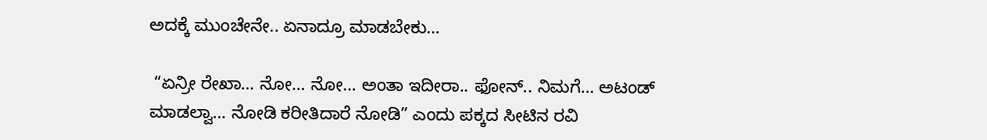ಅದಕ್ಕೆ ಮುಂಚೇನೇ.. ಏನಾದ್ರೂ ಮಾಡಬೇಕು…

 “ಏನ್ರೀ ರೇಖಾ… ನೋ… ನೋ… ಅಂತಾ ಇದೀರಾ.. ಫೋನ್.. ನಿಮಗೆ… ಅಟಂಡ್‌ ಮಾಡಲ್ವಾ… ನೋಡಿ ಕರೀತಿದಾರೆ ನೋಡಿ” ಎಂದು ಪಕ್ಕದ ಸೀಟಿನ ರವಿ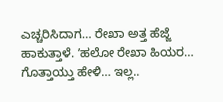ಎಚ್ಚರಿಸಿದಾಗ… ರೇಖಾ ಅತ್ತ ಹೆಜ್ಜೆ ಹಾಕುತ್ತಾಳೆ. ʼಹಲೋ ರೇಖಾ ಹಿಯರ…  ಗೊತ್ತಾಯ್ತು ಹೇಳಿ… ಇಲ್ಲ..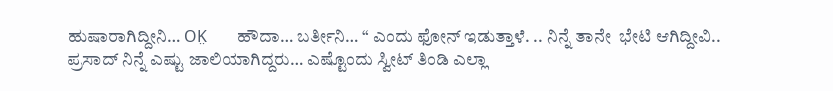ಹುಷಾರಾಗಿದ್ದೀನಿ… OK̤   ಹೌದಾ… ಬರ್ತೀನಿ… “ ಎಂದು ಫೋನ್‌ ಇಡುತ್ತಾಳೆ. .. ನಿನ್ನೆ ತಾನೇ  ಭೇಟಿ ಆಗಿದ್ದೀವಿ.. ಪ್ರಸಾದ್‌ ನಿನ್ನೆ ಎಷ್ಟು ಜಾಲಿಯಾಗಿದ್ದರು… ಎಷ್ಟೊಂದು ಸ್ವೀಟ್‌ ತಿಂಡಿ ಎಲ್ಲಾ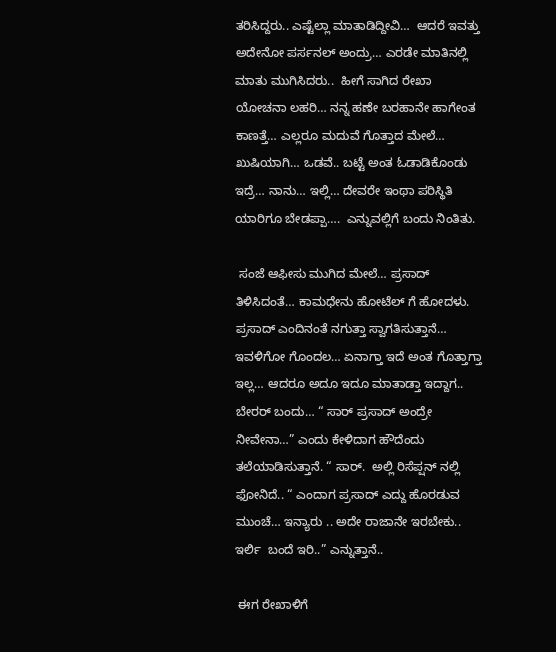ತರಿಸಿದ್ದರು.. ಎಷ್ಟೆಲ್ಲಾ ಮಾತಾಡಿದ್ದೀವಿ…  ಆದರೆ ಇವತ್ತು ಅದೇನೋ ಪರ್ಸನಲ್‌ ಅಂದ್ರು… ಎರಡೇ ಮಾತಿನಲ್ಲಿ ಮಾತು ಮುಗಿಸಿದರು..  ಹೀಗೆ ಸಾಗಿದ ರೇಖಾ ಯೋಚನಾ ಲಹರಿ… ನನ್ನ ಹಣೇ ಬರಹಾನೇ ಹಾಗೇಂತ ಕಾಣತ್ತೆ… ಎಲ್ಲರೂ ಮದುವೆ ಗೊತ್ತಾದ ಮೇಲೆ… ಖುಷಿಯಾಗಿ… ಒಡವೆ.. ಬಟ್ಟೆ ಅಂತ ಓಡಾಡಿಕೊಂಡು ಇದ್ರೆ… ನಾನು… ಇಲ್ಲಿ… ದೇವರೇ ಇಂಥಾ ಪರಿಸ್ಥಿತಿ ಯಾರಿಗೂ ಬೇಡಪ್ಪಾ….  ಎನ್ನುವಲ್ಲಿಗೆ ಬಂದು ನಿಂತಿತು.

 ಸಂಜೆ ಆಫೀಸು ಮುಗಿದ ಮೇಲೆ… ಪ್ರಸಾದ್‌ ತಿಳಿಸಿದಂತೆ… ಕಾಮಧೇನು ಹೋಟೆಲ್‌ ಗೆ ಹೋದಳು. ಪ್ರಸಾದ್‌ ಎಂದಿನಂತೆ ನಗುತ್ತಾ ಸ್ವಾಗತಿಸುತ್ತಾನೆ…  ಇವಳಿಗೋ ಗೊಂದಲ… ಏನಾಗ್ತಾ ಇದೆ ಅಂತ ಗೊತ್ತಾಗ್ತಾ ಇಲ್ಲ… ಆದರೂ ಅದೂ ಇದೂ ಮಾತಾಡ್ತಾ ಇದ್ದಾಗ.. ಬೇರರ್‌ ಬಂದು… “ ಸಾರ್ ಪ್ರಸಾದ್‌ ಅಂದ್ರೇ ನೀವೇನಾ…” ಎಂದು ಕೇಳಿದಾಗ ಹೌದೆಂದು ತಲೆಯಾಡಿಸುತ್ತಾನೆ. “ ಸಾರ್.  ಅಲ್ಲಿ ರಿಸೆಪ್ಷನ್‌ ನಲ್ಲಿ ಫೋನಿದೆ.. “ ಎಂದಾಗ ಪ್ರಸಾದ್‌ ಎದ್ದು ಹೊರಡುವ ಮುಂಚೆ… ಇನ್ಯಾರು .. ಅದೇ ರಾಜಾನೇ ಇರಬೇಕು..    ಇರ್ಲಿ  ಬಂದೆ ಇರಿ..” ಎನ್ನುತ್ತಾನೆ..

 ಈಗ ರೇಖಾಳಿಗೆ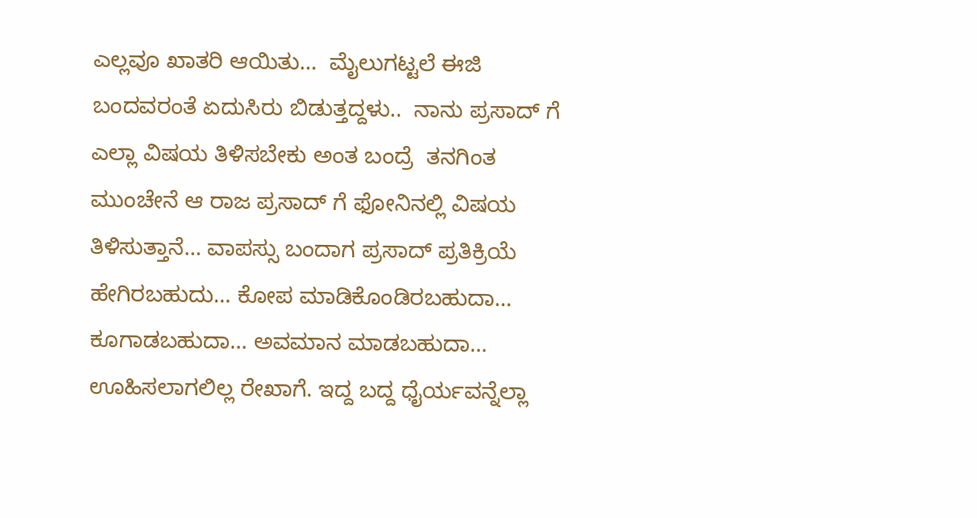ಎಲ್ಲವೂ ಖಾತರಿ ಆಯಿತು…  ಮೈಲುಗಟ್ಟಲೆ ಈಜಿ ಬಂದವರಂತೆ ಏದುಸಿರು ಬಿಡುತ್ತದ್ದಳು..  ನಾನು ಪ್ರಸಾದ್‌ ಗೆ ಎಲ್ಲಾ ವಿಷಯ ತಿಳಿಸಬೇಕು ಅಂತ ಬಂದ್ರೆ  ತನಗಿಂತ ಮುಂಚೇನೆ ಆ ರಾಜ ಪ್ರಸಾದ್‌ ಗೆ ಫೋನಿನಲ್ಲಿ ವಿಷಯ ತಿಳಿಸುತ್ತಾನೆ… ವಾಪಸ್ಸು ಬಂದಾಗ ಪ್ರಸಾದ್‌ ಪ್ರತಿಕ್ರಿಯೆ ಹೇಗಿರಬಹುದು… ಕೋಪ ಮಾಡಿಕೊಂಡಿರಬಹುದಾ… ಕೂಗಾಡಬಹುದಾ… ಅವಮಾನ ಮಾಡಬಹುದಾ…  ಊಹಿಸಲಾಗಲಿಲ್ಲ ರೇಖಾಗೆ. ಇದ್ದ ಬದ್ದ ಧೈರ್ಯವನ್ನೆಲ್ಲಾ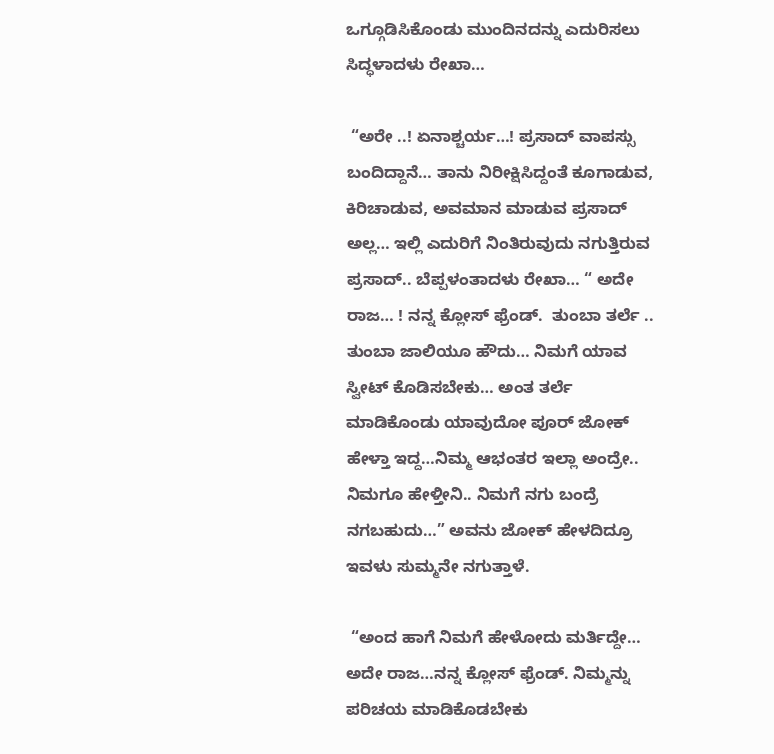ಒಗ್ಗೂಡಿಸಿಕೊಂಡು ಮುಂದಿನದನ್ನು ಎದುರಿಸಲು ಸಿದ್ಧಳಾದಳು ರೇಖಾ…

 “ಅರೇ ..! ಏನಾಶ್ಚರ್ಯ…! ಪ್ರಸಾದ್‌ ವಾಪಸ್ಸು ಬಂದಿದ್ದಾನೆ… ತಾನು ನಿರೀಕ್ಷಿಸಿದ್ದಂತೆ ಕೂಗಾಡುವ, ಕಿರಿಚಾಡುವ, ಅವಮಾನ ಮಾಡುವ ಪ್ರಸಾದ್‌ ಅಲ್ಲ… ಇಲ್ಲಿ ಎದುರಿಗೆ ನಿಂತಿರುವುದು ನಗುತ್ತಿರುವ ಪ್ರಸಾದ್.. ಬೆಪ್ಪಳಂತಾದಳು ರೇಖಾ… “ ಅದೇ ರಾಜ… ! ನನ್ನ ಕ್ಲೋಸ್‌ ಫ್ರೆಂಡ್.  ತುಂಬಾ ತರ್ಲೆ .. ತುಂಬಾ ಜಾಲಿಯೂ ಹೌದು… ನಿಮಗೆ ಯಾವ ಸ್ವೀಟ್‌ ಕೊಡಿಸಬೇಕು… ಅಂತ ತರ್ಲೆ ಮಾಡಿಕೊಂಡು ಯಾವುದೋ ಪೂರ್‌ ಜೋಕ್‌ ಹೇಳ್ತಾ ಇದ್ದ…ನಿಮ್ಮ ಆಭಂತರ ಇಲ್ಲಾ ಅಂದ್ರೇ.. ನಿಮಗೂ ಹೇಳ್ತೀನಿ.. ನಿಮಗೆ ನಗು ಬಂದ್ರೆ ನಗಬಹುದು…” ಅವನು ಜೋಕ್‌ ಹೇಳದಿದ್ರೂ ಇವಳು ಸುಮ್ಮನೇ ನಗುತ್ತಾಳೆ.

 “ಅಂದ ಹಾಗೆ ನಿಮಗೆ ಹೇಳೋದು ಮರ್ತಿದ್ದೇ…  ಅದೇ ರಾಜ…ನನ್ನ ಕ್ಲೋಸ್‌ ಫ್ರೆಂಡ್. ನಿಮ್ಮನ್ನು ಪರಿಚಯ ಮಾಡಿಕೊಡಬೇಕು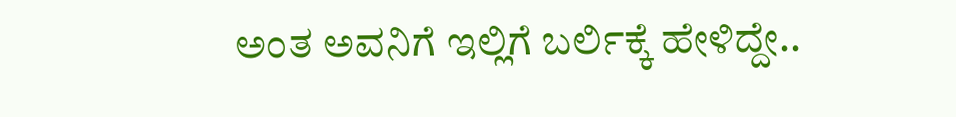ಅಂತ ಅವನಿಗೆ ಇಲ್ಲಿಗೆ ಬರ್ಲಿಕ್ಕೆ ಹೇಳಿದ್ದೇ..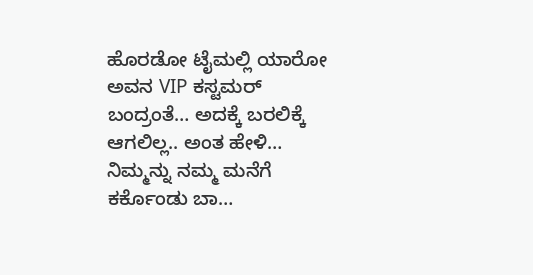ಹೊರಡೋ ಟೈಮಲ್ಲಿ ಯಾರೋ ಅವನ VIP ಕಸ್ಟಮರ್‌ ಬಂದ್ರಂತೆ… ಅದಕ್ಕೆ ಬರಲಿಕ್ಕೆ ಆಗಲಿಲ್ಲ.. ಅಂತ ಹೇಳಿ… ನಿಮ್ಮನ್ನು ನಮ್ಮ ಮನೆಗೆ ಕರ್ಕೊಂಡು ಬಾ…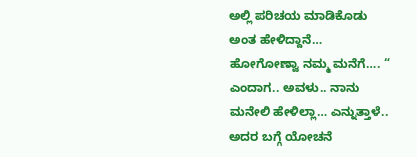ಅಲ್ಲಿ ಪರಿಚಯ ಮಾಡಿಕೊಡು ಅಂತ ಹೇಳಿದ್ದಾನೆ…  ಹೋಗೋಣ್ವಾ ನಮ್ಮ ಮನೆಗೆ…. “ ಎಂದಾಗ.. ಅವಳು.. ನಾನು ಮನೇಲಿ ಹೇಳಿಲ್ಲಾ… ಎನ್ನುತ್ತಾಳೆ.. ಅದರ ಬಗ್ಗೆ ಯೋಚನೆ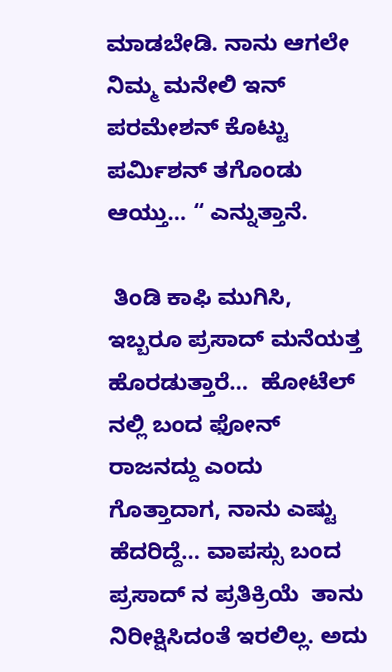ಮಾಡಬೇಡಿ. ನಾನು ಆಗಲೇ ನಿಮ್ಮ ಮನೇಲಿ ಇನ್‌ ಪರಮೇಶನ್‌ ಕೊಟ್ಟು ಪರ್ಮಿಶನ್‌ ತಗೊಂಡು ಆಯ್ತು… “ ಎನ್ನುತ್ತಾನೆ.

 ತಿಂಡಿ ಕಾಫಿ ಮುಗಿಸಿ, ಇಬ್ಬರೂ ಪ್ರಸಾದ್‌ ಮನೆಯತ್ತ ಹೊರಡುತ್ತಾರೆ…  ಹೋಟೆಲ್‌ ನಲ್ಲಿ ಬಂದ ಫೋನ್‌ ರಾಜನದ್ದು ಎಂದು ಗೊತ್ತಾದಾಗ, ನಾನು ಎಷ್ಟು ಹೆದರಿದ್ದೆ… ವಾಪಸ್ಸು ಬಂದ ಪ್ರಸಾದ್‌ ನ ಪ್ರತಿಕ್ರಿಯೆ  ತಾನು ನಿರೀಕ್ಷಿಸಿದಂತೆ ಇರಲಿಲ್ಲ. ಅದು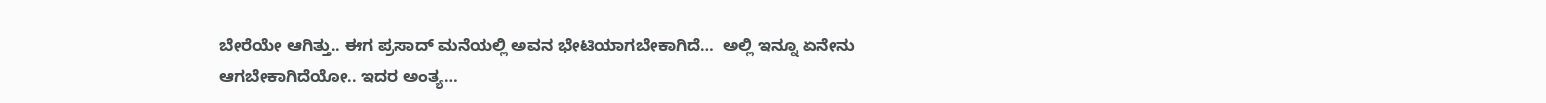ಬೇರೆಯೇ ಆಗಿತ್ತು.. ಈಗ ಪ್ರಸಾದ್‌ ಮನೆಯಲ್ಲಿ ಅವನ ಭೇಟಿಯಾಗಬೇಕಾಗಿದೆ…  ಅಲ್ಲಿ ಇನ್ನೂ ಏನೇನು ಆಗಬೇಕಾಗಿದೆಯೋ.. ಇದರ ಅಂತ್ಯ…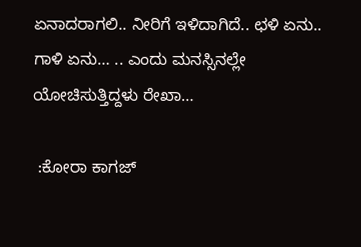ಏನಾದರಾಗಲಿ.. ನೀರಿಗೆ ಇಳಿದಾಗಿದೆ.. ಛಳಿ ಏನು.. ಗಾಳಿ ಏನು… .. ಎಂದು ಮನಸ್ಸಿನಲ್ಲೇ ಯೋಚಿಸುತ್ತಿದ್ದಳು ರೇಖಾ…

 :ಕೋರಾ ಕಾಗಜ್‌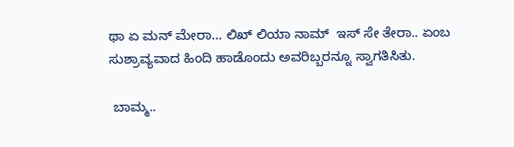ಥಾ ಏ ಮನ್‌ ಮೇರಾ… ಲಿಖ್‌ ಲಿಯಾ ನಾಮ್‌  ಇಸ್‌ ಸೇ ತೇರಾ.. ಏಂಬ ಸುಶ್ರಾವ್ಯವಾದ ಹಿಂದಿ ಹಾಡೊಂದು ಅವರಿಬ್ಬರನ್ನೂ ಸ್ವಾಗತಿಸಿತು.

 ಬಾಮ್ಮ..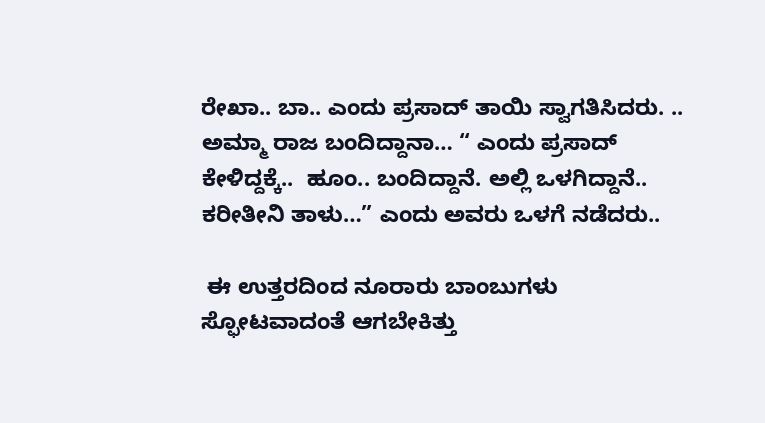ರೇಖಾ.. ಬಾ.. ಎಂದು ಪ್ರಸಾದ್‌ ತಾಯಿ ಸ್ವಾಗತಿಸಿದರು. .. ಅಮ್ಮಾ ರಾಜ ಬಂದಿದ್ದಾನಾ… “ ಎಂದು ಪ್ರಸಾದ್‌ ಕೇಳಿದ್ದಕ್ಕೆ..  ಹೂಂ.. ಬಂದಿದ್ದಾನೆ. ಅಲ್ಲಿ ಒಳಗಿದ್ದಾನೆ.. ಕರೀತೀನಿ ತಾಳು…” ಎಂದು ಅವರು ಒಳಗೆ ನಡೆದರು..

 ಈ ಉತ್ತರದಿಂದ ನೂರಾರು ಬಾಂಬುಗಳು ಸ್ಫೋಟವಾದಂತೆ ಆಗಬೇಕಿತ್ತು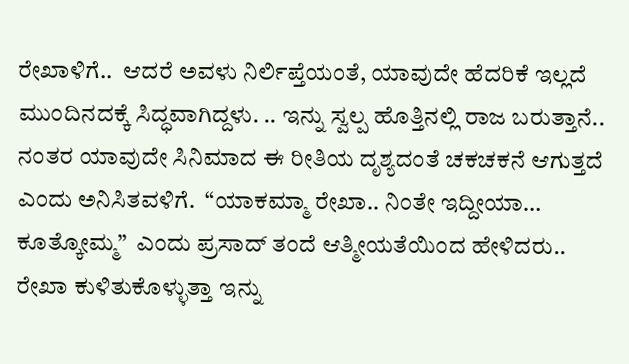ರೇಖಾಳಿಗೆ..  ಆದರೆ ಅವಳು ನಿರ್ಲಿಪ್ತೆಯಂತೆ, ಯಾವುದೇ ಹೆದರಿಕೆ ಇಲ್ಲದೆ ಮುಂದಿನದಕ್ಕೆ ಸಿದ್ಧವಾಗಿದ್ದಳು. .. ಇನ್ನು ಸ್ವಲ್ಪ ಹೊತ್ತಿನಲ್ಲಿ ರಾಜ ಬರುತ್ತಾನೆ..  ನಂತರ ಯಾವುದೇ ಸಿನಿಮಾದ ಈ ರೀತಿಯ ದೃಶ್ಯದಂತೆ ಚಕಚಕನೆ ಆಗುತ್ತದೆ ಎಂದು ಅನಿಸಿತವಳಿಗೆ.  “ಯಾಕಮ್ಮಾ ರೇಖಾ.. ನಿಂತೇ ಇದ್ದೀಯಾ… ಕೂತ್ಕೋಮ್ಮ”  ಎಂದು ಪ್ರಸಾದ್‌ ತಂದೆ ಆತ್ಮೀಯತೆಯಿಂದ ಹೇಳಿದರು..  ರೇಖಾ ಕುಳಿತುಕೊಳ್ಳುತ್ತಾ ಇನ್ನು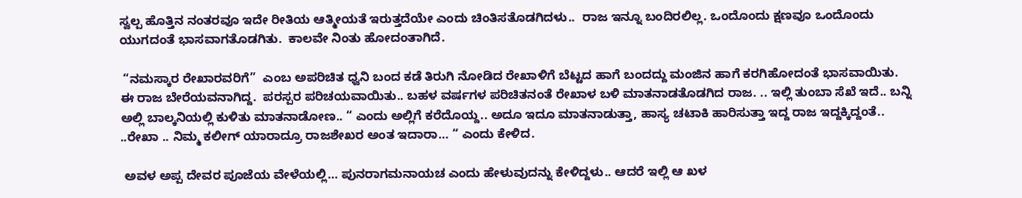ಸ್ವಲ್ಪ ಹೊತ್ತಿನ ನಂತರವೂ ಇದೇ ರೀತಿಯ ಆತ್ಮೀಯತೆ ಇರುತ್ತದೆಯೇ ಎಂದು ಚಿಂತಿಸತೊಡಗಿದಳು..  ರಾಜ ಇನ್ನೂ ಬಂದಿರಲಿಲ್ಲ. ಒಂದೊಂದು ಕ್ಷಣವೂ ಒಂದೊಂದು ಯುಗದಂತೆ ಭಾಸವಾಗತೊಡಗಿತು.  ಕಾಲವೇ ನಿಂತು ಹೋದಂತಾಗಿದೆ.

 “ನಮಸ್ಕಾರ ರೇಖಾರವರಿಗೆ”  ಎಂಬ ಅಪರಿಚಿತ ಧ್ವನಿ ಬಂದ ಕಡೆ ತಿರುಗಿ ನೋಡಿದ ರೇಖಾಳಿಗೆ ಬೆಟ್ಟದ ಹಾಗೆ ಬಂದದ್ದು ಮಂಜಿನ ಹಾಗೆ ಕರಗಿಹೋದಂತೆ ಭಾಸವಾಯಿತು.  ಈ ರಾಜ ಬೇರೆಯವನಾಗಿದ್ದ.  ಪರಸ್ಪರ ಪರಿಚಯವಾಯಿತು.. ಬಹಳ ವರ್ಷಗಳ ಪರಿಚಿತನಂತೆ ರೇಖಾಳ ಬಳಿ ಮಾತನಾಡತೊಡಗಿದ ರಾಜ. .. ಇಲ್ಲಿ ತುಂಬಾ ಸೆಖೆ ಇದೆ.. ಬನ್ನಿ ಅಲ್ಲಿ ಬಾಲ್ಕನಿಯಲ್ಲಿ ಕುಳಿತು ಮಾತನಾಡೋಣ.. “ ಎಂದು ಅಲ್ಲಿಗೆ ಕರೆದೊಯ್ದ.. ಅದೂ ಇದೂ ಮಾತನಾಡುತ್ತಾ, ಹಾಸ್ಯ ಚಟಾಕಿ ಹಾರಿಸುತ್ತಾ ಇದ್ದ ರಾಜ ಇದ್ದಕ್ಕಿದ್ದಂತೆ.. ..ರೇಖಾ .. ನಿಮ್ಮ ಕಲೀಗ್‌ ಯಾರಾದ್ರೂ ರಾಜಶೇಖರ ಅಂತ ಇದಾರಾ… “ ಎಂದು ಕೇಳಿದ.

 ಅವಳ ಅಪ್ಪ ದೇವರ ಪೂಜೆಯ ವೇಳೆಯಲ್ಲಿ… ಪುನರಾಗಮನಾಯಚ ಎಂದು ಹೇಳುವುದನ್ನು ಕೇಳಿದ್ದಳು.. ಆದರೆ ಇಲ್ಲಿ ಆ ಖಳ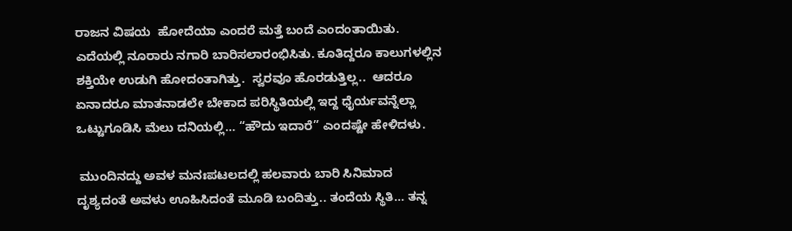ರಾಜನ ವಿಷಯ  ಹೋದೆಯಾ ಎಂದರೆ ಮತ್ತೆ ಬಂದೆ ಎಂದಂತಾಯಿತು.  ಎದೆಯಲ್ಲಿ ನೂರಾರು ನಗಾರಿ ಬಾರಿಸಲಾರಂಭಿಸಿತು. ಕೂತಿದ್ದರೂ ಕಾಲುಗಳಲ್ಲಿನ ಶಕ್ತಿಯೇ ಉಡುಗಿ ಹೋದಂತಾಗಿತ್ತು.  ಸ್ವರವೂ ಹೊರಡುತ್ತಿಲ್ಲ..  ಆದರೂ ಏನಾದರೂ ಮಾತನಾಡಲೇ ಬೇಕಾದ ಪರಿಸ್ಥಿತಿಯಲ್ಲಿ ಇದ್ದ ಧೈರ್ಯವನ್ನೆಲ್ಲಾ ಒಟ್ಟುಗೂಡಿಸಿ ಮೆಲು ದನಿಯಲ್ಲಿ… “ಹೌದು ಇದಾರೆ” ಎಂದಷ್ಟೇ ಹೇಳಿದಳು.

 ಮುಂದಿನದ್ದು ಅವಳ ಮನಃಪಟಲದಲ್ಲಿ ಹಲವಾರು ಬಾರಿ ಸಿನಿಮಾದ ದೃಶ್ಯದಂತೆ ಅವಳು ಊಹಿಸಿದಂತೆ ಮೂಡಿ ಬಂದಿತ್ತು.. ತಂದೆಯ ಸ್ಥಿತಿ… ತನ್ನ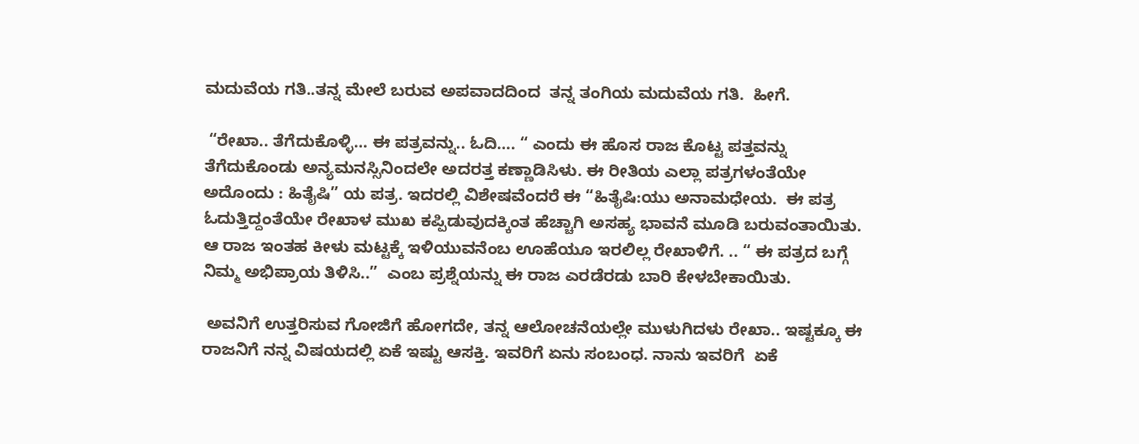ಮದುವೆಯ ಗತಿ..ತನ್ನ ಮೇಲೆ ಬರುವ ಅಪವಾದದಿಂದ  ತನ್ನ ತಂಗಿಯ ಮದುವೆಯ ಗತಿ.  ಹೀಗೆ.

 “ರೇಖಾ.. ತೆಗೆದುಕೊಳ್ಳಿ… ಈ ಪತ್ರವನ್ನು.. ಓದಿ…. “ ಎಂದು ಈ ಹೊಸ ರಾಜ ಕೊಟ್ಟ ಪತ್ತವನ್ನು ತೆಗೆದುಕೊಂಡು ಅನ್ಯಮನಸ್ಸಿನಿಂದಲೇ ಅದರತ್ತ ಕಣ್ಣಾಡಿಸಿಳು. ಈ ರೀತಿಯ ಎಲ್ಲಾ ಪತ್ರಗಳಂತೆಯೇ ಅದೊಂದು : ಹಿತೈಷಿ” ಯ ಪತ್ರ. ಇದರಲ್ಲಿ ವಿಶೇಷವೆಂದರೆ ಈ “ಹಿತೈಷಿ:ಯು ಅನಾಮಧೇಯ.  ಈ ಪತ್ರ ಓದುತ್ತಿದ್ದಂತೆಯೇ ರೇಖಾಳ ಮುಖ ಕಪ್ಪಿಡುವುದಕ್ಕಿಂತ ಹೆಚ್ಚಾಗಿ ಅಸಹ್ಯ ಭಾವನೆ ಮೂಡಿ ಬರುವಂತಾಯಿತು.  ಆ ರಾಜ ಇಂತಹ ಕೀಳು ಮಟ್ಟಕ್ಕೆ ಇಳಿಯುವನೆಂಬ ಊಹೆಯೂ ಇರಲಿಲ್ಲ ರೇಖಾಳಿಗೆ. .. “ ಈ ಪತ್ರದ ಬಗ್ಗೆ ನಿಮ್ಮ ಅಭಿಪ್ರಾಯ ತಿಳಿಸಿ..”  ಎಂಬ ಪ್ರಶ್ನೆಯನ್ನು ಈ ರಾಜ ಎರಡೆರಡು ಬಾರಿ ಕೇಳಬೇಕಾಯಿತು.

 ಅವನಿಗೆ ಉತ್ತರಿಸುವ ಗೋಜಿಗೆ ಹೋಗದೇ, ತನ್ನ ಆಲೋಚನೆಯಲ್ಲೇ ಮುಳುಗಿದಳು ರೇಖಾ.. ಇಷ್ಟಕ್ಕೂ ಈ ರಾಜನಿಗೆ ನನ್ನ ವಿಷಯದಲ್ಲಿ ಏಕೆ ಇಷ್ಟು ಆಸಕ್ತಿ. ಇವರಿಗೆ ಏನು ಸಂಬಂಧ. ನಾನು ಇವರಿಗೆ  ಏಕೆ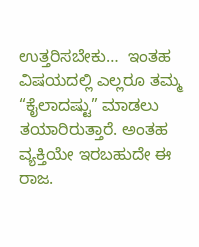ಉತ್ತರಿಸಬೇಕು…  ಇಂತಹ ವಿಷಯದಲ್ಲಿ ಎಲ್ಲರೂ ತಮ್ಮ “ಕೈಲಾದಷ್ಟು” ಮಾಡಲು ತಯಾರಿರುತ್ತಾರೆ. ಅಂತಹ ವ್ಯಕ್ತಿಯೇ ಇರಬಹುದೇ ಈ ರಾಜ.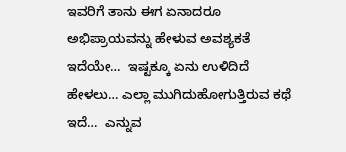ಇವರಿಗೆ ತಾನು ಈಗ ಏನಾದರೂ ಅಭಿಪ್ರಾಯವನ್ನು ಹೇಳುವ ಅವಶ್ಯಕತೆ ಇದೆಯೇ…  ಇಷ್ಟಕ್ಕೂ ಏನು ಉಳಿದಿದೆ ಹೇಳಲು… ಎಲ್ಲಾ ಮುಗಿದುಹೋಗುತ್ತಿರುವ ಕಥೆ ಇದೆ…  ಎನ್ನುವ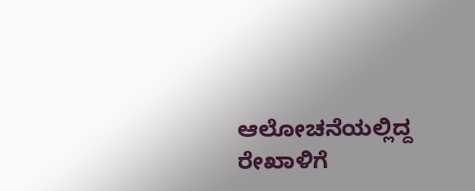ಆಲೋಚನೆಯಲ್ಲಿದ್ದ ರೇಖಾಳಿಗೆ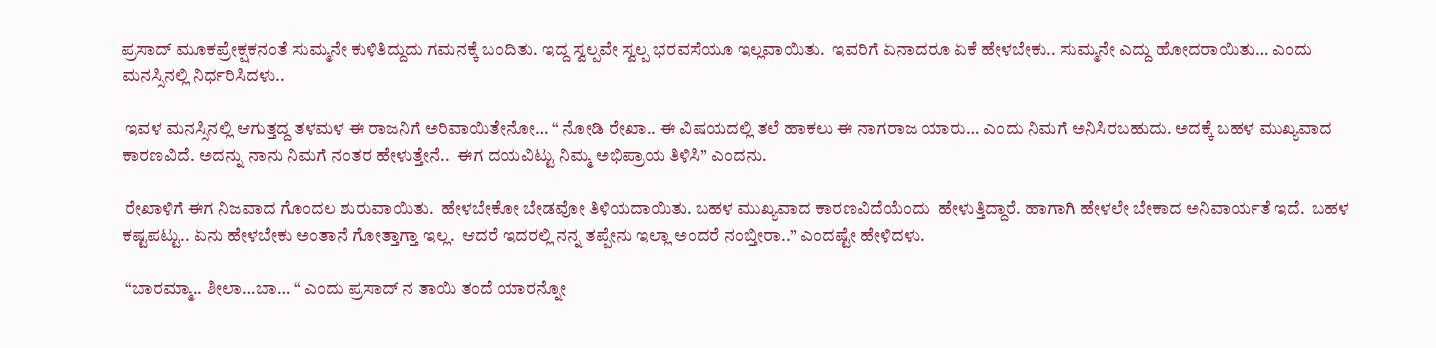ಪ್ರಸಾದ್‌ ಮೂಕಪ್ರೇಕ್ಷಕನಂತೆ ಸುಮ್ಮನೇ ಕುಳಿತಿದ್ದುದು ಗಮನಕ್ಕೆ ಬಂದಿತು. ಇದ್ದ ಸ್ವಲ್ಪವೇ ಸ್ವಲ್ಪ ಭರವಸೆಯೂ ಇಲ್ಲವಾಯಿತು.  ಇವರಿಗೆ ಏನಾದರೂ ಏಕೆ ಹೇಳಬೇಕು.. ಸುಮ್ಮನೇ ಎದ್ದು ಹೋದರಾಯಿತು… ಎಂದು ಮನಸ್ಸಿನಲ್ಲಿ ನಿರ್ಧರಿಸಿದಳು..

 ಇವಳ ಮನಸ್ಸಿನಲ್ಲಿ ಆಗುತ್ತದ್ದ ತಳಮಳ ಈ ರಾಜನಿಗೆ ಅರಿವಾಯಿತೇನೋ… “ ನೋಡಿ ರೇಖಾ.. ಈ ವಿಷಯದಲ್ಲಿ ತಲೆ ಹಾಕಲು ಈ ನಾಗರಾಜ ಯಾರು… ಎಂದು ನಿಮಗೆ ಅನಿಸಿರಬಹುದು. ಅದಕ್ಕೆ ಬಹಳ ಮುಖ್ಯವಾದ ಕಾರಣವಿದೆ. ಅದನ್ನು ನಾನು ನಿಮಗೆ ನಂತರ ಹೇಳುತ್ತೇನೆ..  ಈಗ ದಯವಿಟ್ಟು ನಿಮ್ಮ ಅಭಿಪ್ರಾಯ ತಿಳಿಸಿ” ಎಂದನು.

 ರೇಖಾಳಿಗೆ ಈಗ ನಿಜವಾದ ಗೊಂದಲ ಶುರುವಾಯಿತು.  ಹೇಳಬೇಕೋ ಬೇಡವೋ ತಿಳಿಯದಾಯಿತು. ಬಹಳ ಮುಖ್ಯವಾದ ಕಾರಣವಿದೆಯೆಂದು  ಹೇಳುತ್ತಿದ್ದಾರೆ. ಹಾಗಾಗಿ ಹೇಳಲೇ ಬೇಕಾದ ಅನಿವಾರ್ಯತೆ ಇದೆ.  ಬಹಳ ಕಷ್ಟಪಟ್ಟು.. ಏನು ಹೇಳಬೇಕು ಅಂತಾನೆ ಗೋತ್ತಾಗ್ತಾ ಇಲ್ಲ.  ಆದರೆ ಇದರಲ್ಲಿ ನನ್ನ ತಪ್ಪೇನು ಇಲ್ಲಾ ಅಂದರೆ ನಂಬ್ತೀರಾ..” ಎಂದಷ್ಟೇ ಹೇಳಿದಳು.

 “ಬಾರಮ್ಮಾ.. ಶೀಲಾ…ಬಾ… “ ಎಂದು ಪ್ರಸಾದ್‌ ನ ತಾಯಿ ತಂದೆ ಯಾರನ್ನೋ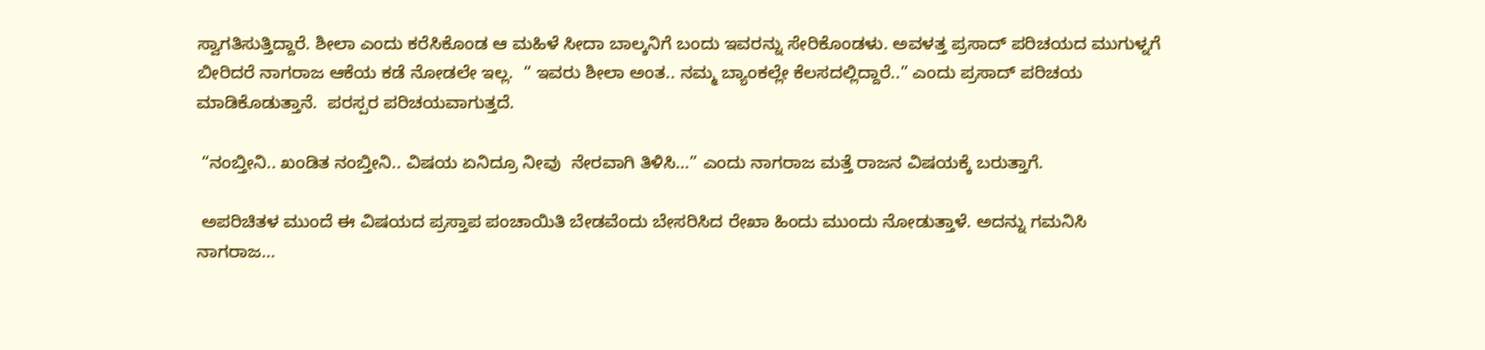ಸ್ವಾಗತಿಸುತ್ತಿದ್ದಾರೆ. ಶೀಲಾ ಎಂದು ಕರೆಸಿಕೊಂಡ ಆ ಮಹಿಳೆ ಸೀದಾ ಬಾಲ್ಕನಿಗೆ ಬಂದು ಇವರನ್ನು ಸೇರಿಕೊಂಡಳು. ಅವಳತ್ತ ಪ್ರಸಾದ್‌ ಪರಿಚಯದ ಮುಗುಳ್ನಗೆ ಬೀರಿದರೆ ನಾಗರಾಜ ಆಕೆಯ ಕಡೆ ನೋಡಲೇ ಇಲ್ಲ.  “ ಇವರು ಶೀಲಾ ಅಂತ.. ನಮ್ಮ ಬ್ಯಾಂಕಲ್ಲೇ ಕೆಲಸದಲ್ಲಿದ್ದಾರೆ..” ಎಂದು ಪ್ರಸಾದ್‌ ಪರಿಚಯ ಮಾಡಿಕೊಡುತ್ತಾನೆ.  ಪರಸ್ಪರ ಪರಿಚಯವಾಗುತ್ತದೆ.

 “ನಂಬ್ತೀನಿ.. ಖಂಡಿತ ನಂಬ್ತೀನಿ.. ವಿಷಯ ಏನಿದ್ರೂ ನೀವು  ನೇರವಾಗಿ ತಿಳಿಸಿ…” ಎಂದು ನಾಗರಾಜ ಮತ್ತೆ ರಾಜನ ವಿಷಯಕ್ಕೆ ಬರುತ್ತಾಗೆ.

 ಅಪರಿಚಿತಳ ಮುಂದೆ ಈ ವಿಷಯದ ಪ್ರಸ್ತಾಪ ಪಂಚಾಯಿತಿ ಬೇಡವೆಂದು ಬೇಸರಿಸಿದ ರೇಖಾ ಹಿಂದು ಮುಂದು ನೋಡುತ್ತಾಳೆ. ಅದನ್ನು ಗಮನಿಸಿ ನಾಗರಾಜ…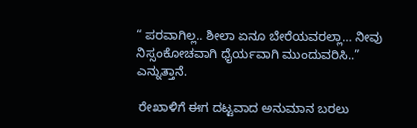“ ಪರವಾಗಿಲ್ಲ.. ಶೀಲಾ ಏನೂ ಬೇರೆಯವರಲ್ಲಾ… ನೀವು ನಿಸ್ಸಂಕೋಚವಾಗಿ ಧೈರ್ಯವಾಗಿ ಮುಂದುವರಿಸಿ..” ಎನ್ನುತ್ತಾನೆ.

 ರೇಖಾಳಿಗೆ ಈಗ ದಟ್ಟವಾದ ಅನುಮಾನ ಬರಲು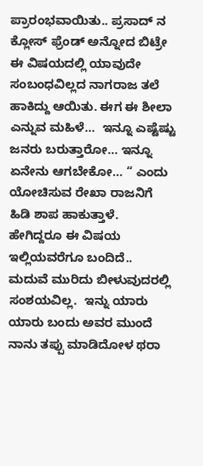ಪ್ರಾರಂಭವಾಯಿತು.. ಪ್ರಸಾದ್‌ ನ ಕ್ಲೋಸ್‌ ಫ್ರೆಂಡ್‌ ಅನ್ನೋದ ಬಿಟ್ರೇ ಈ ವಿಷಯದಲ್ಲಿ ಯಾವುದೇ ಸಂಬಂಧವಿಲ್ಲದ ನಾಗರಾಜ ತಲೆ ಹಾಕಿದ್ದು ಆಯಿತು. ಈಗ ಈ ಶೀಲಾ ಎನ್ನುವ ಮಹಿಳೆ…  ಇನ್ನೂ ಎಷ್ಟೆಷ್ಟು ಜನರು ಬರುತ್ತಾರೋ… ಇನ್ನೂ ಏನೇನು ಆಗಬೇಕೋ… “ ಎಂದು ಯೋಚಿಸುವ ರೇಖಾ ರಾಜನಿಗೆ ಹಿಡಿ ಶಾಪ ಹಾಕುತ್ತಾಳೆ.  ಹೇಗಿದ್ದರೂ ಈ ವಿಷಯ ಇಲ್ಲಿಯವರೆಗೂ ಬಂದಿದೆ..  ಮದುವೆ ಮುರಿದು ಬೀಳುವುದರಲ್ಲಿ ಸಂಶಯವಿಲ್ಲ.  ಇನ್ನು ಯಾರು ಯಾರು ಬಂದು ಅವರ ಮುಂದೆ ನಾನು ತಪ್ಪು ಮಾಡಿದೋಳ ಥರಾ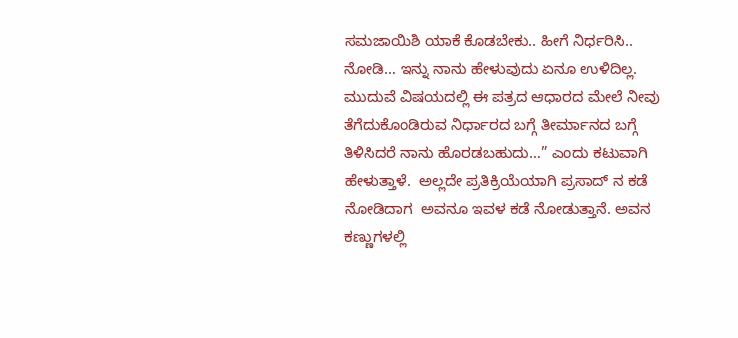ಸಮಜಾಯಿಶಿ ಯಾಕೆ ಕೊಡಬೇಕು.. ಹೀಗೆ ನಿರ್ಧರಿಸಿ.. ನೋಡಿ… ಇನ್ನು ನಾನು ಹೇಳುವುದು ಏನೂ ಉಳಿದಿಲ್ಲ.  ಮುದುವೆ ವಿಷಯದಲ್ಲಿ ಈ ಪತ್ರದ ಆಧಾರದ ಮೇಲೆ ನೀವು  ತೆಗೆದುಕೊಂಡಿರುವ ನಿರ್ಧಾರದ ಬಗ್ಗೆ ತೀರ್ಮಾನದ ಬಗ್ಗೆ ತಿಳಿಸಿದರೆ ನಾನು ಹೊರಡಬಹುದು…” ಎಂದು ಕಟುವಾಗಿ ಹೇಳುತ್ತಾಳೆ.  ಅಲ್ಲದೇ ಪ್ರತಿಕ್ರಿಯೆಯಾಗಿ ಪ್ರಸಾದ್‌ ನ ಕಡೆ ನೋಡಿದಾಗ  ಅವನೂ ಇವಳ ಕಡೆ ನೋಡುತ್ತಾನೆ. ಅವನ ಕಣ್ಣುಗಳಲ್ಲಿ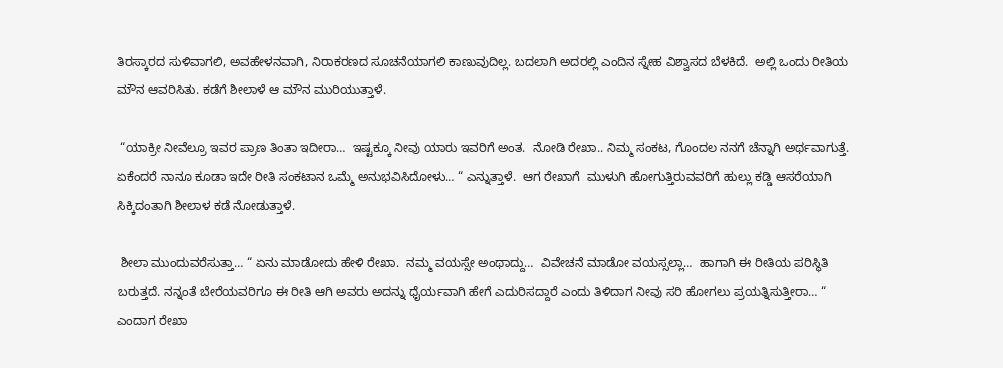ತಿರಸ್ಕಾರದ ಸುಳಿವಾಗಲಿ, ಅವಹೇಳನವಾಗಿ, ನಿರಾಕರಣದ ಸೂಚನೆಯಾಗಲಿ ಕಾಣುವುದಿಲ್ಲ. ಬದಲಾಗಿ ಅದರಲ್ಲಿ ಎಂದಿನ ಸ್ನೇಹ ವಿಶ್ವಾಸದ ಬೆಳಕಿದೆ.  ಅಲ್ಲಿ ಒಂದು ರೀತಿಯ ಮೌನ ಆವರಿಸಿತು. ಕಡೆಗೆ ಶೀಲಾಳೆ ಆ ಮೌನ ಮುರಿಯುತ್ತಾಳೆ.

 “ಯಾಕ್ರೀ ನೀವೆಲ್ರೂ ಇವರ ಪ್ರಾಣ ತಿಂತಾ ಇದೀರಾ…  ಇಷ್ಟಕ್ಕೂ ನೀವು ಯಾರು ಇವರಿಗೆ ಅಂತ.  ನೋಡಿ ರೇಖಾ.. ನಿಮ್ಮ ಸಂಕಟ, ಗೊಂದಲ ನನಗೆ ಚೆನ್ನಾಗಿ ಅರ್ಥವಾಗುತ್ತೆ.  ಏಕೆಂದರೆ ನಾನೂ ಕೂಡಾ ಇದೇ ರೀತಿ ಸಂಕಟಾನ ಒಮ್ಮೆ ಅನುಭವಿಸಿದೋಳು… “ ಎನ್ನುತ್ತಾಳೆ.  ಆಗ ರೇಖಾಗೆ  ಮುಳುಗಿ ಹೋಗುತ್ತಿರುವವರಿಗೆ ಹುಲ್ಲು ಕಡ್ಡಿ ಆಸರೆಯಾಗಿ ಸಿಕ್ಕಿದಂತಾಗಿ ಶೀಲಾಳ ಕಡೆ ನೋಡುತ್ತಾಳೆ.

 ಶೀಲಾ ಮುಂದುವರೆಸುತ್ತಾ… “ ಏನು ಮಾಡೋದು ಹೇಳಿ ರೇಖಾ.  ನಮ್ಮ ವಯಸ್ಸೇ ಅಂಥಾದ್ದು…  ವಿವೇಚನೆ ಮಾಡೋ ವಯಸ್ಸಲ್ಲಾ…  ಹಾಗಾಗಿ ಈ ರೀತಿಯ ಪರಿಸ್ಥಿತಿ  ಬರುತ್ತದೆ. ನನ್ನಂತೆ ಬೇರೆಯವರಿಗೂ ಈ ರೀತಿ ಆಗಿ ಅವರು ಅದನ್ನು ಧೈರ್ಯವಾಗಿ ಹೇಗೆ ಎದುರಿಸದ್ದಾರೆ ಎಂದು ತಿಳಿದಾಗ ನೀವು ಸರಿ ಹೋಗಲು ಪ್ರಯತ್ನಿಸುತ್ತೀರಾ… “ ಎಂದಾಗ ರೇಖಾ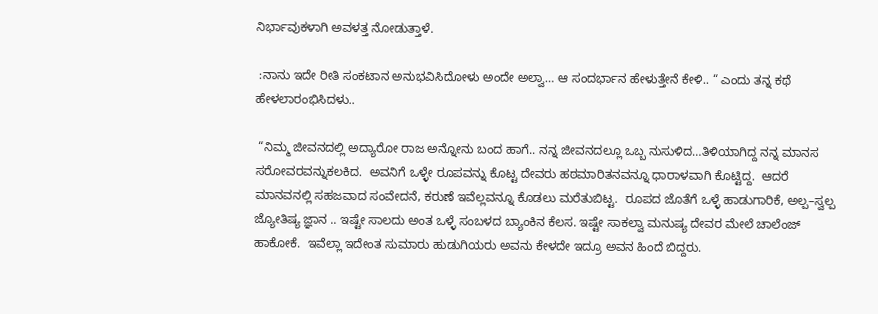ನಿರ್ಭಾವುಕಳಾಗಿ ಅವಳತ್ತ ನೋಡುತ್ತಾಳೆ.

 :ನಾನು ಇದೇ ರೀತಿ ಸಂಕಟಾನ ಅನುಭವಿಸಿದೋಳು ಅಂದೇ ಅಲ್ವಾ… ಆ ಸಂದರ್ಭಾನ ಹೇಳುತ್ತೇನೆ ಕೇಳಿ.. “ ಎಂದು ತನ್ನ ಕಥೆ ಹೇಳಲಾರಂಭಿಸಿದಳು..

 “ನಿಮ್ಮ ಜೀವನದಲ್ಲಿ ಅದ್ಯಾರೋ ರಾಜ ಅನ್ನೋನು ಬಂದ ಹಾಗೆ.. ನನ್ನ ಜೀವನದಲ್ಲೂ ಒಬ್ಬ ನುಸುಳಿದ…ತಿಳಿಯಾಗಿದ್ದ ನನ್ನ ಮಾನಸ ಸರೋವರವನ್ನುಕಲಕಿದ.  ಅವನಿಗೆ ಒಳ್ಳೇ ರೂಪವನ್ನು ಕೊಟ್ಟ ದೇವರು ಹಠಮಾರಿತನವನ್ನೂ ಧಾರಾಳವಾಗಿ ಕೊಟ್ಟಿದ್ದ.  ಆದರೆ ಮಾನವನಲ್ಲಿ ಸಹಜವಾದ ಸಂವೇದನೆ, ಕರುಣೆ ಇವೆಲ್ಲವನ್ನೂ ಕೊಡಲು ಮರೆತುಬಿಟ್ಟ.  ರೂಪದ ಜೊತೆಗೆ ಒಳ್ಳೆ ಹಾಡುಗಾರಿಕೆ, ಅಲ್ಪ–ಸ್ವಲ್ಪ ಜ್ಯೋತಿಷ್ಯ ಜ್ಞಾನ .. ಇಷ್ಟೇ ಸಾಲದು ಅಂತ ಒಳ್ಳೆ ಸಂಬಳದ ಬ್ಯಾಂಕಿನ ಕೆಲಸ. ಇಷ್ಟೇ ಸಾಕಲ್ವಾ ಮನುಷ್ಯ ದೇವರ ಮೇಲೆ ಚಾಲೆಂಜ್‌ ಹಾಕೋಕೆ.  ಇವೆಲ್ಲಾ ಇದೇಂತ ಸುಮಾರು ಹುಡುಗಿಯರು ಅವನು ಕೇಳದೇ ಇದ್ರೂ ಅವನ ಹಿಂದೆ ಬಿದ್ದರು.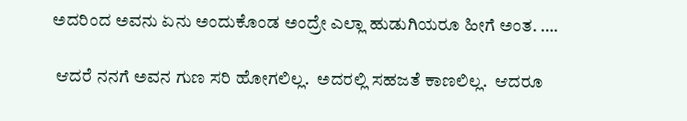ಅದರಿಂದ ಅವನು ಏನು ಅಂದುಕೊಂಡ ಅಂದ್ರೇ ಎಲ್ಲಾ ಹುಡುಗಿಯರೂ ಹೀಗೆ ಅಂತ. ….

 ಆದರೆ ನನಗೆ ಅವನ ಗುಣ ಸರಿ ಹೋಗಲಿಲ್ಲ.  ಅದರಲ್ಲಿ ಸಹಜತೆ ಕಾಣಲಿಲ್ಲ.  ಆದರೂ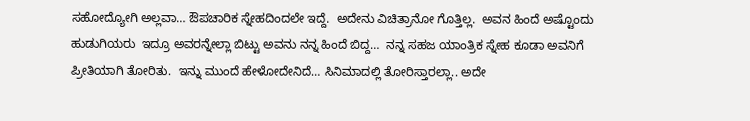ಸಹೋದ್ಯೋಗಿ ಅಲ್ಲವಾ… ಔಪಚಾರಿಕ ಸ್ನೇಹದಿಂದಲೇ ಇದ್ದೆ.  ಅದೇನು ವಿಚಿತ್ರಾನೋ ಗೊತ್ತಿಲ್ಲ.  ಅವನ ಹಿಂದೆ ಅಷ್ಟೊಂದು ಹುಡುಗಿಯರು  ಇದ್ರೂ ಅವರನ್ನೇಲ್ಲಾ ಬಿಟ್ಟು ಅವನು ನನ್ನ ಹಿಂದೆ ಬಿದ್ದ…  ನನ್ನ ಸಹಜ ಯಾಂತ್ರಿಕ ಸ್ನೇಹ ಕೂಡಾ ಅವನಿಗೆ ಪ್ರೀತಿಯಾಗಿ ತೋರಿತು.  ಇನ್ನು ಮುಂದೆ ಹೇಳೋದೇನಿದೆ… ಸಿನಿಮಾದಲ್ಲಿ ತೋರಿಸ್ತಾರಲ್ಲಾ.. ಅದೇ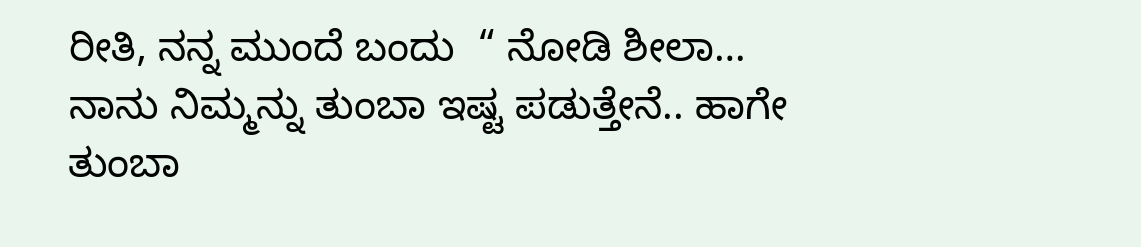ರೀತಿ, ನನ್ನ ಮುಂದೆ ಬಂದು  “ ನೋಡಿ ಶೀಲಾ… ನಾನು ನಿಮ್ಮನ್ನು ತುಂಬಾ ಇಷ್ಟ ಪಡುತ್ತೇನೆ.. ಹಾಗೇ ತುಂಬಾ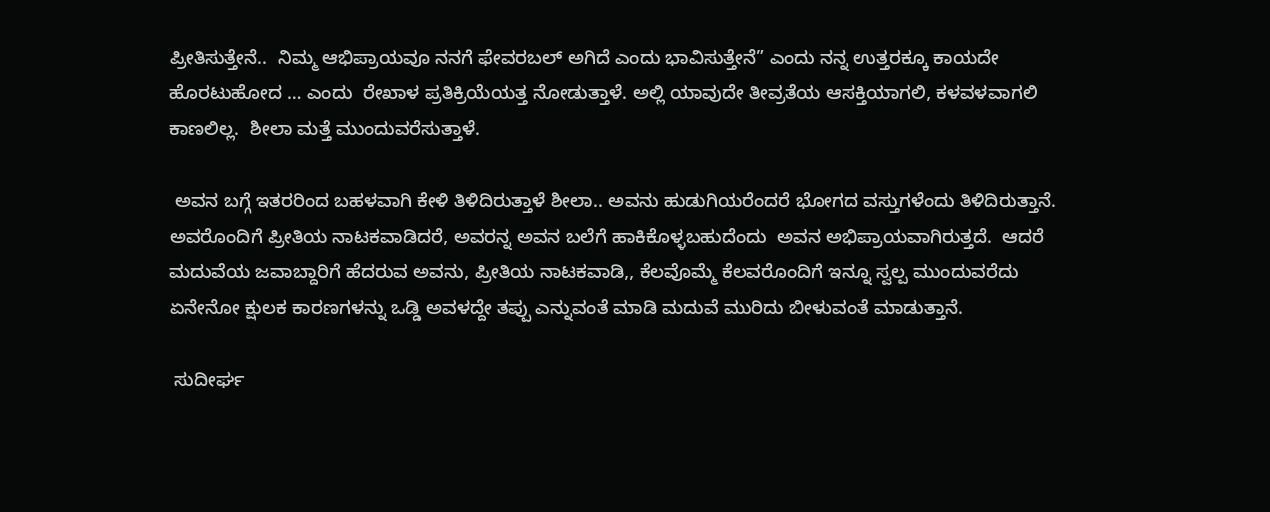ಪ್ರೀತಿಸುತ್ತೇನೆ..  ನಿಮ್ಮ ಆಭಿಪ್ರಾಯವೂ ನನಗೆ ಫೇವರಬಲ್‌ ಅಗಿದೆ ಎಂದು ಭಾವಿಸುತ್ತೇನೆ” ಎಂದು ನನ್ನ ಉತ್ತರಕ್ಕೂ ಕಾಯದೇ ಹೊರಟುಹೋದ … ಎಂದು  ರೇಖಾಳ ಪ್ರತಿಕ್ರಿಯೆಯತ್ತ ನೋಡುತ್ತಾಳೆ. ಅಲ್ಲಿ ಯಾವುದೇ ತೀವ್ರತೆಯ ಆಸಕ್ತಿಯಾಗಲಿ, ಕಳವಳವಾಗಲಿ ಕಾಣಲಿಲ್ಲ.  ಶೀಲಾ ಮತ್ತೆ ಮುಂದುವರೆಸುತ್ತಾಳೆ.

 ಅವನ ಬಗ್ಗೆ ಇತರರಿಂದ ಬಹಳವಾಗಿ ಕೇಳಿ ತಿಳಿದಿರುತ್ತಾಳೆ ಶೀಲಾ.. ಅವನು ಹುಡುಗಿಯರೆಂದರೆ ಭೋಗದ ವಸ್ತುಗಳೆಂದು ತಿಳಿದಿರುತ್ತಾನೆ. ಅವರೊಂದಿಗೆ ಪ್ರೀತಿಯ ನಾಟಕವಾಡಿದರೆ, ಅವರನ್ನ ಅವನ ಬಲೆಗೆ ಹಾಕಿಕೊಳ್ಳಬಹುದೆಂದು  ಅವನ ಅಭಿಪ್ರಾಯವಾಗಿರುತ್ತದೆ.  ಆದರೆ  ಮದುವೆಯ ಜವಾಬ್ದಾರಿಗೆ ಹೆದರುವ ಅವನು, ಪ್ರೀತಿಯ ನಾಟಕವಾಡಿ,, ಕೆಲವೊಮ್ಮೆ ಕೆಲವರೊಂದಿಗೆ ಇನ್ನೂ ಸ್ವಲ್ಪ ಮುಂದುವರೆದು ಏನೇನೋ ಕ್ಷುಲಕ ಕಾರಣಗಳನ್ನು ಒಡ್ಡಿ ಅವಳದ್ದೇ ತಪ್ಪು ಎನ್ನುವಂತೆ ಮಾಡಿ ಮದುವೆ ಮುರಿದು ಬೀಳುವಂತೆ ಮಾಡುತ್ತಾನೆ.

 ಸುದೀರ್ಘ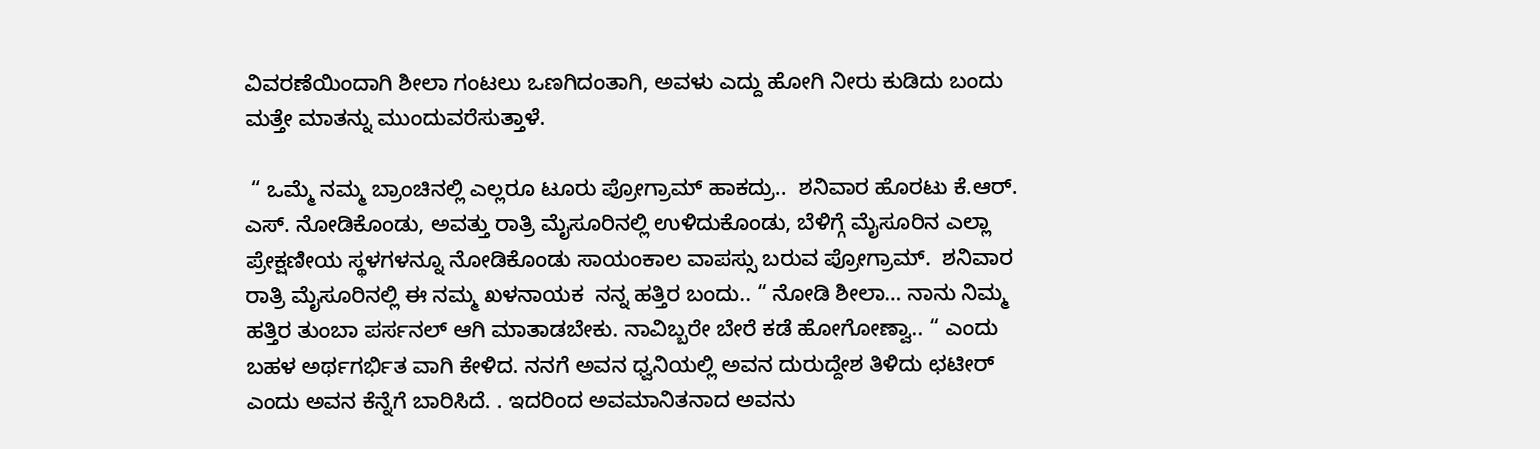ವಿವರಣೆಯಿಂದಾಗಿ ಶೀಲಾ ಗಂಟಲು ಒಣಗಿದಂತಾಗಿ, ಅವಳು ಎದ್ದು ಹೋಗಿ ನೀರು ಕುಡಿದು ಬಂದು ಮತ್ತೇ ಮಾತನ್ನು ಮುಂದುವರೆಸುತ್ತಾಳೆ.

 “ ಒಮ್ಮೆ ನಮ್ಮ ಬ್ರಾಂಚಿನಲ್ಲಿ ಎಲ್ಲರೂ ಟೂರು ಪ್ರೋಗ್ರಾಮ್‌ ಹಾಕದ್ರು..  ಶನಿವಾರ ಹೊರಟು ಕೆ.ಆರ್. ಎಸ್. ನೋಡಿಕೊಂಡು, ಅವತ್ತು ರಾತ್ರಿ ಮೈಸೂರಿನಲ್ಲಿ ಉಳಿದುಕೊಂಡು, ಬೆಳಿಗ್ಗೆ ಮೈಸೂರಿನ ಎಲ್ಲಾ ಪ್ರೇಕ್ಷಣೀಯ ಸ್ಥಳಗಳನ್ನೂ ನೋಡಿಕೊಂಡು ಸಾಯಂಕಾಲ ವಾಪಸ್ಸು ಬರುವ ಪ್ರೋಗ್ರಾಮ್.  ಶನಿವಾರ ರಾತ್ರಿ ಮೈಸೂರಿನಲ್ಲಿ ಈ ನಮ್ಮ ಖಳನಾಯಕ  ನನ್ನ ಹತ್ತಿರ ಬಂದು.. “ ನೋಡಿ ಶೀಲಾ… ನಾನು ನಿಮ್ಮ ಹತ್ತಿರ ತುಂಬಾ ಪರ್ಸನಲ್‌ ಆಗಿ ಮಾತಾಡಬೇಕು. ನಾವಿಬ್ಬರೇ ಬೇರೆ ಕಡೆ ಹೋಗೋಣ್ವಾ.. “ ಎಂದು ಬಹಳ ಅರ್ಥಗರ್ಭಿತ ವಾಗಿ ಕೇಳಿದ. ನನಗೆ ಅವನ ಧ್ವನಿಯಲ್ಲಿ ಅವನ ದುರುದ್ದೇಶ ತಿಳಿದು ಛಟೀರ್‌ ಎಂದು ಅವನ ಕೆನ್ನೆಗೆ ಬಾರಿಸಿದೆ. . ಇದರಿಂದ ಅವಮಾನಿತನಾದ ಅವನು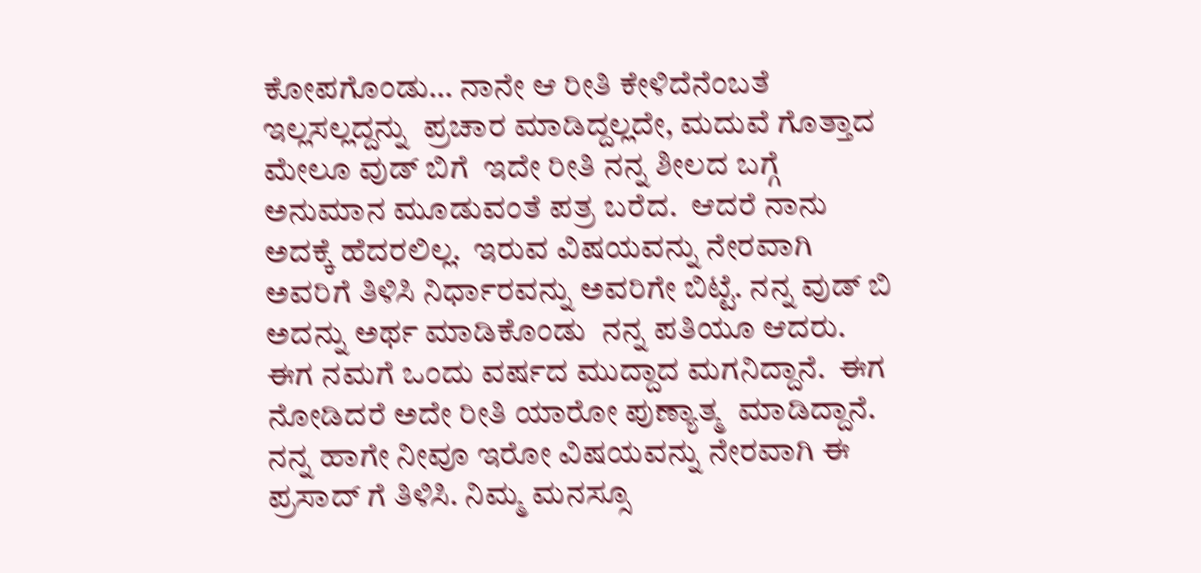ಕೋಪಗೊಂಡು… ನಾನೇ ಆ ರೀತಿ ಕೇಳಿದೆನೆಂಬತೆ ಇಲ್ಲಸಲ್ಲದ್ದನ್ನು  ಪ್ರಚಾರ ಮಾಡಿದ್ದಲ್ಲದೇ, ಮದುವೆ ಗೊತ್ತಾದ ಮೇಲೂ ವುಡ್‌ ಬಿಗೆ  ಇದೇ ರೀತಿ ನನ್ನ ಶೀಲದ ಬಗ್ಗೆ ಅನುಮಾನ ಮೂಡುವಂತೆ ಪತ್ರ ಬರೆದ.  ಆದರೆ ನಾನು ಅದಕ್ಕೆ ಹೆದರಲಿಲ್ಲ.  ಇರುವ ವಿಷಯವನ್ನು ನೇರವಾಗಿ ಅವರಿಗೆ ತಿಳಿಸಿ ನಿರ್ಧಾರವನ್ನು ಅವರಿಗೇ ಬಿಟ್ಟೆ. ನನ್ನ ವುಡ್‌ ಬಿ ಅದನ್ನು ಅರ್ಥ ಮಾಡಿಕೊಂಡು  ನನ್ನ ಪತಿಯೂ ಆದರು. ಈಗ ನಮಗೆ ಒಂದು ವರ್ಷದ ಮುದ್ದಾದ ಮಗನಿದ್ದಾನೆ.  ಈಗ ನೋಡಿದರೆ ಅದೇ ರೀತಿ ಯಾರೋ ಪುಣ್ಯಾತ್ಮ  ಮಾಡಿದ್ದಾನೆ.  ನನ್ನ ಹಾಗೇ ನೀವೂ ಇರೋ ವಿಷಯವನ್ನು ನೇರವಾಗಿ ಈ ಪ್ರಸಾದ್‌ ಗೆ ತಿಳಿಸಿ. ನಿಮ್ಮ ಮನಸ್ಸೂ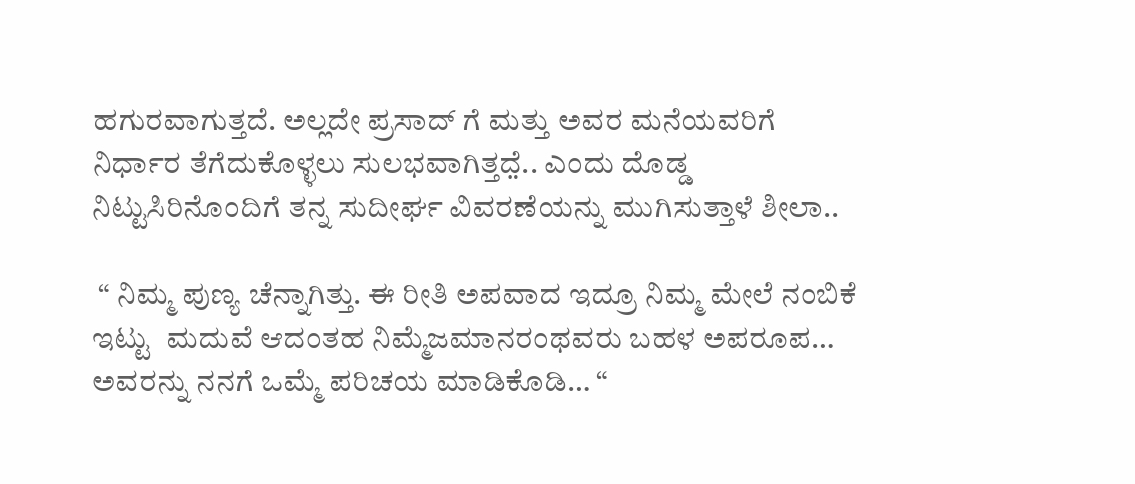ಹಗುರವಾಗುತ್ತದೆ. ಅಲ್ಲದೇ ಪ್ರಸಾದ್‌ ಗೆ ಮತ್ತು ಅವರ ಮನೆಯವರಿಗೆ ನಿರ್ಧಾರ ತೆಗೆದುಕೊಳ್ಳಲು ಸುಲಭವಾಗಿತ್ತದೆ̤.. ಎಂದು ದೊಡ್ಡ ನಿಟ್ಟುಸಿರಿನೊಂದಿಗೆ ತನ್ನ ಸುದೀರ್ಘ ವಿವರಣೆಯನ್ನು ಮುಗಿಸುತ್ತಾಳೆ ಶೀಲಾ..

 “ ನಿಮ್ಮ ಪುಣ್ಯ ಚೆನ್ನಾಗಿತ್ತು. ಈ ರೀತಿ ಅಪವಾದ ಇದ್ರೂ ನಿಮ್ಮ ಮೇಲೆ ನಂಬಿಕೆ ಇಟ್ಟು  ಮದುವೆ ಆದಂತಹ ನಿಮ್ಮೆಜಮಾನರಂಥವರು ಬಹಳ ಅಪರೂಪ…  ಅವರನ್ನು ನನಗೆ ಒಮ್ಮೆ ಪರಿಚಯ ಮಾಡಿಕೊಡಿ… “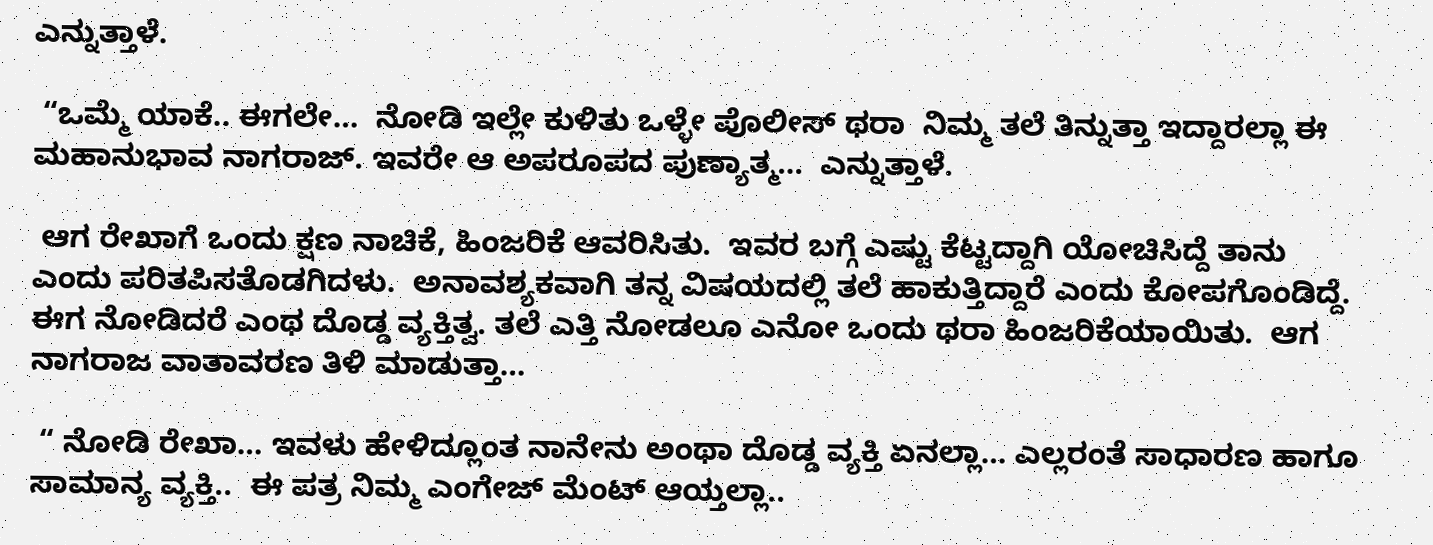ಎನ್ನುತ್ತಾಳೆ.

 “ಒಮ್ಮೆ ಯಾಕೆ.. ಈಗಲೇ…  ನೋಡಿ ಇಲ್ಲೇ ಕುಳಿತು ಒಳ್ಳೇ ಪೊಲೀಸ್‌ ಥರಾ  ನಿಮ್ಮ ತಲೆ ತಿನ್ನುತ್ತಾ ಇದ್ದಾರಲ್ಲಾ ಈ ಮಹಾನುಭಾವ ನಾಗರಾಜ್. ಇವರೇ ಆ ಅಪರೂಪದ ಪುಣ್ಯಾತ್ಮ…  ಎನ್ನುತ್ತಾಳೆ.

 ಆಗ ರೇಖಾಗೆ ಒಂದು ಕ್ಷಣ ನಾಚಿಕೆ, ಹಿಂಜರಿಕೆ ಆವರಿಸಿತು.  ಇವರ ಬಗ್ಗೆ ಎಷ್ಟು ಕೆಟ್ಟದ್ದಾಗಿ ಯೋಚಿಸಿದ್ದೆ ತಾನು ಎಂದು ಪರಿತಪಿಸತೊಡಗಿದಳು.  ಅನಾವಶ್ಯಕವಾಗಿ ತನ್ನ ವಿಷಯದಲ್ಲಿ ತಲೆ ಹಾಕುತ್ತಿದ್ದಾರೆ ಎಂದು ಕೋಪಗೊಂಡಿದ್ದೆ.  ಈಗ ನೋಡಿದರೆ ಎಂಥ ದೊಡ್ಡ ವ್ಯಕ್ತಿತ್ವ. ತಲೆ ಎತ್ತಿ ನೋಡಲೂ ಎನೋ ಒಂದು ಥರಾ ಹಿಂಜರಿಕೆಯಾಯಿತು.  ಆಗ ನಾಗರಾಜ ವಾತಾವರಣ ತಿಳಿ ಮಾಡುತ್ತಾ…

 “ ನೋಡಿ ರೇಖಾ… ಇವಳು ಹೇಳಿದ್ಲೂಂತ ನಾನೇನು ಅಂಥಾ ದೊಡ್ಡ ವ್ಯಕ್ತಿ ಏನಲ್ಲಾ… ಎಲ್ಲರಂತೆ ಸಾಧಾರಣ ಹಾಗೂ ಸಾಮಾನ್ಯ ವ್ಯಕ್ತಿ..  ಈ ಪತ್ರ ನಿಮ್ಮ ಎಂಗೇಜ್‌ ಮೆಂಟ್‌ ಆಯ್ತಲ್ಲಾ..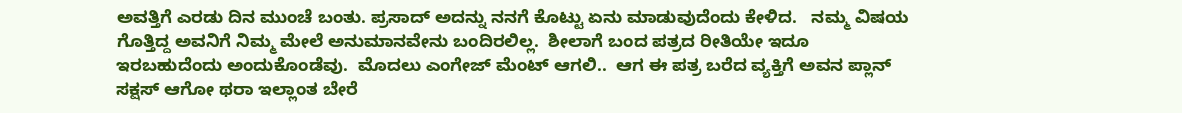ಅವತ್ತಿಗೆ ಎರಡು ದಿನ ಮುಂಚೆ ಬಂತು. ಪ್ರಸಾದ್‌ ಅದನ್ನು ನನಗೆ ಕೊಟ್ಟು ಏನು ಮಾಡುವುದೆಂದು ಕೇಳಿದ.   ನಮ್ಮ ವಿಷಯ ಗೊತ್ತಿದ್ದ ಅವನಿಗೆ ನಿಮ್ಮ ಮೇಲೆ ಅನುಮಾನವೇನು ಬಂದಿರಲಿಲ್ಲ.  ಶೀಲಾಗೆ ಬಂದ ಪತ್ರದ ರೀತಿಯೇ ಇದೂ ಇರಬಹುದೆಂದು ಅಂದುಕೊಂಡೆವು.  ಮೊದಲು ಎಂಗೇಜ್‌ ಮೆಂಟ್‌ ಆಗಲಿ..  ಆಗ ಈ ಪತ್ರ ಬರೆದ ವ್ಯಕ್ತಿಗೆ ಅವನ ಪ್ಲಾನ್‌ ಸಕ್ಷಸ್‌ ಆಗೋ ಥರಾ ಇಲ್ಲಾಂತ ಬೇರೆ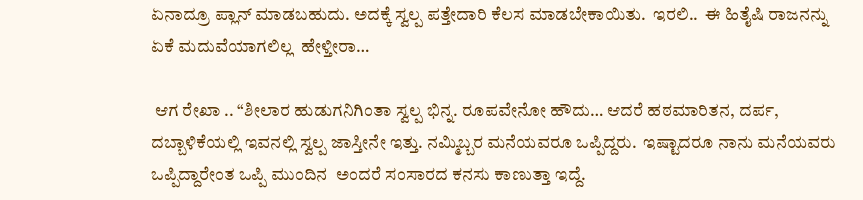ಏನಾದ್ರೂ ಪ್ಲಾನ್‌ ಮಾಡಬಹುದು. ಅದಕ್ಕೆ ಸ್ವಲ್ಪ ಪತ್ತೇದಾರಿ ಕೆಲಸ ಮಾಡಬೇಕಾಯಿತು.  ಇರಲಿ..  ಈ ಹಿತೈಷಿ ರಾಜನನ್ನು ಏಕೆ ಮದುವೆಯಾಗಲಿಲ್ಲ  ಹೇಳ್ತೀರಾ…

 ಆಗ ರೇಖಾ .. “ಶೀಲಾರ ಹುಡುಗನಿಗಿಂತಾ ಸ್ವಲ್ಪ ಭಿನ್ನ. ರೂಪವೇನೋ ಹೌದು… ಆದರೆ ಹಠಮಾರಿತನ, ದರ್ಪ, ದಬ್ಬಾಳಿಕೆಯಲ್ಲಿ ಇವನಲ್ಲಿ ಸ್ವಲ್ಪ ಜಾಸ್ತೀನೇ ಇತ್ತು. ನಮ್ಮಿಬ್ಬರ ಮನೆಯವರೂ ಒಪ್ಪಿದ್ದರು.  ಇಷ್ಟಾದರೂ ನಾನು ಮನೆಯವರು ಒಪ್ಪಿದ್ದಾರೇಂತ ಒಪ್ಪಿ ಮುಂದಿನ  ಅಂದರೆ ಸಂಸಾರದ ಕನಸು ಕಾಣುತ್ತಾ ಇದ್ದೆ.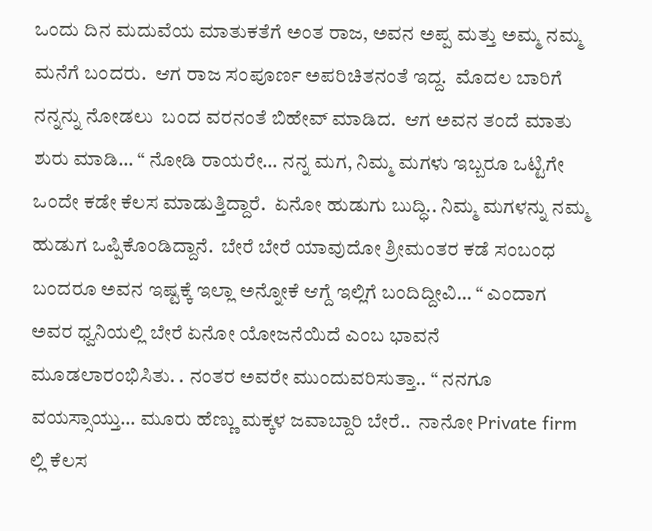ಒಂದು ದಿನ ಮದುವೆಯ ಮಾತುಕತೆಗೆ ಅಂತ ರಾಜ, ಅವನ ಅಪ್ಪ ಮತ್ತು ಅಮ್ಮ ನಮ್ಮ ಮನೆಗೆ ಬಂದರು.  ಆಗ ರಾಜ ಸಂಪೂರ್ಣ ಅಪರಿಚಿತನಂತೆ ಇದ್ದ.  ಮೊದಲ ಬಾರಿಗೆ ನನ್ನನ್ನು ನೋಡಲು  ಬಂದ ವರನಂತೆ ಬಿಹೇವ್‌ ಮಾಡಿದ.  ಆಗ ಅವನ ತಂದೆ ಮಾತು ಶುರು ಮಾಡಿ… “ ನೋಡಿ ರಾಯರೇ… ನನ್ನ ಮಗ, ನಿಮ್ಮ ಮಗಳು ಇಬ್ಬರೂ ಒಟ್ಟಿಗೇ ಒಂದೇ ಕಡೇ ಕೆಲಸ ಮಾಡುತ್ತಿದ್ದಾರೆ.  ಏನೋ ಹುಡುಗು ಬುದ್ಧಿ.. ನಿಮ್ಮ ಮಗಳನ್ನು ನಮ್ಮ ಹುಡುಗ ಒಪ್ಪಿಕೊಂಡಿದ್ದಾನೆ.  ಬೇರೆ ಬೇರೆ ಯಾವುದೋ ಶ್ರೀಮಂತರ ಕಡೆ ಸಂಬಂಧ ಬಂದರೂ ಅವನ ಇಷ್ಟಕ್ಕೆ ಇಲ್ಲಾ ಅನ್ನೋಕೆ ಆಗ್ದೆ ಇಲ್ಲಿಗೆ ಬಂದಿದ್ದೀವಿ… “ ಎಂದಾಗ ಅವರ ಧ್ವನಿಯಲ್ಲಿ ಬೇರೆ ಏನೋ ಯೋಜನೆಯಿದೆ ಎಂಬ ಭಾವನೆ ಮೂಡಲಾರಂಭಿಸಿತು. . ನಂತರ ಅವರೇ ಮುಂದುವರಿಸುತ್ತಾ.. “ ನನಗೂ ವಯಸ್ಸಾಯ್ತು… ಮೂರು ಹೆಣ್ಣು ಮಕ್ಕಳ ಜವಾಬ್ದಾರಿ ಬೇರೆ..  ನಾನೋ Private firm ಲ್ಲಿ ಕೆಲಸ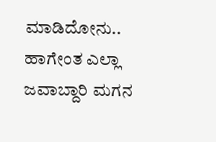ಮಾಡಿದೋನು..  ಹಾಗೇಂತ ಎಲ್ಲಾ ಜವಾಬ್ದಾರಿ ಮಗನ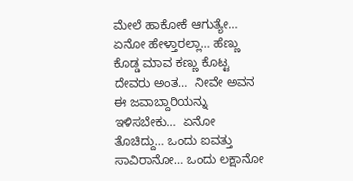ಮೇಲೆ ಹಾಕೋಕೆ ಆಗುತ್ಯೇ…  ಏನೋ ಹೇಳ್ತಾರಲ್ಲಾ… ಹೆಣ್ಣು ಕೊಡ್ಡ ಮಾವ ಕಣ್ಣು ಕೊಟ್ಟ  ದೇವರು ಅಂತ…  ನೀವೇ ಅವನ ಈ ಜವಾಬ್ದಾರಿಯನ್ನು ಇಳಿಸಬೇಕು…  ಏನೋ ತೊಚಿದ್ದು… ಒಂದು ಐವತ್ತು ಸಾವಿರಾನೋ… ಒಂದು ಲಕ್ಷಾನೋ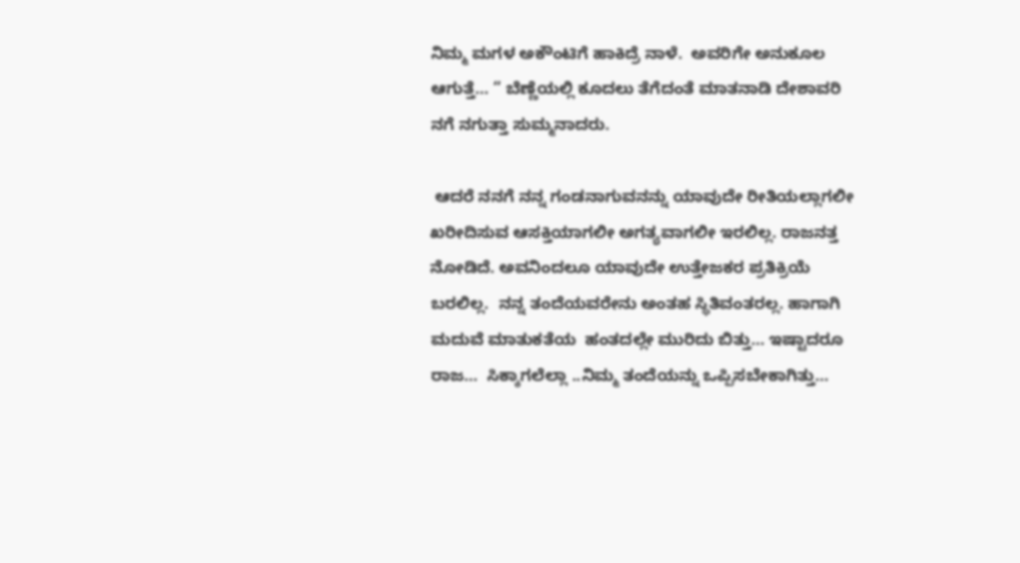ನಿಮ್ಮ ಮಗಳ ಅಕೌಂಟಿಗೆ ಹಾಕಿದ್ರೆ ನಾಳೆ.  ಅವರಿಗೇ ಅನುಕೂಲ ಆಗುತ್ತೆ… “ ಬೆಣ್ಣೆಯಲ್ಲಿ ಕೂದಲು ತೆಗೆದಂತೆ ಮಾತನಾಡಿ ದೇಶಾವರಿ ನಗೆ ನಗುತ್ತಾ ಸುಮ್ಮನಾದರು.

 ಆದರೆ ನನಗೆ ನನ್ನ ಗಂಡನಾಗುವನನ್ನು ಯಾವುದೇ ರೀತಿಯಲ್ಲಾಗಲೀ ಖರೀದಿಸುವ ಆಸಕ್ತಿಯಾಗಲೀ ಅಗತ್ಯವಾಗಲೀ ಇರಲಿಲ್ಲ. ರಾಜನತ್ತ ನೋಡಿದೆ. ಅವನಿಂದಲೂ ಯಾವುದೇ ಉತ್ತೇಜಕರ ಪ್ರತಿಕ್ರಿಯೆ ಬರಲಿಲ್ಲ.  ನನ್ನ ತಂದೆಯವರೇನು ಅಂತಹ ಸ್ಥಿತಿವಂತರಲ್ಲ. ಹಾಗಾಗಿ ಮದುವೆ ಮಾತುಕತೆಯ  ಹಂತದಲ್ಲೇ ಮುರಿದು ಬಿತ್ತು… ಇಷ್ಟಾದರೂ ರಾಜ…  ಸಿಕ್ಕಾಗಲೆಲ್ಲಾ ..ನಿಮ್ಮ ತಂದೆಯನ್ನು ಒಪ್ಪಿಸಬೇಕಾಗಿತ್ತು…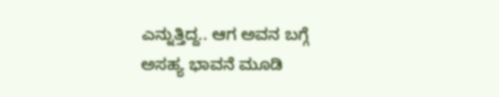ಎನ್ನುತ್ತಿದ್ದ.. ಆಗ ಅವನ ಬಗ್ಗೆ ಅಸಹ್ಯ ಭಾವನೆ ಮೂಡಿ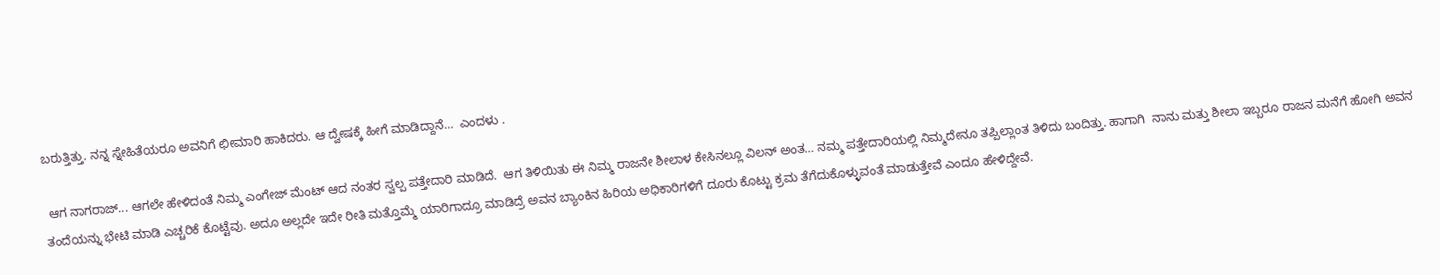ಬರುತ್ತಿತ್ತು. ನನ್ನ ಸ್ನೇಹಿತೆಯರೂ ಅವನಿಗೆ ಛೀಮಾರಿ ಹಾಕಿದರು. ಆ ದ್ವೇಷಕ್ಕೆ ಹೀಗೆ ಮಾಡಿದ್ದಾನೆ…  ಎಂದಳು .

 ಆಗ ನಾಗರಾಜ್... ಆಗಲೇ ಹೇಳಿದಂತೆ ನಿಮ್ಮ ಎಂಗೇಜ್‌ ಮೆಂಟ್‌ ಆದ ನಂತರ ಸ್ವಲ್ಪ ಪತ್ತೇದಾರಿ ಮಾಡಿದೆ.  ಆಗ ತಿಳಿಯಿತು ಈ ನಿಮ್ಮ ರಾಜನೇ ಶೀಲಾಳ ಕೇಸಿನಲ್ಲೂ ವಿಲನ್‌ ಅಂತ… ನಮ್ಮ ಪತ್ತೇದಾರಿಯಲ್ಲಿ ನಿಮ್ಮದೇನೂ ತಪ್ಪಿಲ್ಲಾಂತ ತಿಳಿದು ಬಂದಿತ್ತು. ಹಾಗಾಗಿ  ನಾನು ಮತ್ತು ಶೀಲಾ ಇಬ್ಬರೂ ರಾಜನ ಮನೆಗೆ ಹೋಗಿ ಅವನ ತಂದೆಯನ್ನು ಭೇಟಿ ಮಾಡಿ ಎಚ್ಚರಿಕೆ ಕೊಟ್ಟೆವು. ಅದೂ ಅಲ್ಲದೇ ಇದೇ ರೀತಿ ಮತ್ತೊಮ್ಮೆ ಯಾರಿಗಾದ್ರೂ ಮಾಡಿದ್ರೆ ಅವನ ಬ್ಯಾಂಕಿನ ಹಿರಿಯ ಅಧಿಕಾರಿಗಳಿಗೆ ದೂರು ಕೊಟ್ಟು ಕ್ರಮ ತೆಗೆದುಕೊಳ್ಳುವಂತೆ ಮಾಡುತ್ತೇವೆ ಎಂದೂ ಹೇಳಿದ್ದೇವೆ.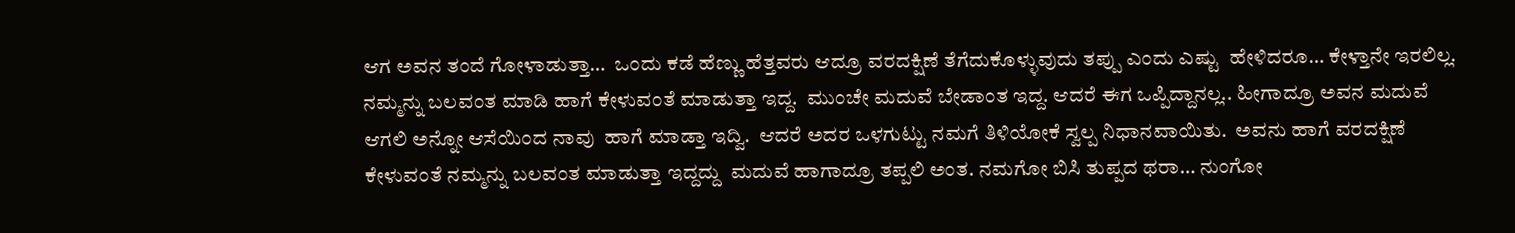ಆಗ ಅವನ ತಂದೆ ಗೋಳಾಡುತ್ತಾ…  ಒಂದು ಕಡೆ ಹೆಣ್ಣು ಹೆತ್ತವರು ಆದ್ರೂ ವರದಕ್ಷಿಣೆ ತೆಗೆದುಕೊಳ್ಳುವುದು ತಪ್ಪು ಎಂದು ಎಷ್ಟು  ಹೇಳಿದರೂ… ಕೇಳ್ತಾನೇ ಇರಲಿಲ್ಲ. ನಮ್ಮನ್ನು ಬಲವಂತ ಮಾಡಿ ಹಾಗೆ ಕೇಳುವಂತೆ ಮಾಡುತ್ತಾ ಇದ್ದ.  ಮುಂಚೇ ಮದುವೆ ಬೇಡಾಂತ ಇದ್ದ. ಆದರೆ ಈಗ ಒಪ್ಪಿದ್ದಾನಲ್ಲ.. ಹೀಗಾದ್ರೂ ಅವನ ಮದುವೆ ಆಗಲಿ ಅನ್ನೋ ಆಸೆಯಿಂದ ನಾವು  ಹಾಗೆ ಮಾಡ್ತಾ ಇದ್ವಿ.  ಆದರೆ ಅದರ ಒಳಗುಟ್ಟು ನಮಗೆ ತಿಳಿಯೋಕೆ ಸ್ವಲ್ಪ ನಿಧಾನವಾಯಿತು.  ಅವನು ಹಾಗೆ ವರದಕ್ಷಿಣೆ ಕೇಳುವಂತೆ ನಮ್ಮನ್ನು ಬಲವಂತ ಮಾಡುತ್ತಾ ಇದ್ದದ್ದು  ಮದುವೆ ಹಾಗಾದ್ರೂ ತಪ್ಪಲಿ ಅಂತ. ನಮಗೋ ಬಿಸಿ ತುಪ್ಪದ ಥರಾ… ನುಂಗೋ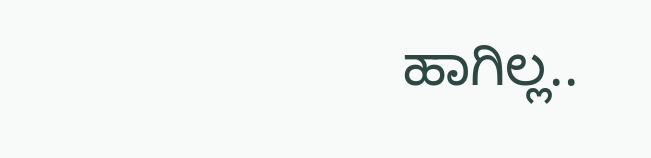ಹಾಗಿಲ್ಲ..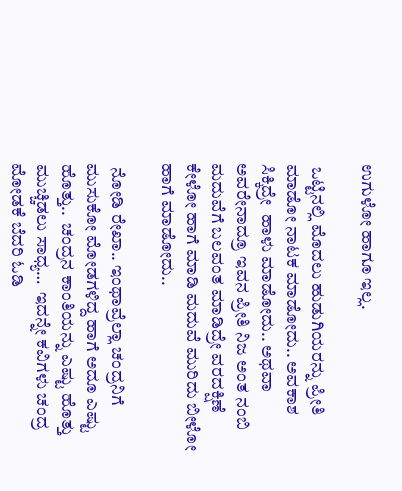ಉಗುಳೋ ಹಾಗೂ ಇಲ್ಲ.

 ಒಟ್ಟಿನಲ್ಲಿ ಮೊದಲು ಹುಡುಗಿಯರನ್ನು ಪ್ರೀತಿ ಮಾಡೋ ನಾಟಕ ಮಾಡೋದು.. ಅವಕಾಶ ಸಿಕ್ಕಿದ್ರೇ  ಹಾಳು ಮಾಡೋದು.. ಅಥವಾ ಅವರೇನಾದ್ರೂ ಇವನ ಪ್ರೀತಿ ನಿಜ ಅಂತ ನಂಬಿ ಮದುವೆಗೆ ಬಲವಂತ ಮಾಡಿದ್ರೇ ವರದಕ್ಷಿಣೆ ಕೇಳೋ ಹಾಗೆ ಮಾಡಿ ಮದುವೆ ಮುರಿದು ಬೀಳೋ ಹಾಗೆ ಮಾಡೋದು..

 ನೋಡಿ ರೇಖಾ.. ಇಂಥಾವ್ರೆಲ್ಲಾ ಚಂದ್ರನಿಗೆ ಮುಸುಕೋ ಮೋಡಗಳಿದ್ದ ಹಾಗೆ ಅದೂ ಎಷ್ಟು ಹೊತ್ತು..  ಚಂದ್ರನ ಕಾಂತಿಯನ್ನು ಎಷ್ಟು ಹೊತ್ತು ಮುಚ್ಚಿಡಲು ಸಾಧ್ಯ…  ಇದನ್ನೇ ಕವಿಗಳು ಚಂದ್ರ ಮೋಡಕೆ ಬೆದರಿ ಓಡಿ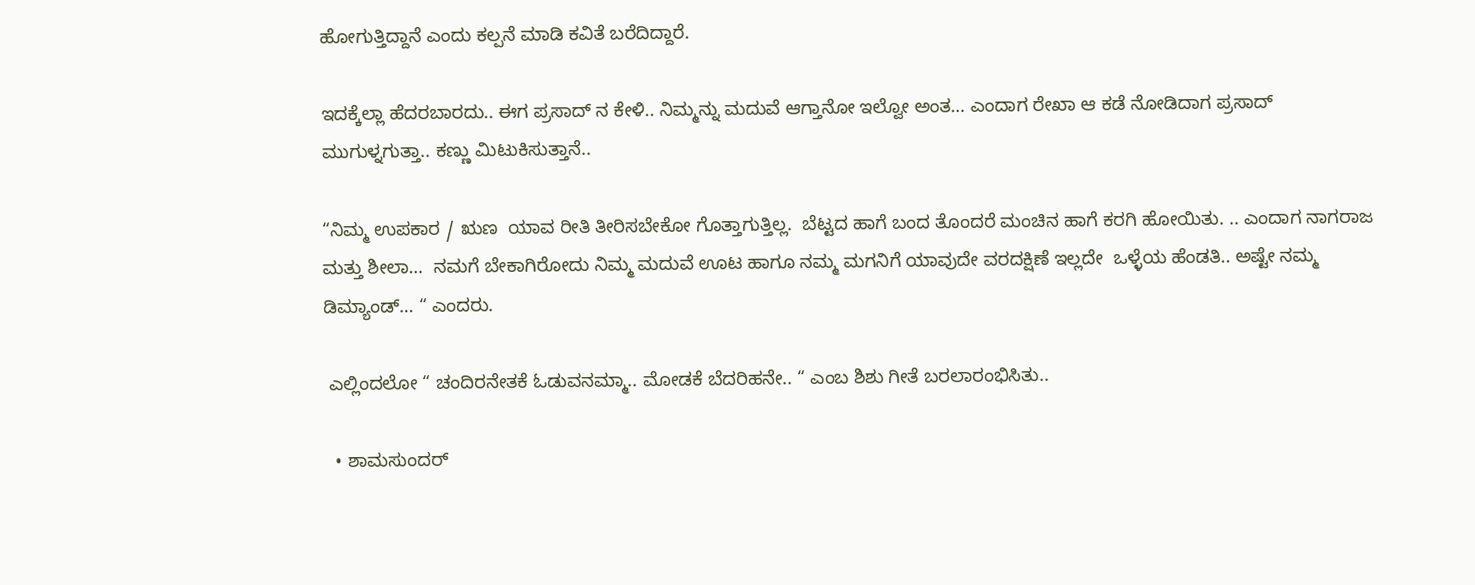ಹೋಗುತ್ತಿದ್ದಾನೆ ಎಂದು ಕಲ್ಪನೆ ಮಾಡಿ ಕವಿತೆ ಬರೆದಿದ್ದಾರೆ.

ಇದಕ್ಕೆಲ್ಲಾ ಹೆದರಬಾರದು.. ಈಗ ಪ್ರಸಾದ್‌ ನ ಕೇಳಿ.. ನಿಮ್ಮನ್ನು ಮದುವೆ ಆಗ್ತಾನೋ ಇಲ್ವೋ ಅಂತ… ಎಂದಾಗ ರೇಖಾ ಆ ಕಡೆ ನೋಡಿದಾಗ ಪ್ರಸಾದ್‌ ಮುಗುಳ್ನಗುತ್ತಾ.. ಕಣ್ಣು ಮಿಟುಕಿಸುತ್ತಾನೆ..

“ನಿಮ್ಮ ಉಪಕಾರ / ಋಣ  ಯಾವ ರೀತಿ ತೀರಿಸಬೇಕೋ ಗೊತ್ತಾಗುತ್ತಿಲ್ಲ.  ಬೆಟ್ಟದ ಹಾಗೆ ಬಂದ ತೊಂದರೆ ಮಂಚಿನ ಹಾಗೆ ಕರಗಿ ಹೋಯಿತು. .. ಎಂದಾಗ ನಾಗರಾಜ ಮತ್ತು ಶೀಲಾ…  ನಮಗೆ ಬೇಕಾಗಿರೋದು ನಿಮ್ಮ ಮದುವೆ ಊಟ ಹಾಗೂ ನಮ್ಮ ಮಗನಿಗೆ ಯಾವುದೇ ವರದಕ್ಷಿಣೆ ಇಲ್ಲದೇ  ಒಳ್ಳೆಯ ಹೆಂಡತಿ.. ಅಷ್ಟೇ ನಮ್ಮ ಡಿಮ್ಯಾಂಡ್… “ ಎಂದರು.

 ಎಲ್ಲಿಂದಲೋ “ ಚಂದಿರನೇತಕೆ ಓಡುವನಮ್ಮಾ.. ಮೋಡಕೆ ಬೆದರಿಹನೇ.. “ ಎಂಬ ಶಿಶು ಗೀತೆ ಬರಲಾರಂಭಿಸಿತು..

  • ಶಾಮಸುಂದರ್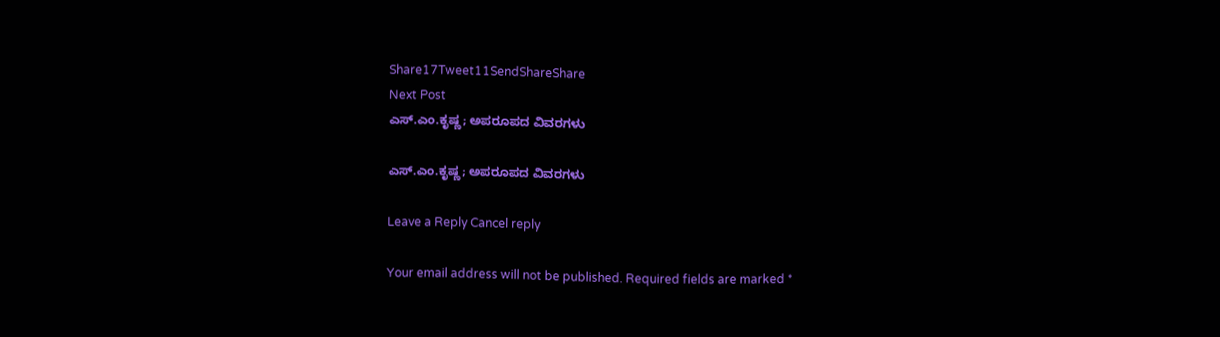Share17Tweet11SendShareShare
Next Post
ಎಸ್.ಎಂ.ಕೃಷ್ಣ; ಅಪರೂಪದ ವಿವರಗಳು

ಎಸ್.ಎಂ.ಕೃಷ್ಣ; ಅಪರೂಪದ ವಿವರಗಳು

Leave a Reply Cancel reply

Your email address will not be published. Required fields are marked *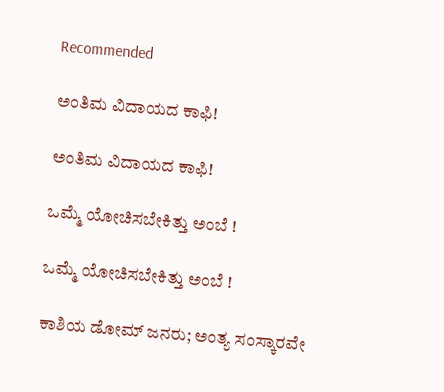Recommended

ಅಂತಿಮ ವಿದಾಯದ ಕಾಫಿ!

ಅಂತಿಮ ವಿದಾಯದ ಕಾಫಿ!

ಒಮ್ಮೆ ಯೋಚಿಸಬೇಕಿತ್ತು ಅಂಬೆ !

ಒಮ್ಮೆ ಯೋಚಿಸಬೇಕಿತ್ತು ಅಂಬೆ !

ಕಾಶಿಯ ಡೋಮ್‌ ಜನರು; ಅಂತ್ಯ ಸಂಸ್ಕಾರವೇ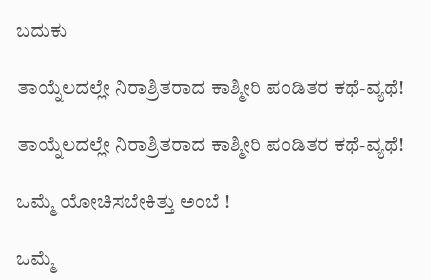ಬದುಕು

ತಾಯ್ನೆಲದಲ್ಲೇ ನಿರಾಶ್ರಿತರಾದ ಕಾಶ್ಮೀರಿ ಪಂಡಿತರ ಕಥೆ-ವ್ಯಥೆ!

ತಾಯ್ನೆಲದಲ್ಲೇ ನಿರಾಶ್ರಿತರಾದ ಕಾಶ್ಮೀರಿ ಪಂಡಿತರ ಕಥೆ-ವ್ಯಥೆ!

ಒಮ್ಮೆ ಯೋಚಿಸಬೇಕಿತ್ತು ಅಂಬೆ !

ಒಮ್ಮೆ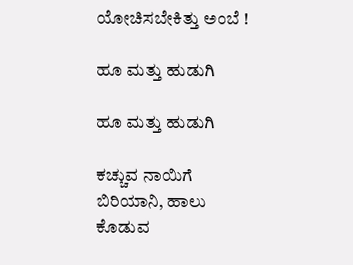ಯೋಚಿಸಬೇಕಿತ್ತು ಅಂಬೆ !

ಹೂ ಮತ್ತು ಹುಡುಗಿ

ಹೂ ಮತ್ತು ಹುಡುಗಿ

ಕಚ್ಚುವ ನಾಯಿಗೆ ಬಿರಿಯಾನಿ, ಹಾಲು ಕೊಡುವ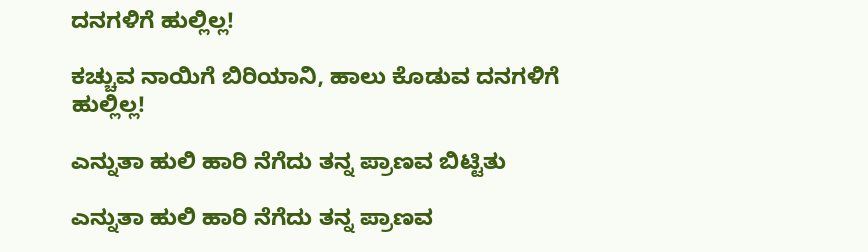ದನಗಳಿಗೆ ಹುಲ್ಲಿಲ್ಲ!

ಕಚ್ಚುವ ನಾಯಿಗೆ ಬಿರಿಯಾನಿ, ಹಾಲು ಕೊಡುವ ದನಗಳಿಗೆ ಹುಲ್ಲಿಲ್ಲ!

ಎನ್ನುತಾ ಹುಲಿ ಹಾರಿ ನೆಗೆದು ತನ್ನ ಪ್ರಾಣವ ಬಿಟ್ಟಿತು

ಎನ್ನುತಾ ಹುಲಿ ಹಾರಿ ನೆಗೆದು ತನ್ನ ಪ್ರಾಣವ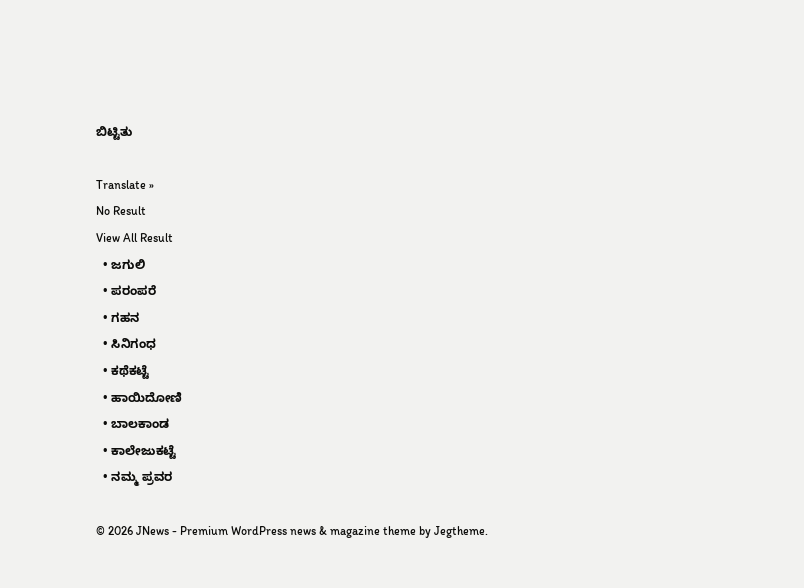ಬಿಟ್ಟಿತು

Translate »
No Result
View All Result
  • ಜಗುಲಿ
  • ಪರಂಪರೆ
  • ಗಹನ
  • ಸಿನಿಗಂಧ
  • ಕಥೆಕಟ್ಟೆ
  • ಹಾಯಿದೋಣಿ
  • ಬಾಲಕಾಂಡ
  • ಕಾಲೇಜುಕಟ್ಟೆ
  • ನಮ್ಮ ಪ್ರವರ

© 2026 JNews - Premium WordPress news & magazine theme by Jegtheme.